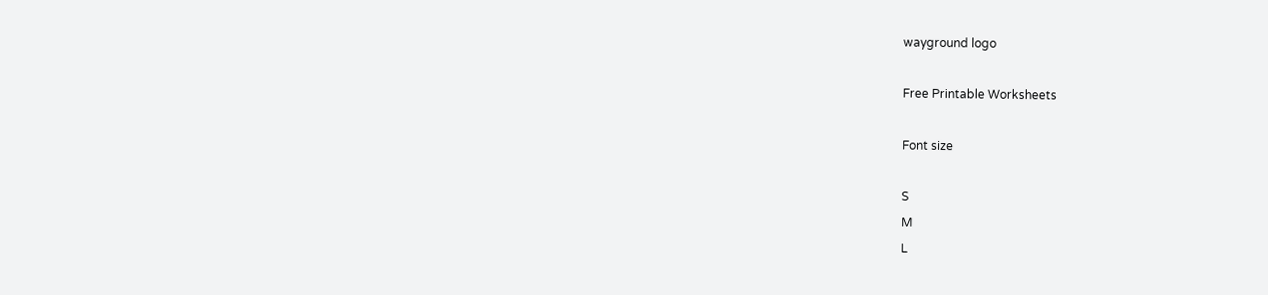wayground logo

Free Printable Worksheets

Font size

S
M
L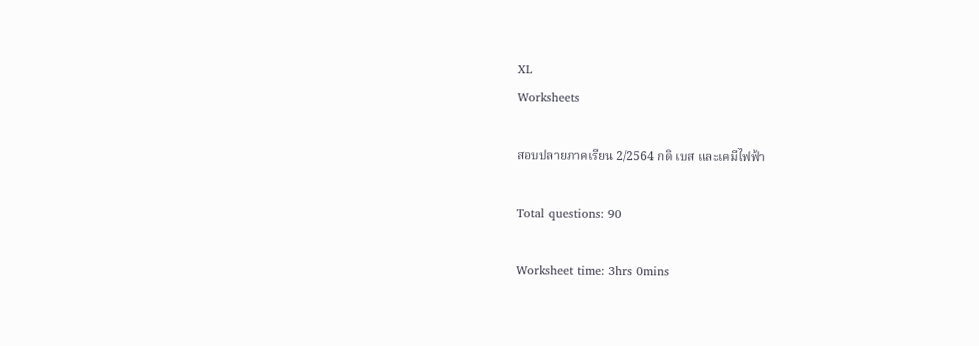XL
Worksheets

สอบปลายภาคเรียน 2/2564 กดิ เบส และเคมีไฟฟ้า

Total questions: 90

Worksheet time: 3hrs 0mins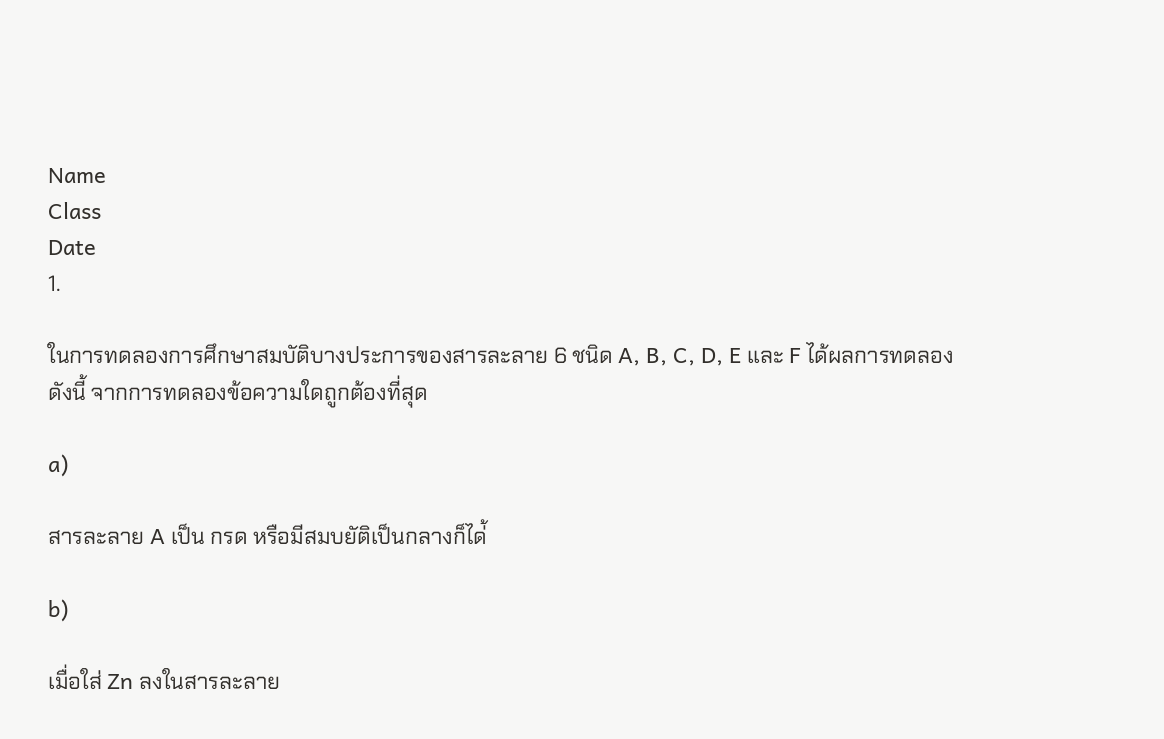Name
Class
Date
1.

ในการทดลองการศึกษาสมบัติบางประการของสารละลาย 6 ชนิด A, B, C, D, E และ F ได้ผลการทดลองดังนี้ จากการทดลองข้อความใดถูกต้องที่สุด

a)

สารละลาย A เป็น กรด หรือมีสมบยัติเป็นกลางก็ได่้

b)

เมื่อใส่ Zn ลงในสารละลาย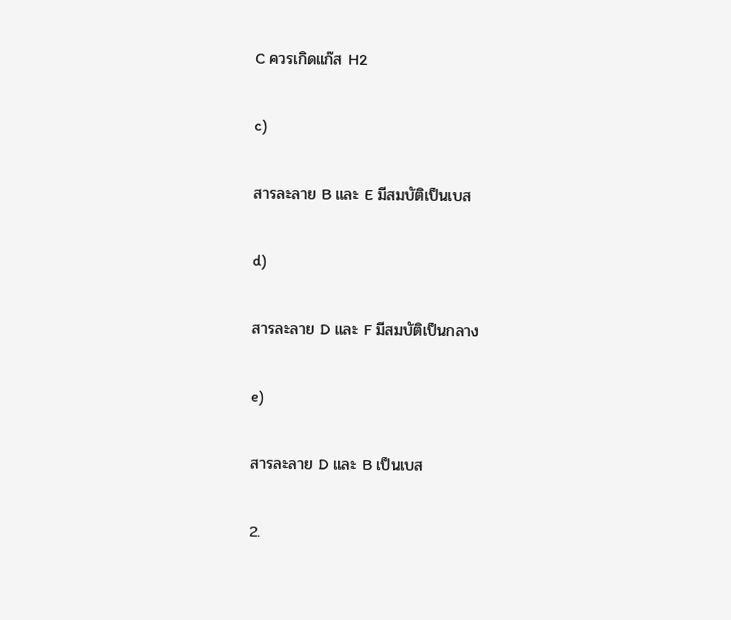C ควรเกิดแก๊ส H2

c)

สารละลาย B และ E มีสมบัติเป็นเบส

d)

สารละลาย D และ F มีสมบัติเป็นกลาง

e)

สารละลาย D และ B เป็นเบส

2.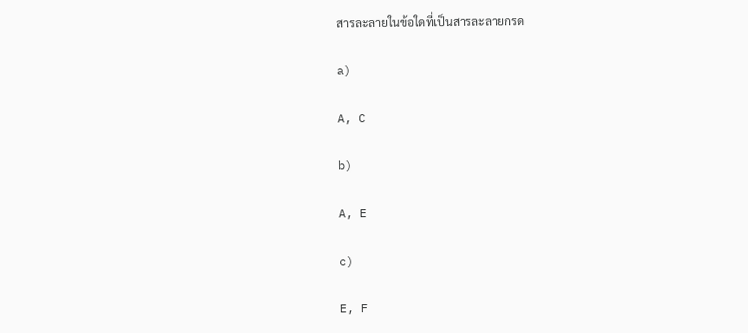สารละลายในข้อใดที่เป็นสารละลายกรด

a)

A, C

b)

A, E

c)

E, F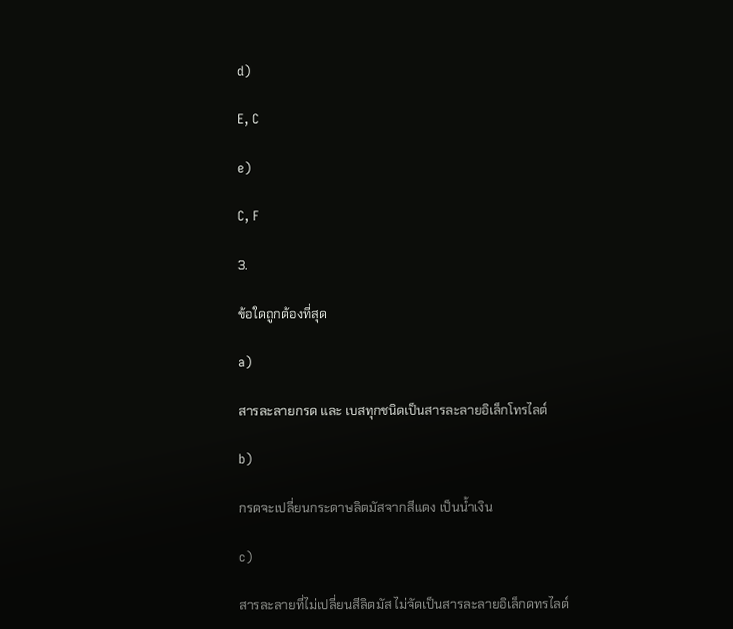d)

E, C

e)

C, F

3.

ข้อใดถูกต้องที่สุด

a)

สารละลายกรด และ เบสทุกชนิดเป็นสารละลายอิเล็กโทรไลต์

b)

กรดจะเปลี่ยนกระดาษลิตมัสจากสีแดง เป็นน้ำเงิน

c)

สารละลายที่ไม่เปลี่ยนสีลิตมัส ไม่จัดเป็นสารละลายอิเล็กดทรไลต์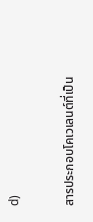d)

สารประกอบโคเวเลนต์ที่เป็น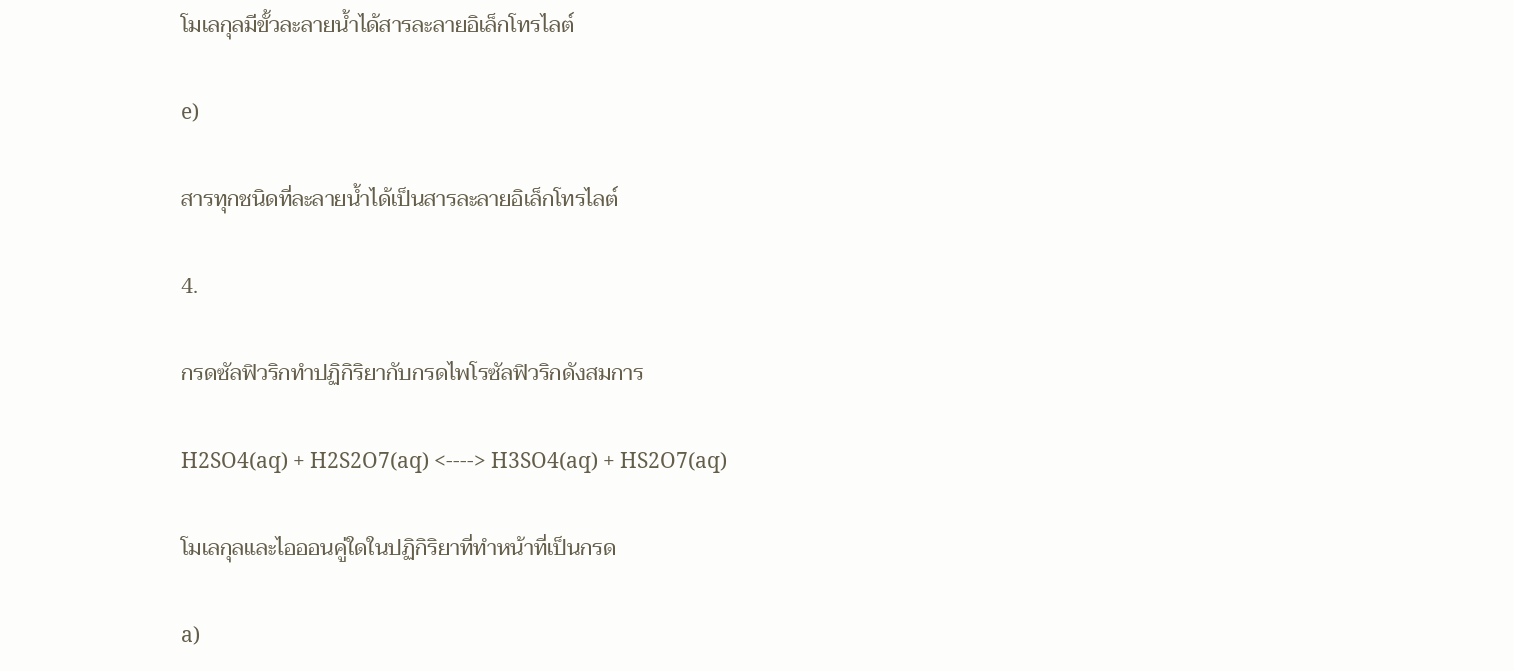โมเลกุลมีขั้วละลายน้ำได้สารละลายอิเล็กโทรไลต์

e)

สารทุกชนิดที่ละลายน้ำได้เป็นสารละลายอิเล็กโทรไลต์

4.

กรดซัลฟิวริกทำปฏิกิริยากับกรดไพโรซัลฟิวริกดังสมการ

H2SO4(aq) + H2S2O7(aq) <----> H3SO4(aq) + HS2O7(aq)

โมเลกุลและไอออนคู่ใดในปฏิกิริยาที่ทำหน้าที่เป็นกรด

a)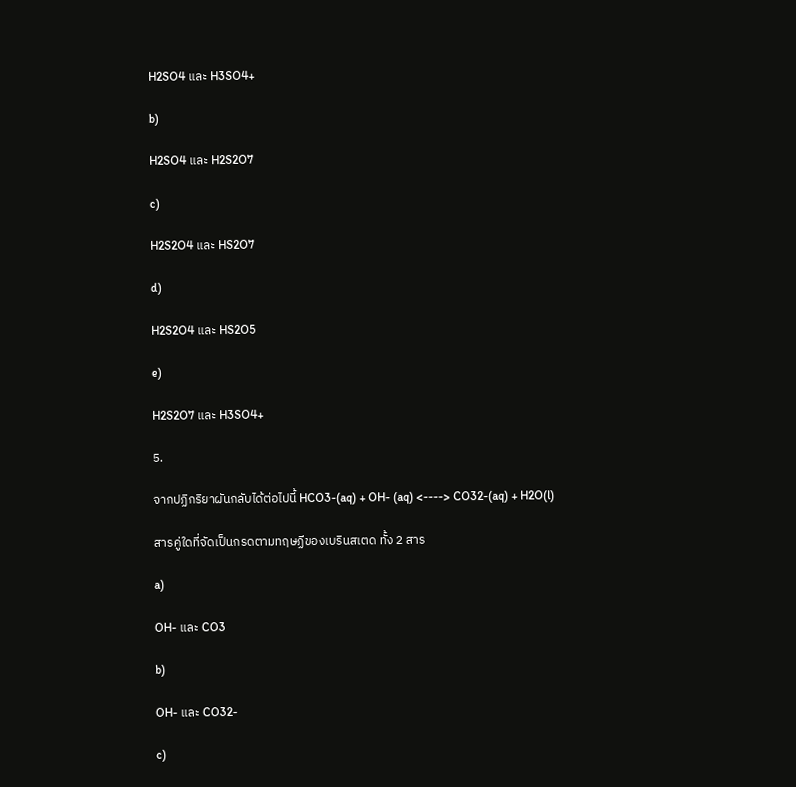H2SO4 และ H3SO4+

b)

H2SO4 และ H2S2O7

c)

H2S2O4 และ HS2O7

d)

H2S2O4 และ HS2O5

e)

H2S2O7 และ H3SO4+

5.

จากปฏิกริยาผันกลับได้ต่อไปนี้ HCO3-(aq) + OH- (aq) <----> CO32-(aq) + H2O(l)

สารคู่ใดที่จัดเป็นกรดตามทฤษฏีของเบรินสเตด ทั้ง 2 สาร

a)

OH- และ CO3

b)

OH- และ CO32-

c)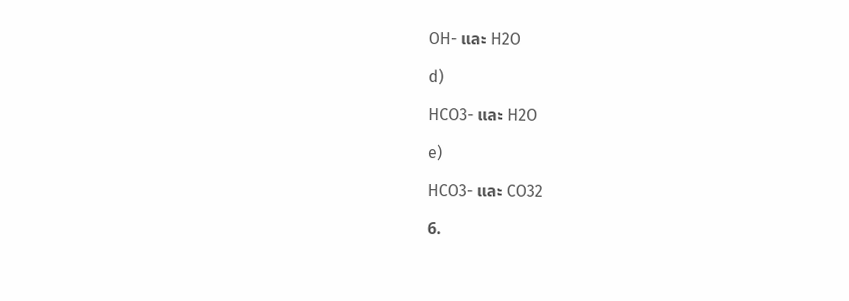OH- และ H2O

d)

HCO3- และ H2O

e)

HCO3- และ CO32

6.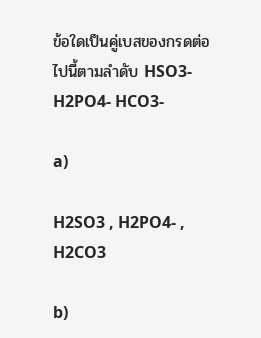ข้อใดเป็นคู่เบสของกรดต่อไปนี้ตามลำดับ HSO3- H2PO4- HCO3-

a)

H2SO3 , H2PO4- , H2CO3

b)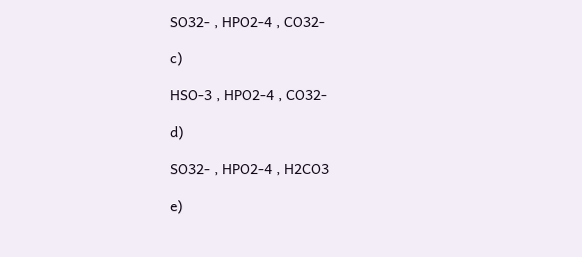SO32- , HPO2-4 , CO32-

c)

HSO-3 , HPO2-4 , CO32-

d)

SO32- , HPO2-4 , H2CO3

e)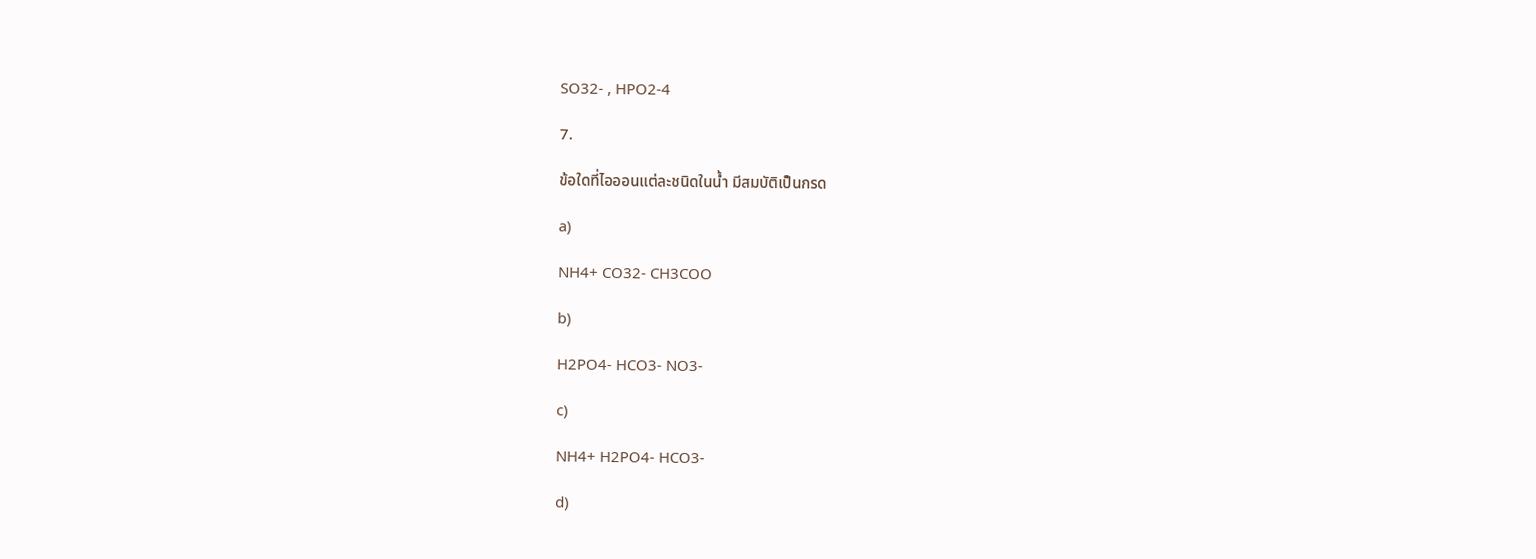SO32- , HPO2-4

7.

ข้อใดที่ไอออนแต่ละชนิดในน้ำ มีสมบัติเป็นกรด

a)

NH4+ CO32- CH3COO

b)

H2PO4- HCO3- NO3-

c)

NH4+ H2PO4- HCO3-

d)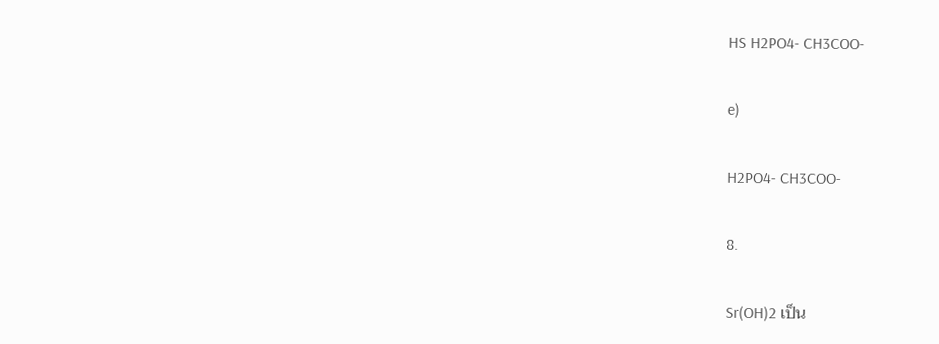HS H2PO4- CH3COO-

e)

H2PO4- CH3COO-

8.

Sr(OH)2 เป็น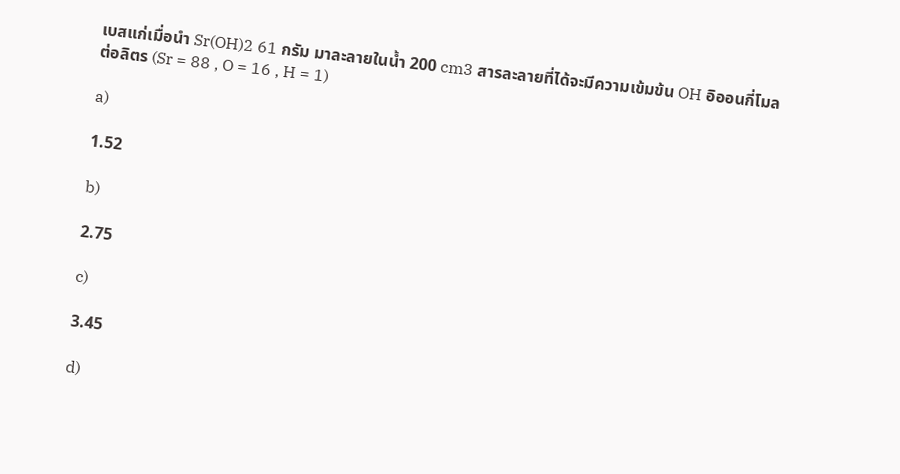เบสแก่เมื่อนำ Sr(OH)2 61 กรัม มาละลายในน้ำ 200 cm3 สารละลายที่ได้จะมีความเข้มข้น OH อิออนกี่โมลต่อลิตร (Sr = 88 , O = 16 , H = 1)

a)

1.52

b)

2.75

c)

3.45

d)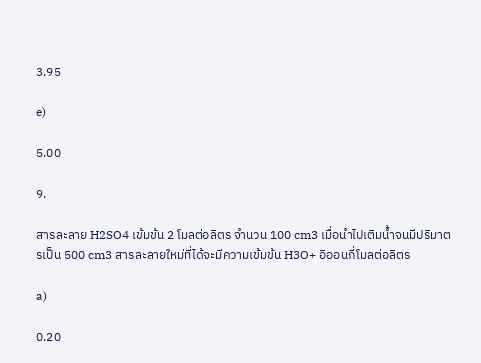3.95

e)

5.00

9.

สารละลาย H2SO4 เข้มข้น 2 โมลต่อลิตร จำนวน 100 cm3 เมื่อนำไปเติมน้ำจนมีปริมาตรเป็น 500 cm3 สารละลายใหม่ที่ได้จะมีความเข้มข้น H3O+ อิออนกี่โมลต่อลิตร

a)

0.20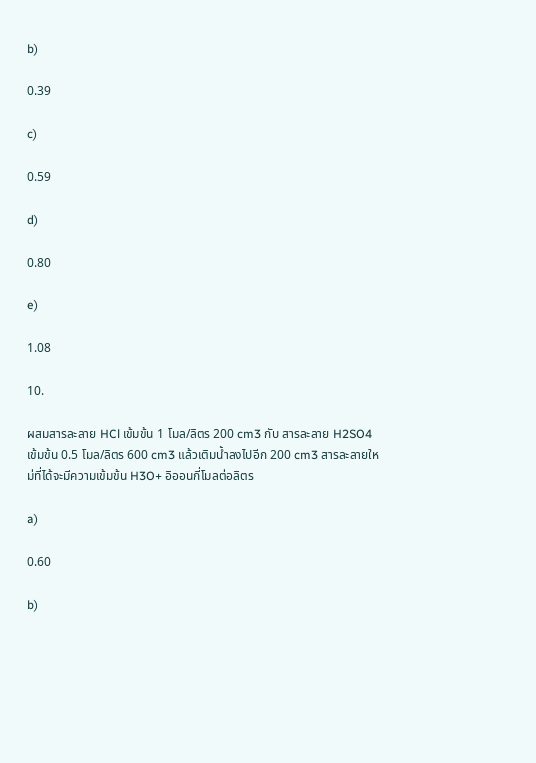b)

0.39

c)

0.59

d)

0.80

e)

1.08

10.

ผสมสารละลาย HCl เข้มข้น 1 โมล/ลิตร 200 cm3 กับ สารละลาย H2SO4 เข้มข้น 0.5 โมล/ลิตร 600 cm3 แล้วเติมน้ำลงไปอีก 200 cm3 สารละลายใหม่ที่ได้จะมีความเข้มข้น H3O+ อิออนกี่โมลต่อลิตร

a)

0.60

b)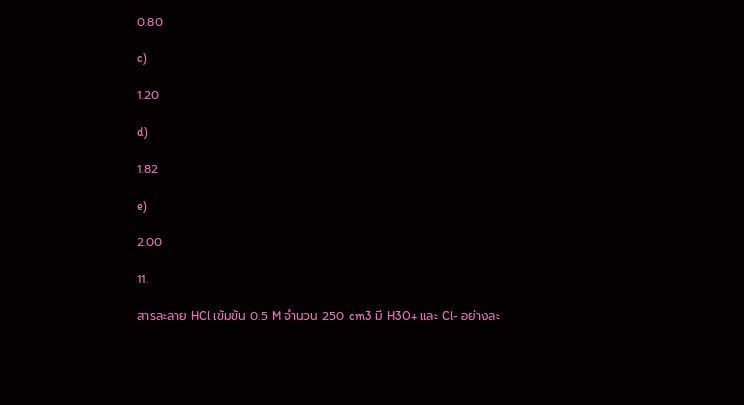0.80

c)

1.20

d)

1.82

e)

2.00

11.

สารละลาย HCl เข้มข้น 0.5 M จำนวน 250 cm3 มี H3O+ และ Cl- อย่างละ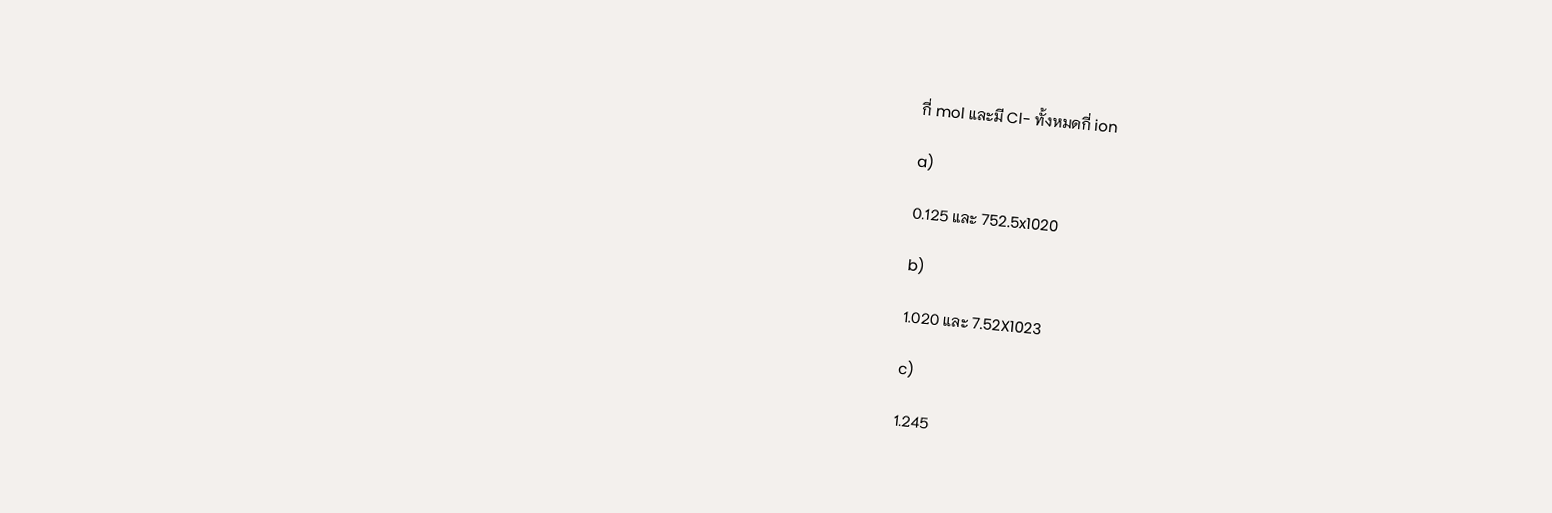กี่ mol และมี Cl- ทั้งหมดกี่ ion

a)

0.125 และ 752.5x1020

b)

1.020 และ 7.52X1023

c)

1.245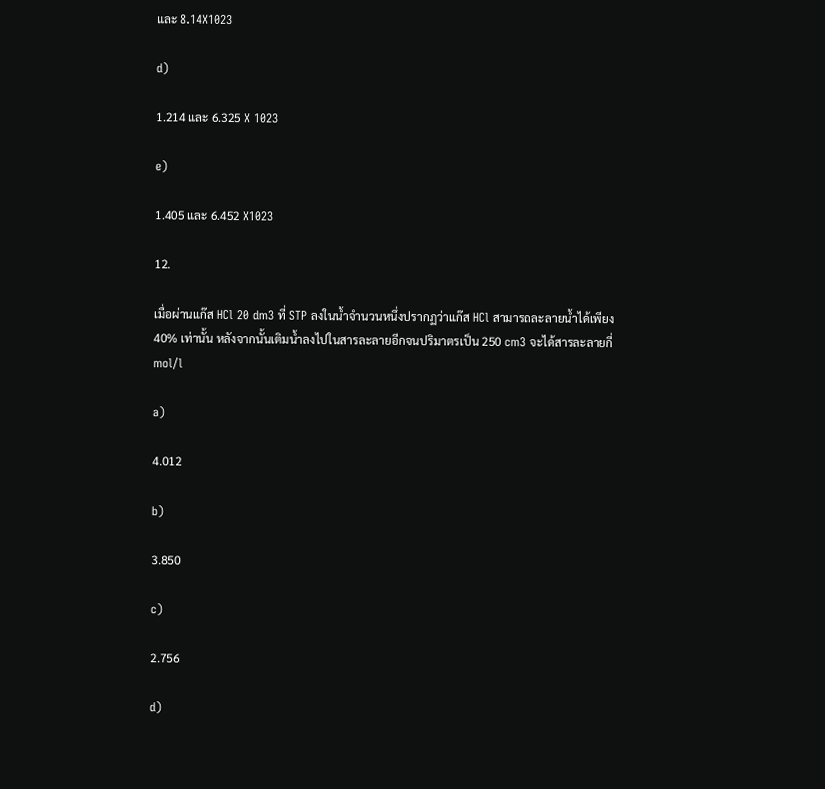และ 8.14X1023

d)

1.214 และ 6.325 X 1023

e)

1.405 และ 6.452 X1023

12.

เมื่อผ่านแก๊ส HCl 20 dm3 ที่ STP ลงในน้ำจำนวนหนึ่งปรากฏว่าแก๊ส HCl สามารถละลายน้ำได้เพียง 40% เท่านั้น หลังจากนั้นเติมน้ำลงไปในสารละลายอีกจนปริมาตรเป็น 250 cm3 จะได้สารละลายกี่ mol/l

a)

4.012

b)

3.850

c)

2.756

d)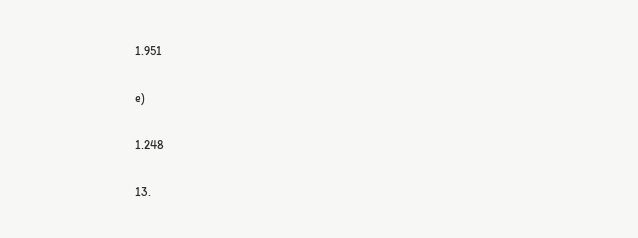1.951

e)

1.248

13.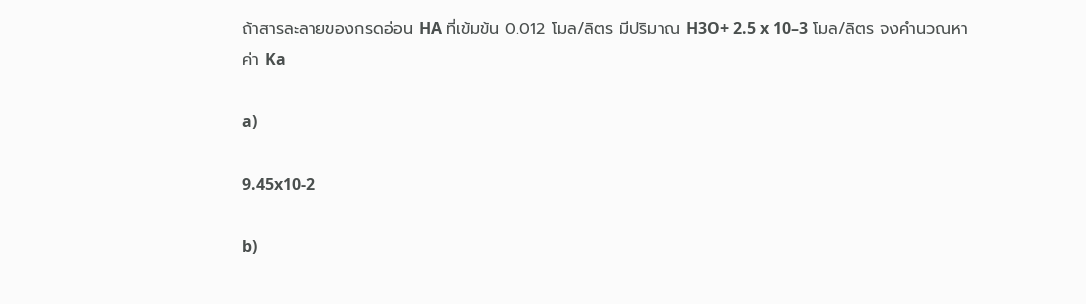ถ้าสารละลายของกรดอ่อน HA ที่เข้มข้น 0.012 โมล/ลิตร มีปริมาณ H3O+ 2.5 x 10–3 โมล/ลิตร จงคำนวณหาค่า Ka

a)

9.45x10-2

b)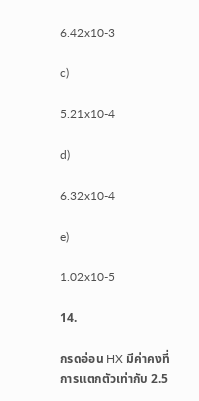6.42x10-3

c)

5.21x10-4

d)

6.32x10-4

e)

1.02x10-5

14.

กรดอ่อน HX มีค่าคงที่การแตกตัวเท่ากับ 2.5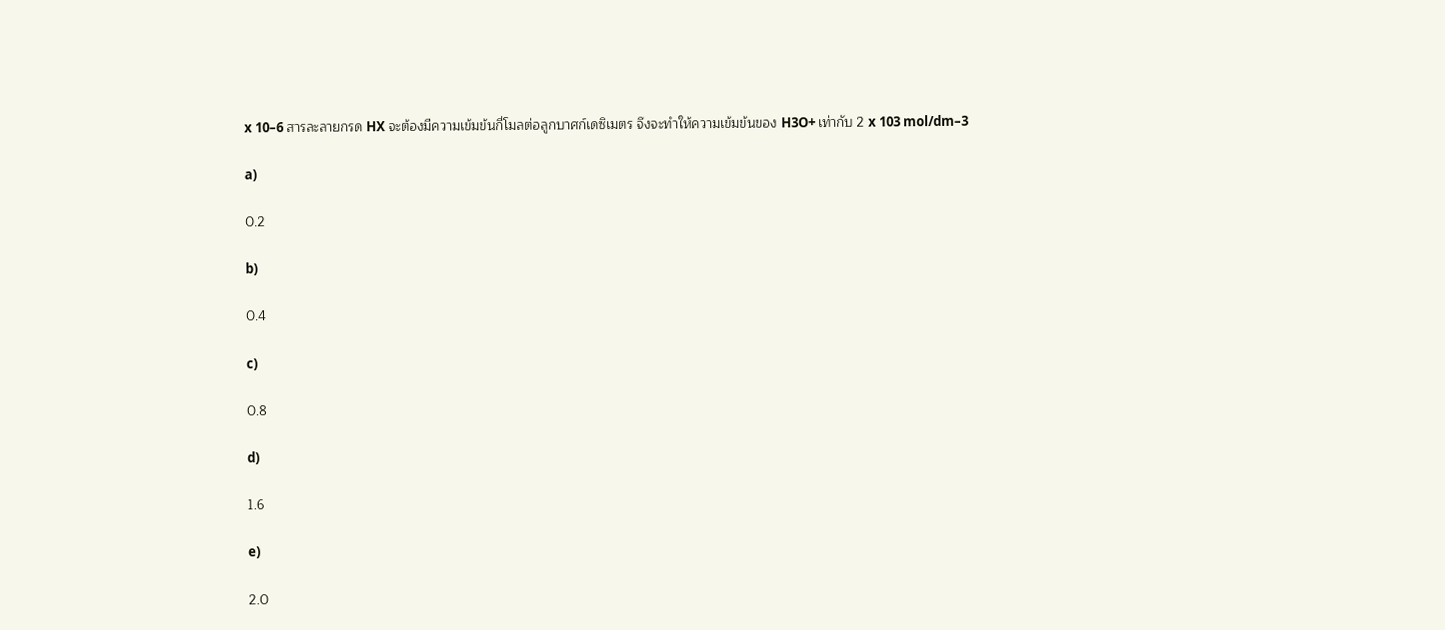x 10–6 สารละลายกรด HX จะต้องมีความเข้มข้นกี่โมลต่อลูกบาศก์เดซิเมตร จึงจะทำให้ความเข้มข้นของ H3O+ เท่ากับ 2 x 103 mol/dm–3

a)

0.2

b)

0.4

c)

0.8

d)

1.6

e)

2.0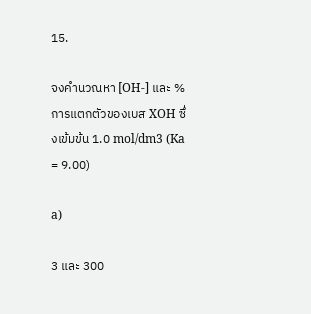15.

จงคำนวณหา [OH-] และ % การแตกตัวของเบส XOH ซึ่งเข้มข้น 1.0 mol/dm3 (Ka = 9.00)

a)

3 และ 300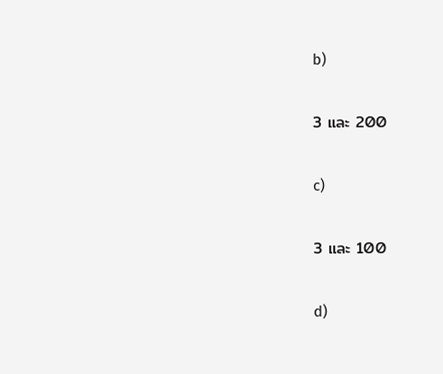b)

3 และ 200

c)

3 และ 100

d)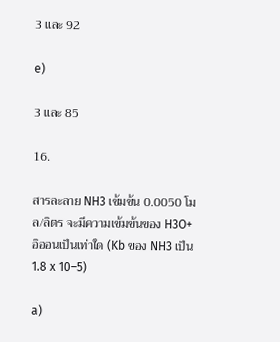3 และ 92

e)

3 และ 85

16.

สารละลาย NH3 เข้มข้น 0.0050 โมล/ลิตร จะมีความเข้มข้นของ H3O+ อิออนเป็นเท่าใด (Kb ของ NH3 เป็น 1.8 x 10–5)

a)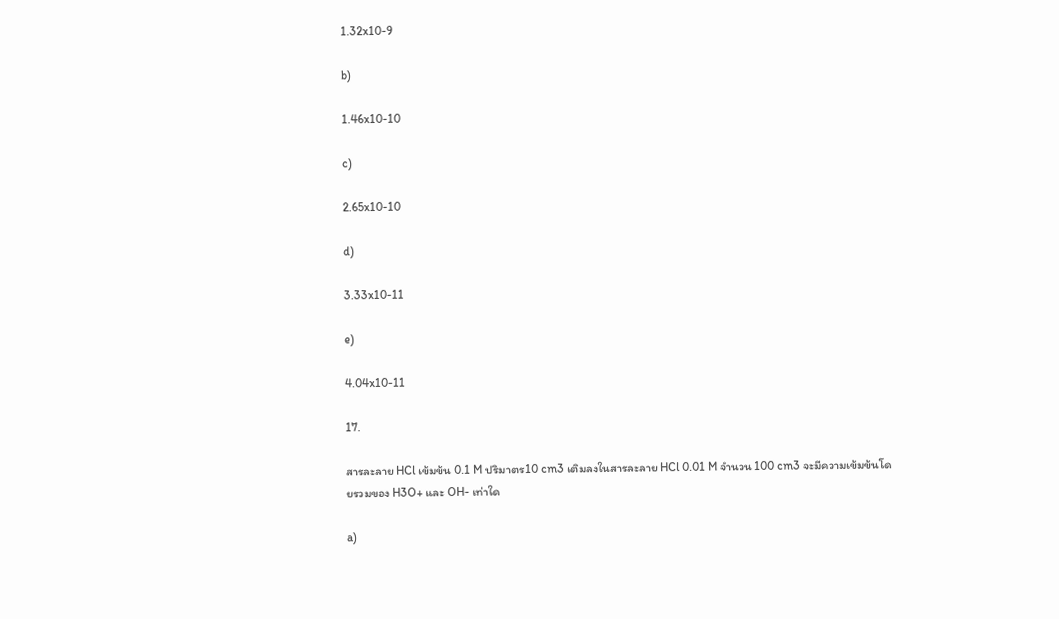1.32x10-9

b)

1.46x10-10

c)

2.65x10-10

d)

3.33x10-11

e)

4.04x10-11

17.

สารละลาย HCl เข้มข้น 0.1 M ปริมาตร10 cm3 เติมลงในสารละลาย HCl 0.01 M จำนวน 100 cm3 จะมีความเข้มข้นโดยรวมของ H3O+ และ OH- เท่าใด

a)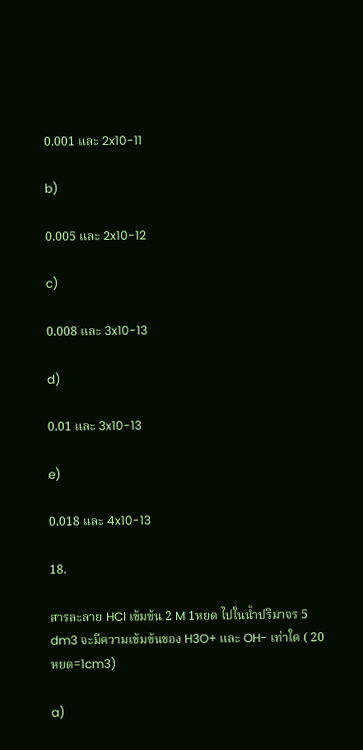0.001 และ 2x10-11

b)

0.005 และ 2x10-12

c)

0.008 และ 3x10-13

d)

0.01 และ 3x10-13

e)

0.018 และ 4x10-13

18.

สารละลาย HCl เข้มข้น 2 M 1หยด ไปในน้ำปริมาจร 5 dm3 จะมีความเข้มข้นของ H3O+ และ OH- เท่าใด ( 20 หยด=1cm3)

a)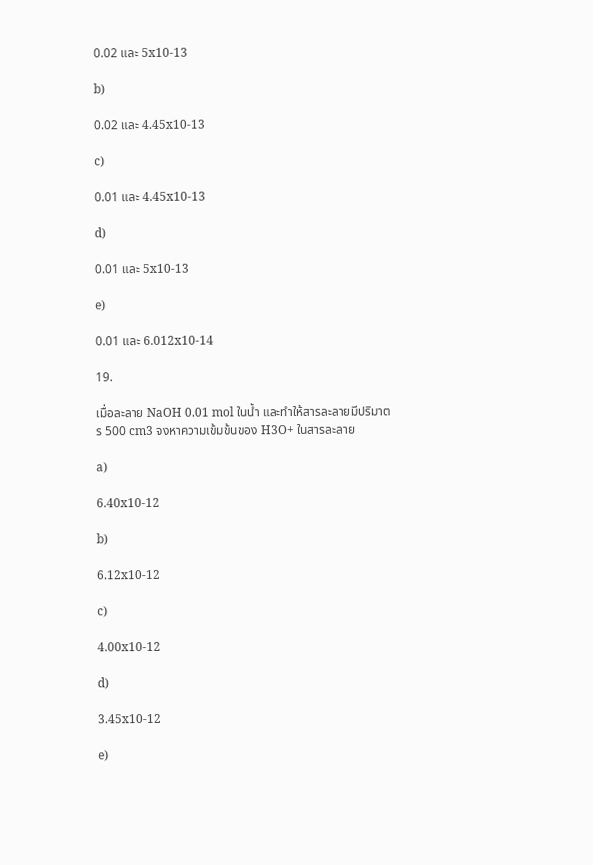0.02 และ 5x10-13

b)

0.02 และ 4.45x10-13

c)

0.01 และ 4.45x10-13

d)

0.01 และ 5x10-13

e)

0.01 และ 6.012x10-14

19.

เมื่อละลาย NaOH 0.01 mol ในน้ำ และทำให้สารละลายมีปริมาตร 500 cm3 จงหาความเข้มข้นของ H3O+ ในสารละลาย

a)

6.40x10-12

b)

6.12x10-12

c)

4.00x10-12

d)

3.45x10-12

e)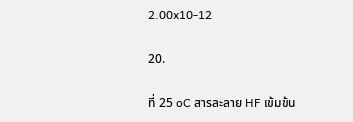2.00x10-12

20.

ที่ 25 oC สารละลาย HF เข้มข้น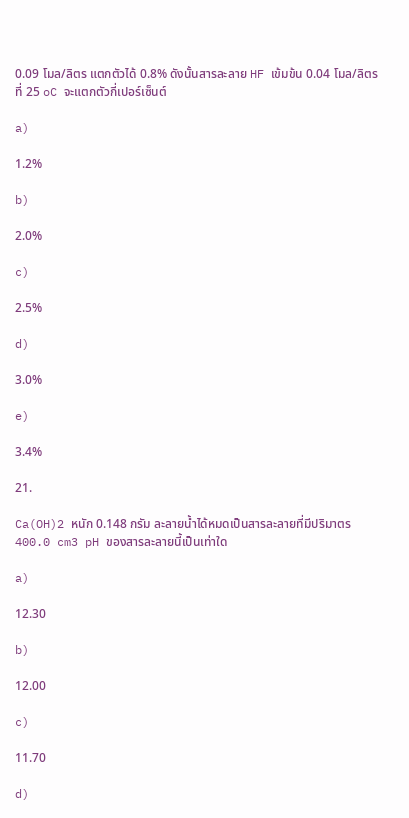0.09 โมล/ลิตร แตกตัวได้ 0.8% ดังนั้นสารละลาย HF เข้มข้น 0.04 โมล/ลิตร ที่ 25 oC จะแตกตัวกี่เปอร์เซ็นต์

a)

1.2%

b)

2.0%

c)

2.5%

d)

3.0%

e)

3.4%

21.

Ca(OH)2 หนัก 0.148 กรัม ละลายน้ำได้หมดเป็นสารละลายที่มีปริมาตร 400.0 cm3 pH ของสารละลายนี้เป็นเท่าใด

a)

12.30

b)

12.00

c)

11.70

d)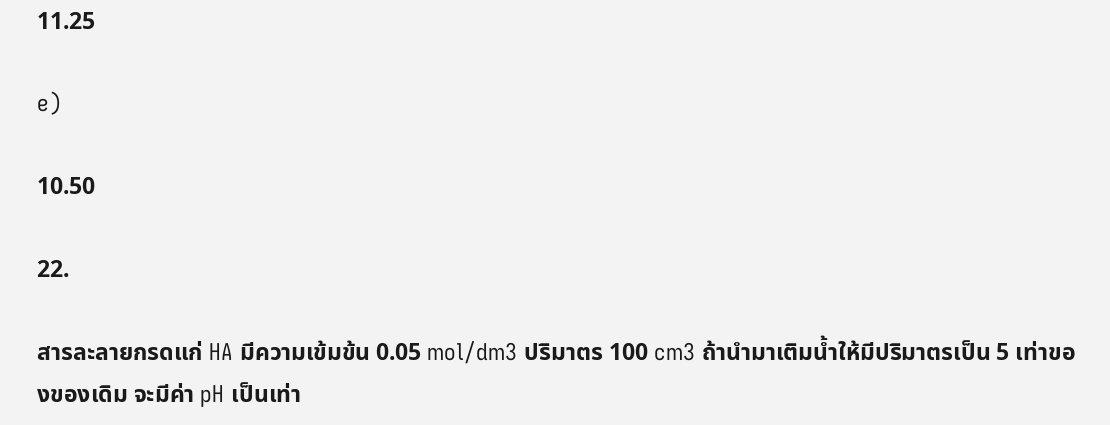11.25

e)

10.50

22.

สารละลายกรดแก่ HA มีความเข้มข้น 0.05 mol/dm3 ปริมาตร 100 cm3 ถ้านำมาเติมน้ำให้มีปริมาตรเป็น 5 เท่าของของเดิม จะมีค่า pH เป็นเท่า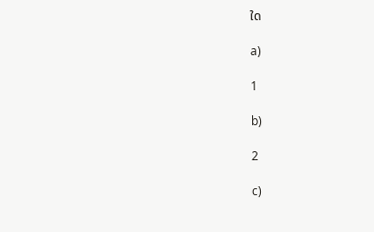ใด

a)

1

b)

2

c)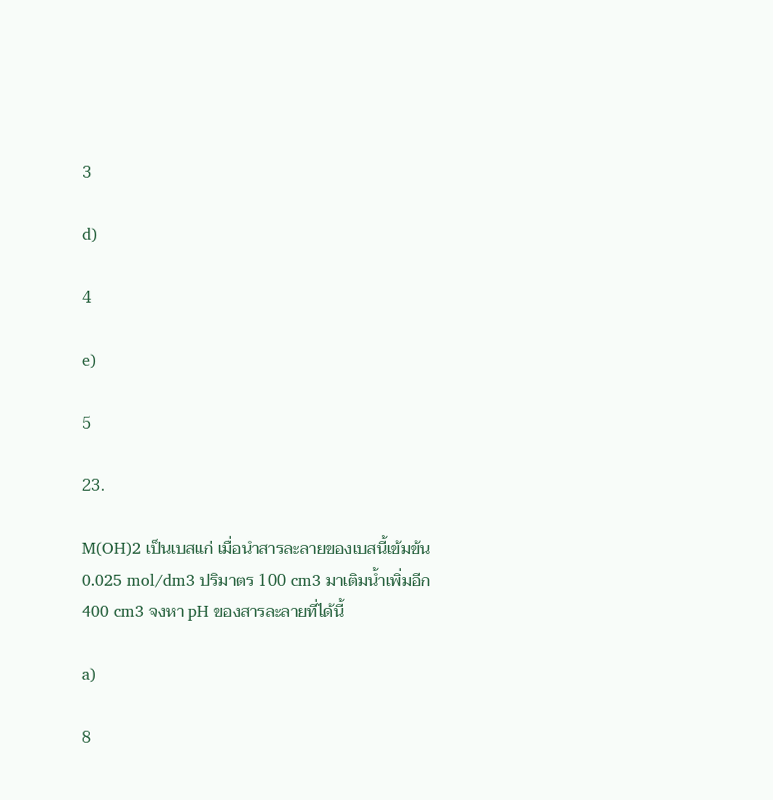3

d)

4

e)

5

23.

M(OH)2 เป็นเบสแก่ เมื่อนำสารละลายของเบสนี้เข้มข้น 0.025 mol/dm3 ปริมาตร 100 cm3 มาเติมน้ำเพิ่มอีก 400 cm3 จงหา pH ของสารละลายที่ได้นี้

a)

8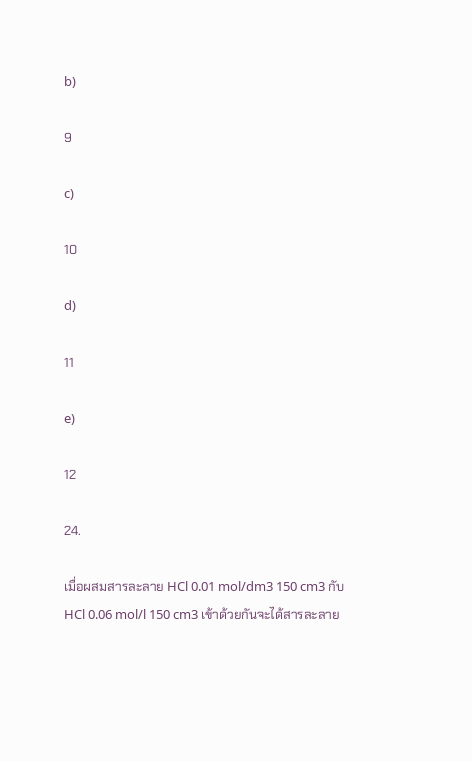b)

9

c)

10

d)

11

e)

12

24.

เมื่อผสมสารละลาย HCl 0.01 mol/dm3 150 cm3 กับ HCl 0.06 mol/l 150 cm3 เข้าด้วยกันจะได้สารละลาย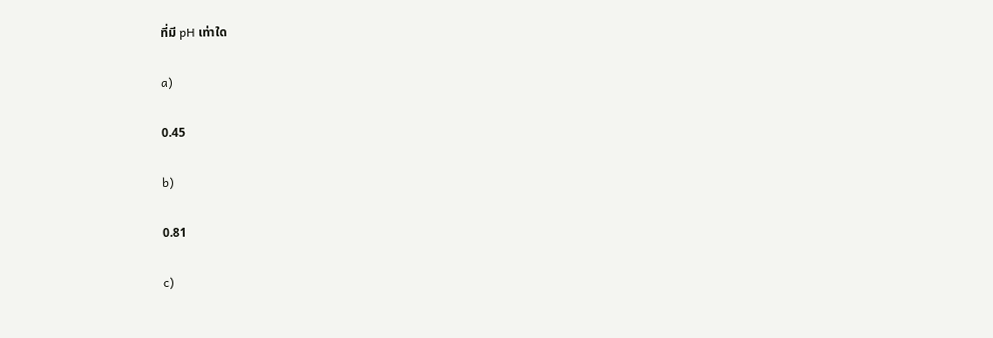ที่มี pH เท่าใด

a)

0.45

b)

0.81

c)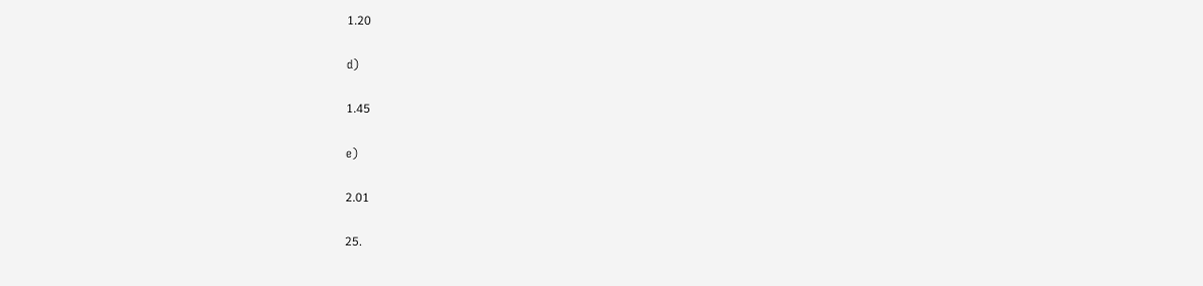1.20

d)

1.45

e)

2.01

25.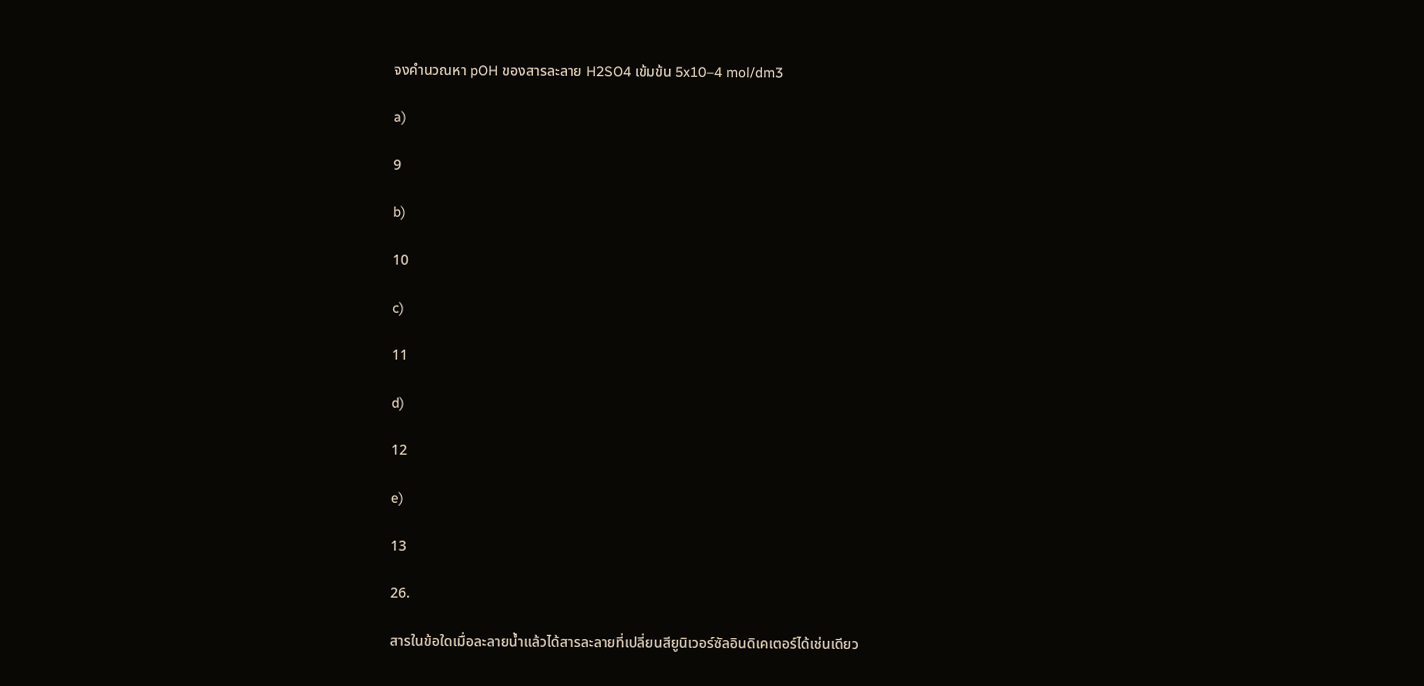จงคำนวณหา pOH ของสารละลาย H2SO4 เข้มข้น 5x10–4 mol/dm3

a)

9

b)

10

c)

11

d)

12

e)

13

26.

สารในข้อใดเมื่อละลายน้ำแล้วได้สารละลายที่เปลี่ยนสียูนิเวอร์ซัลอินดิเคเตอร์ได้เช่นเดียว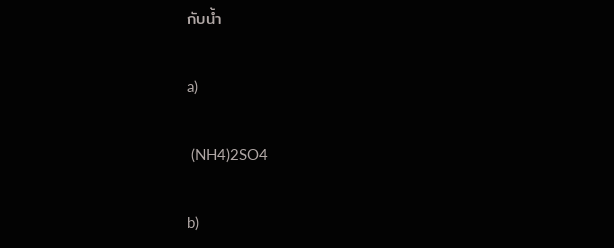กับน้ำ

a)

 (NH4)2SO4

b)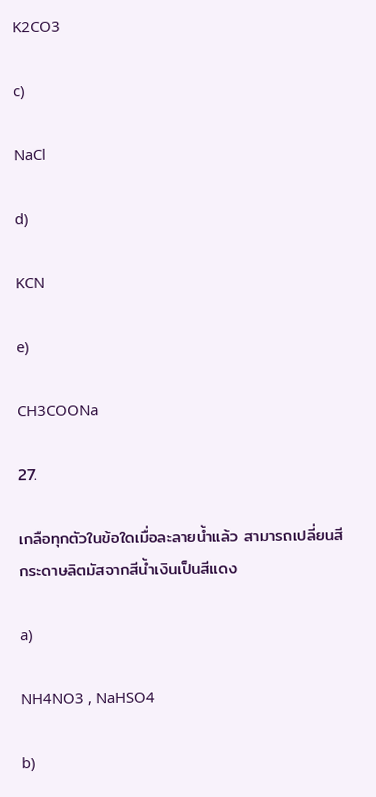K2CO3

c)

NaCl

d)

KCN

e)

CH3COONa

27.

เกลือทุกตัวในข้อใดเมื่อละลายน้ำแล้ว สามารถเปลี่ยนสีกระดาษลิตมัสจากสีน้ำเงินเป็นสีแดง

a)

NH4NO3 , NaHSO4

b)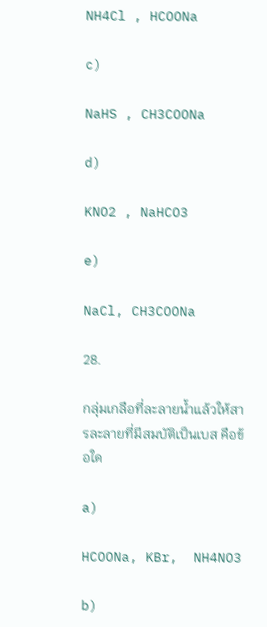NH4Cl , HCOONa

c)

NaHS , CH3COONa

d)

KNO2 , NaHCO3

e)

NaCl, CH3COONa

28.

กลุ่มเกลือที่ละลายน้ำแล้วให้สารละลายที่มีสมบัติเป็นเบส คือข้อใด

a)

HCOONa, KBr,  NH4NO3

b)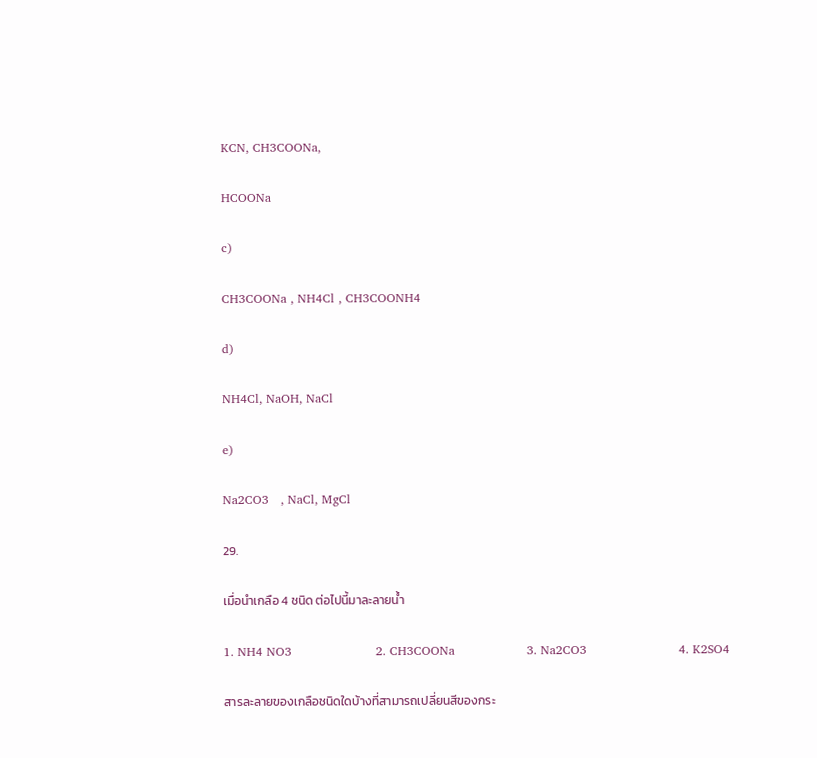KCN, CH3COONa,

HCOONa

c)

CH3COONa , NH4Cl , CH3COONH4

d)

NH4Cl, NaOH, NaCl

e)

Na2CO3   , NaCl, MgCl

29.

เมื่อนำเกลือ 4 ชนิด ต่อไปนี้มาละลายน้ำ

1. NH4 NO3                     2. CH3COONa                  3. Na2CO3                       4. K2SO4

สารละลายของเกลือชนิดใดบ้างที่สามารถเปลี่ยนสีของกระ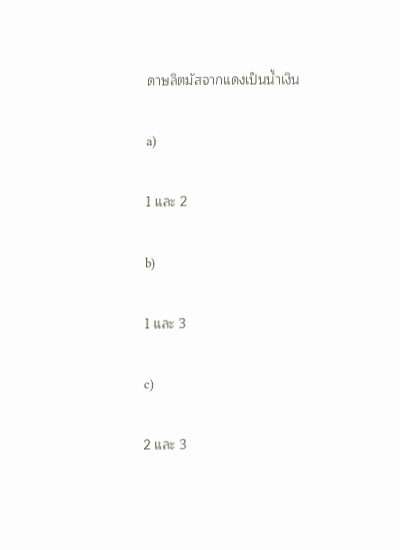ดาษลิตมัสจากแดงเป็นน้ำเงิน

a)

1 และ 2

b)

1 และ 3

c)

2 และ 3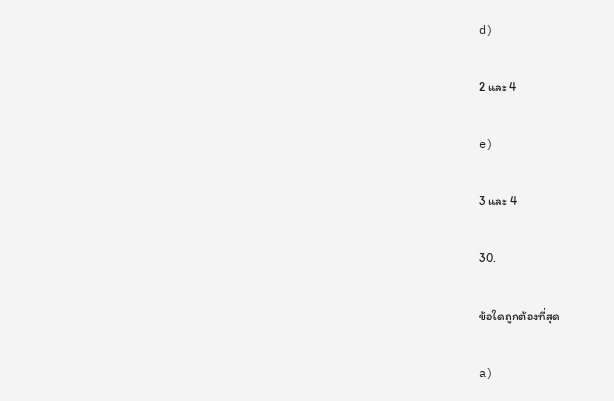d)

2 และ 4

e)

3 และ 4

30.

ข้อใดถูกต้องที่สุด

a)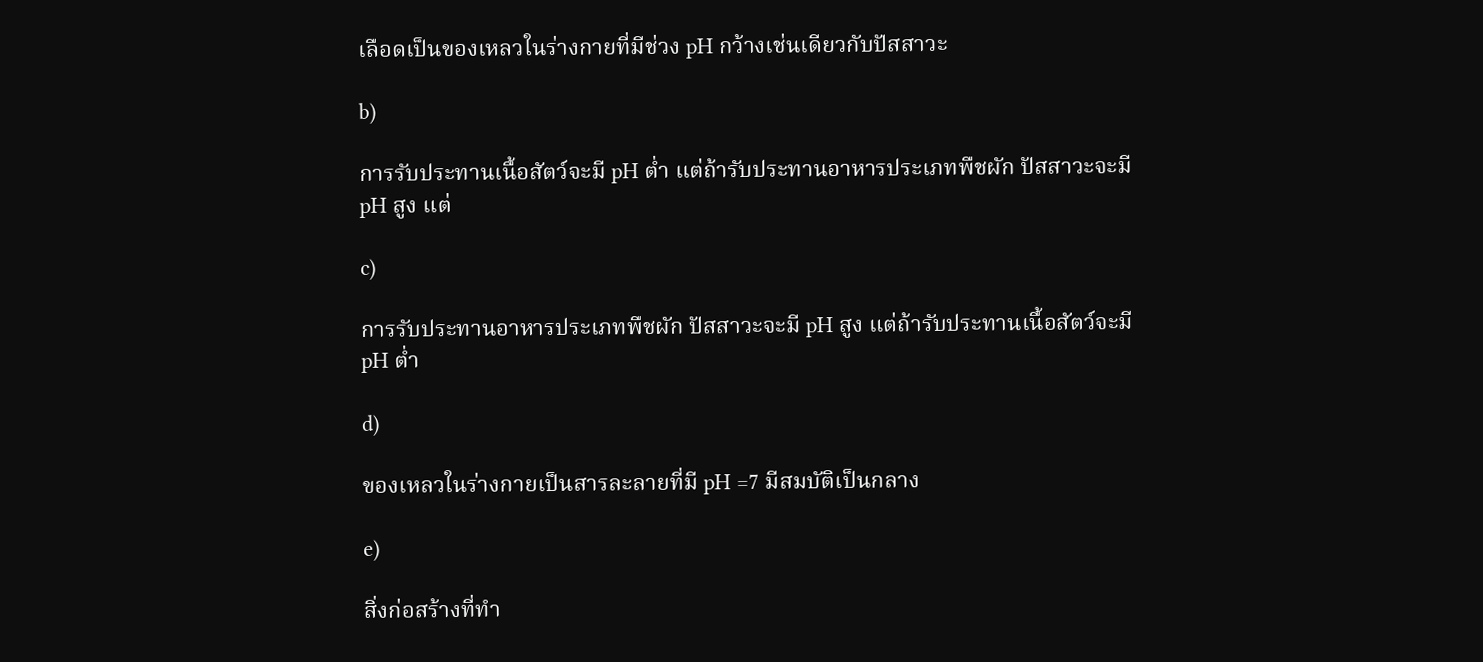เลือดเป็นของเหลวในร่างกายที่มีช่วง pH กว้างเช่นเดียวกับปัสสาวะ

b)

การรับประทานเนื้อสัตว์จะมี pH ต่ำ แต่ถ้ารับประทานอาหารประเภทพืชผัก ปัสสาวะจะมี pH สูง แต่

c)

การรับประทานอาหารประเภทพืชผัก ปัสสาวะจะมี pH สูง แต่ถ้ารับประทานเนื้อสัตว์จะมี pH ต่ำ

d)

ของเหลวในร่างกายเป็นสารละลายที่มี pH =7 มีสมบัติเป็นกลาง

e)

สิ่งก่อสร้างที่ทำ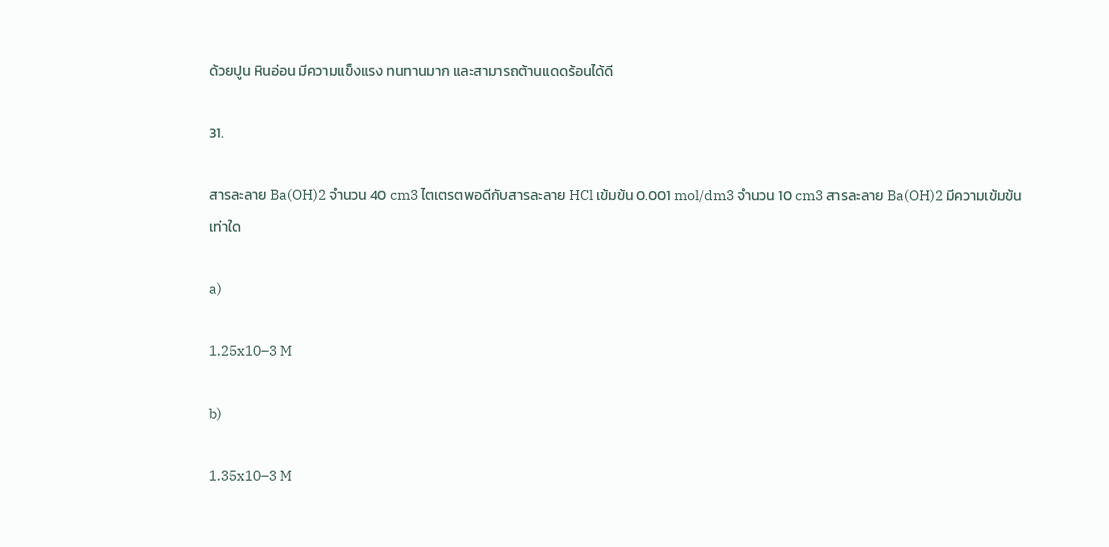ด้วยปูน หินอ่อน มีความแข็งแรง ทนทานมาก และสามารถต้านแดดร้อนได้ดี

31.

สารละลาย Ba(OH)2 จำนวน 40 cm3 ไตเตรตพอดีกับสารละลาย HCl เข้มข้น 0.001 mol/dm3 จำนวน 10 cm3 สารละลาย Ba(OH)2 มีความเข้มข้นเท่าใด

a)

1.25x10–3 M

b)

1.35x10–3 M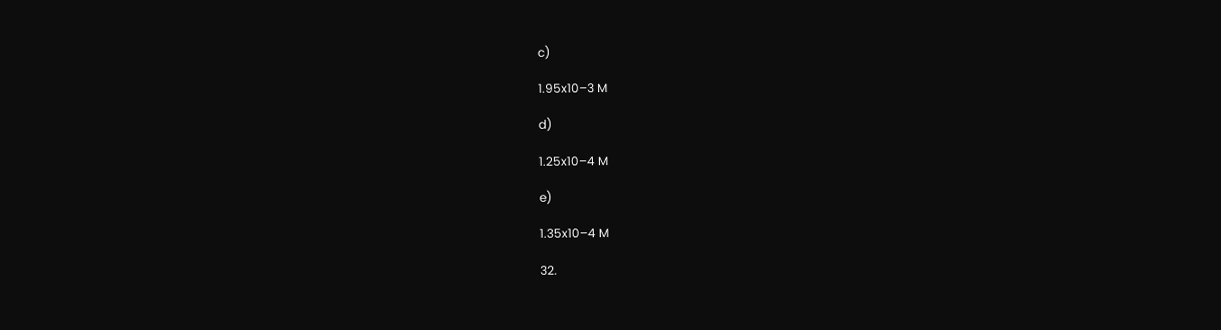c)

1.95x10–3 M

d)

1.25x10–4 M

e)

1.35x10–4 M

32.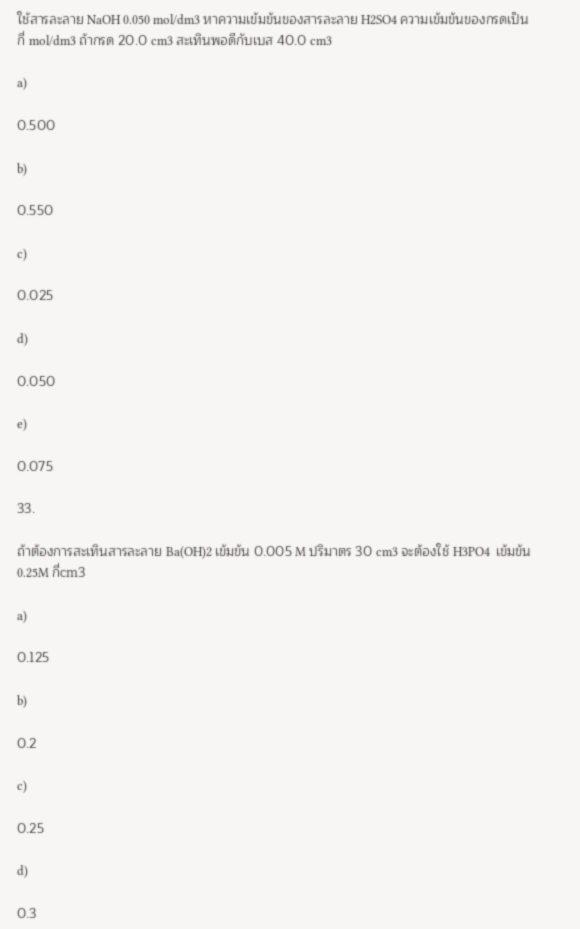ใช้สารละลาย NaOH 0.050 mol/dm3 หาความเข้มข้นของสารละลาย H2SO4 ความเข้มข้นของกรดเป็นกี่ mol/dm3 ถ้ากรด 20.0 cm3 สะเทินพอดีกับเบส 40.0 cm3

a)

0.500

b)

0.550

c)

0.025

d)

0.050

e)

0.075

33.

ถ้าต้องการสะเทินสารละลาย Ba(OH)2 เข้มข้น 0.005 M ปริมาตร 30 cm3 จะต้องใช้ H3PO4  เข้มข้น 0.25M กี่cm3

a)

0.125

b)

0.2

c)

0.25

d)

0.3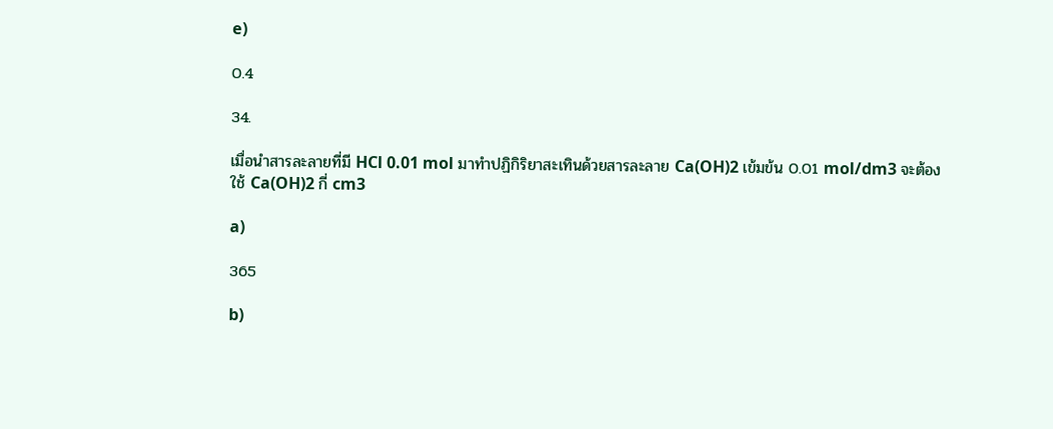e)

0.4

34.

เมื่อนำสารละลายที่มี HCl 0.01 mol มาทำปฏิกิริยาสะเทินด้วยสารละลาย Ca(OH)2 เข้มข้น 0.01 mol/dm3 จะต้องใช้ Ca(OH)2 กี่ cm3

a)

365

b)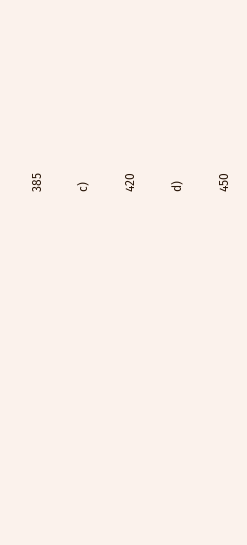385

c)

420

d)

450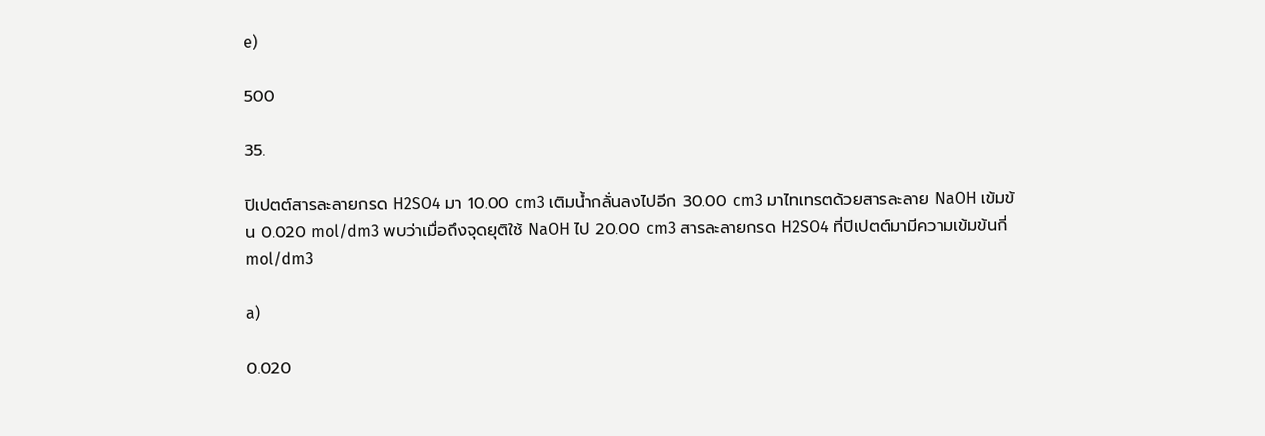e)

500

35.

ปิเปตต์สารละลายกรด H2SO4 มา 10.00 cm3 เติมน้ำกลั่นลงไปอีก 30.00 cm3 มาไทเทรตด้วยสารละลาย NaOH เข้มข้น 0.020 mol/dm3 พบว่าเมื่อถึงจุดยุติใช้ NaOH ไป 20.00 cm3 สารละลายกรด H2SO4 ที่ปิเปตต์มามีความเข้มข้นกี่ mol/dm3

a)

0.020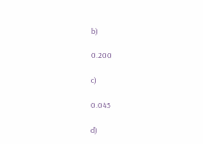b)

0.200

c)

0.045

d)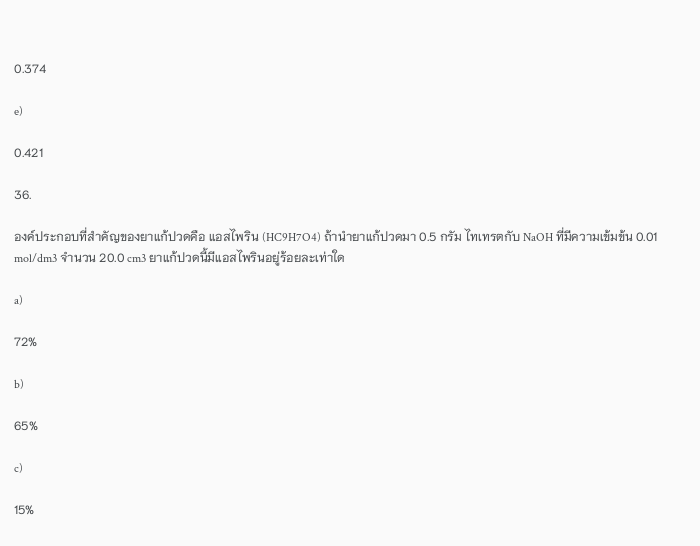0.374

e)

0.421

36.

องค์ประกอบที่สำคัญของยาแก้ปวดคือ แอสไพริน (HC9H7O4) ถ้านำยาแก้ปวดมา 0.5 กรัม ไทเทรตกับ NaOH ที่มีความเข้มข้น 0.01 mol/dm3 จำนวน 20.0 cm3 ยาแก้ปวดนี้มีแอสไพรินอยู่ร้อยละเท่าใด

a)

72%

b)

65%

c)

15%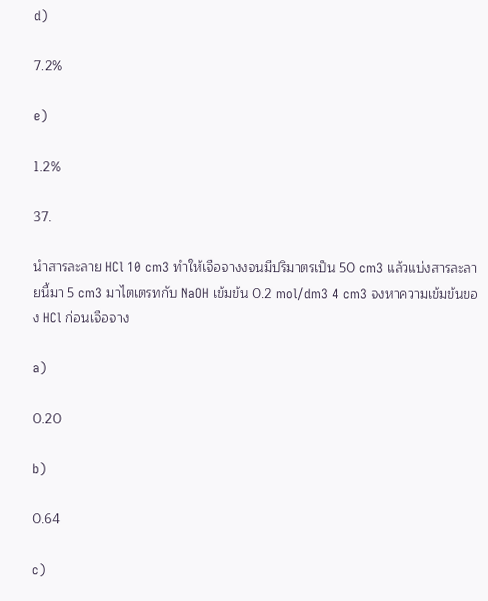d)

7.2%

e)

1.2%

37.

นำสารละลาย HCl 10 cm3 ทำให้เจือจางงจนมีปริมาตรเป็น 50 cm3 แล้วแบ่งสารละลายนี้มา 5 cm3 มาไตเตรทกับ NaOH เข้มข้น 0.2 mol/dm3 4 cm3 จงหาความเข้มข้นของ HCl ก่อนเจือจาง

a)

0.20

b)

0.64

c)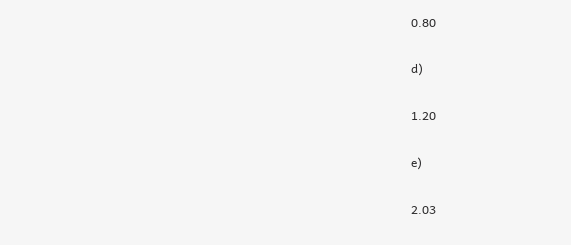0.80

d)

1.20

e)

2.03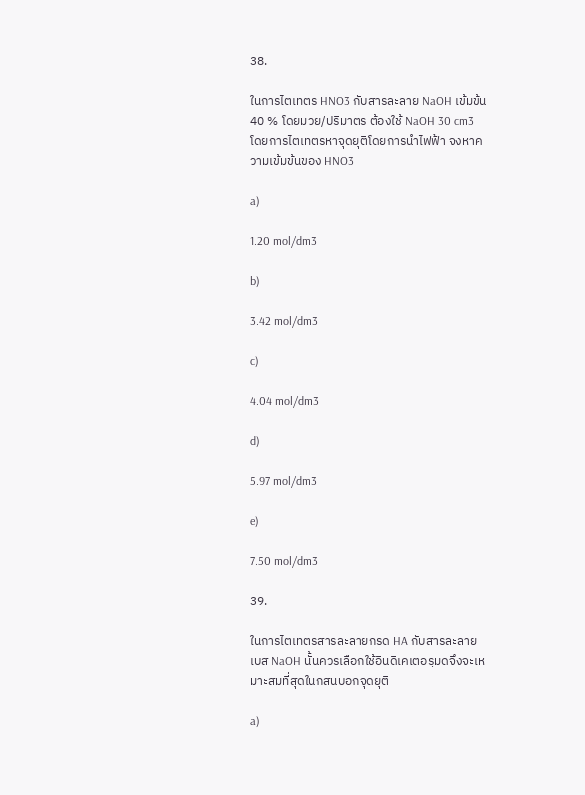38.

ในการไตเทตร HNO3 กับสารละลาย NaOH เข้มข้น 40 % โดยมวย/ปริมาตร ต้องใช้ NaOH 30 cm3 โดยการไตเทตรหาจุดยุติโดยการนำไฟฟ้า จงหาความเข้มข้นของ HNO3

a)

1.20 mol/dm3

b)

3.42 mol/dm3

c)

4.04 mol/dm3

d)

5.97 mol/dm3

e)

7.50 mol/dm3

39.

ในการไตเทตรสารละลายกรด HA กับสารละลายเบส NaOH นั้นควรเลือกใช้อินดิเคเตอรฺมดจึงจะเหมาะสมที่สุดในกสนบอกจุดยุติ

a)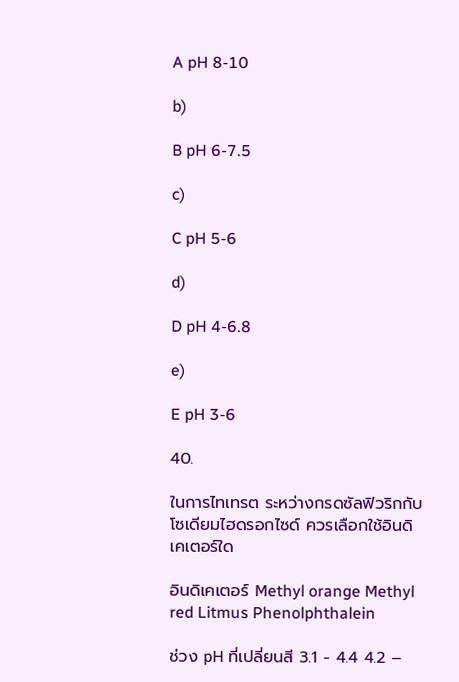A pH 8-10

b)

B pH 6-7.5

c)

C pH 5-6

d)

D pH 4-6.8

e)

E pH 3-6

40.

ในการไทเทรต ระหว่างกรดซัลฟิวริกกับโซเดียมไฮดรอกไซด์ ควรเลือกใช้อินดิเคเตอร์ใด

อินดิเคเตอร์ Methyl orange Methyl red Litmus Phenolphthalein

ช่วง pH ที่เปลี่ยนสี 3.1 - 4.4 4.2 –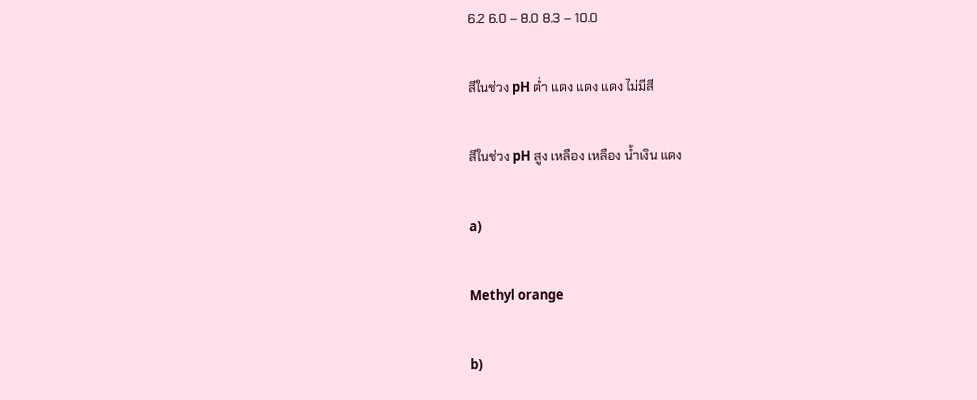6.2 6.0 – 8.0 8.3 – 10.0

สีในช่วง pH ต่ำ แดง แดง แดง ไม่มีสี

สีในช่วง pH สูง เหลือง เหลือง น้ำเงิน แดง

a)

Methyl orange

b)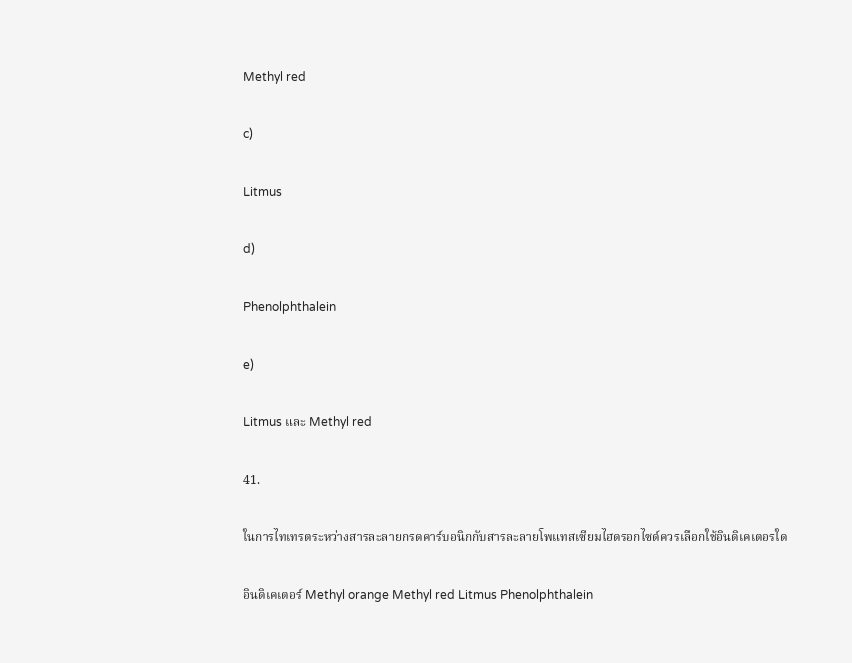Methyl red

c)

Litmus

d)

Phenolphthalein

e)

Litmus และ Methyl red

41.

ในการไทเทรตระหว่างสารละลายกรดคาร์บอนิกกับสารละลายโพแทสเซียมไฮดรอกไซด์ควรเลือกใช้อินดิเคเตอรใด

อินดิเคเตอร์ Methyl orange Methyl red Litmus Phenolphthalein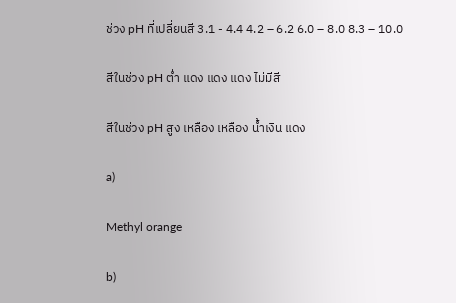ช่วง pH ที่เปลี่ยนสี 3.1 - 4.4 4.2 – 6.2 6.0 – 8.0 8.3 – 10.0

สีในช่วง pH ต่ำ แดง แดง แดง ไม่มีสี

สีในช่วง pH สูง เหลือง เหลือง น้ำเงิน แดง

a)

Methyl orange

b)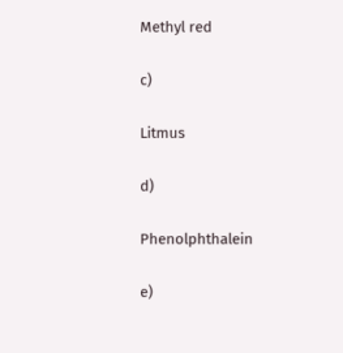Methyl red

c)

Litmus

d)

Phenolphthalein

e)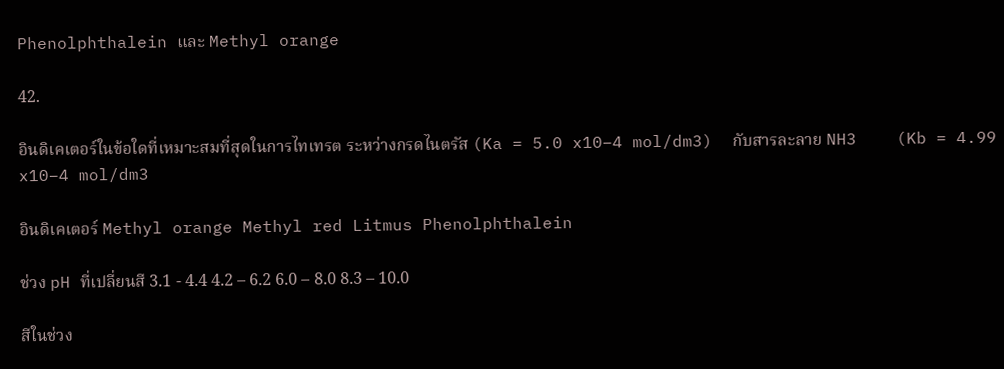Phenolphthalein และ Methyl orange

42.

อินดิเคเตอร์ในข้อใดที่เหมาะสมที่สุดในการไทเทรต ระหว่างกรดไนตรัส (Ka = 5.0 x10–4 mol/dm3)  กับสารละลาย NH3    (Kb = 4.99 x10–4 mol/dm3

อินดิเคเตอร์ Methyl orange Methyl red Litmus Phenolphthalein

ช่วง pH ที่เปลี่ยนสี 3.1 - 4.4 4.2 – 6.2 6.0 – 8.0 8.3 – 10.0

สีในช่วง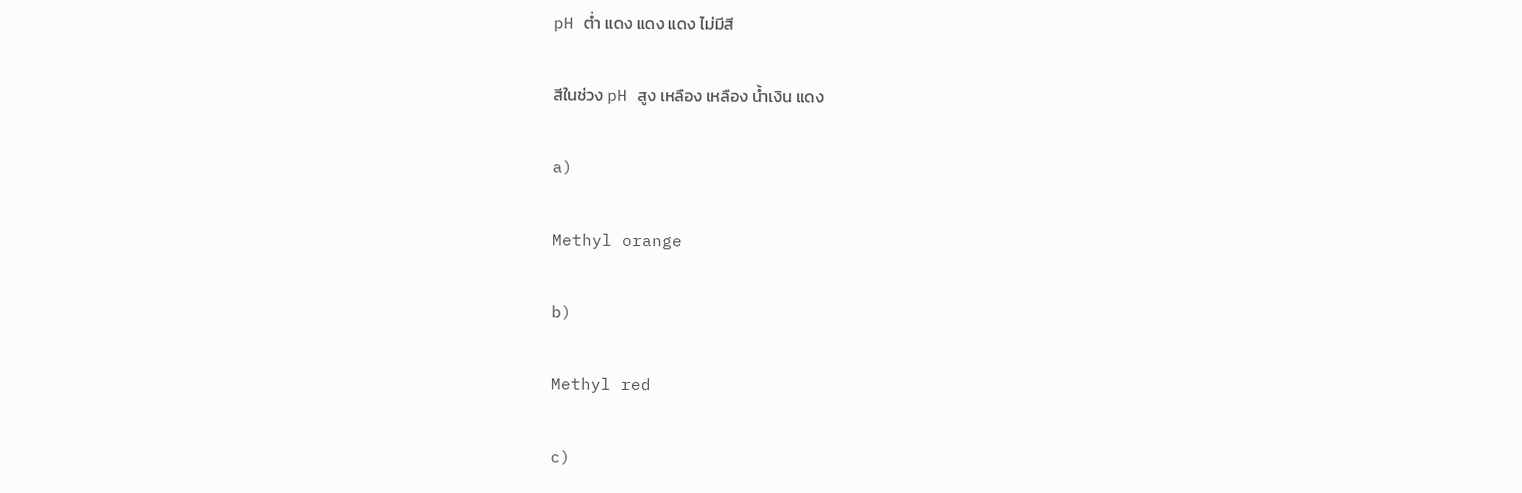pH ต่ำ แดง แดง แดง ไม่มีสี

สีในช่วง pH สูง เหลือง เหลือง น้ำเงิน แดง

a)

Methyl orange

b)

Methyl red

c)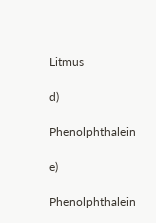Litmus

d)

Phenolphthalein

e)

Phenolphthalein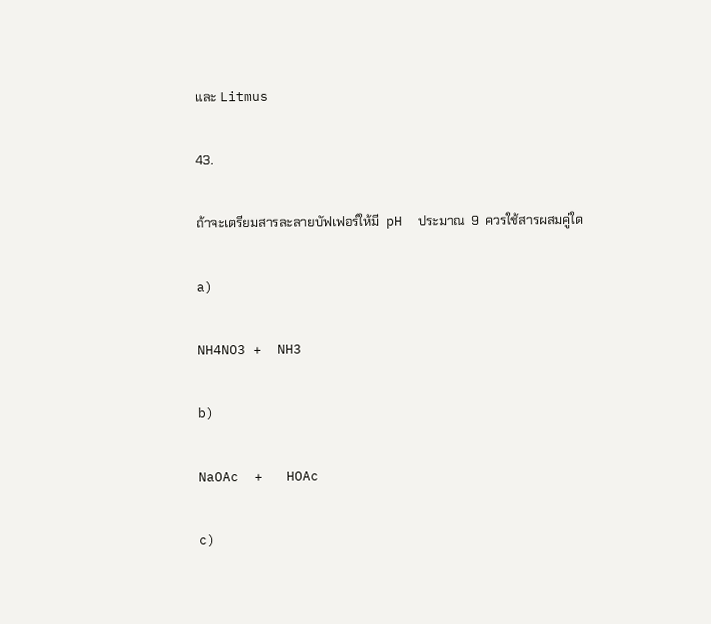และ Litmus

43.

ถ้าจะเตรียมสารละลายบัฟเฟอร์ให้มี  pH  ประมาณ  9  ควรใช้สารผสมคู่ใด

a)

NH4NO3 +  NH3

b)

NaOAc  +   HOAc

c)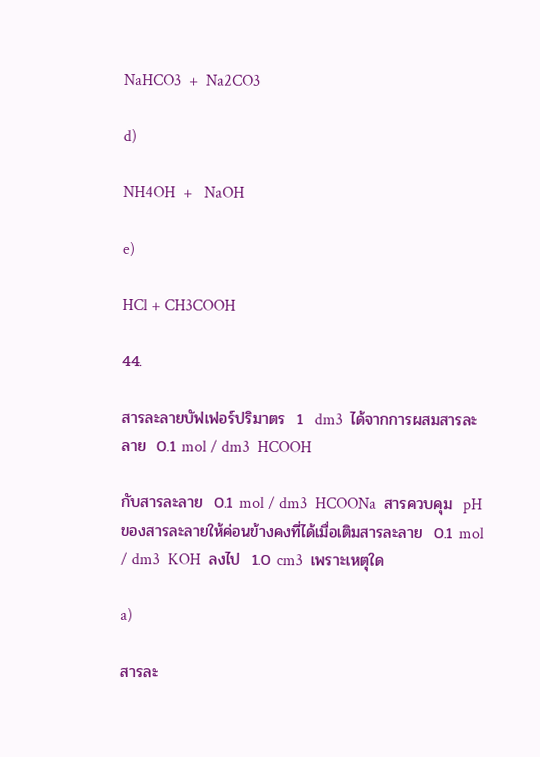NaHCO3  +  Na2CO3

d)

NH4OH  +   NaOH

e)

HCl + CH3COOH

44.

สารละลายบัฟเฟอร์ปริมาตร  1  dm3  ได้จากการผสมสารละลาย  0.1 mol / dm3  HCOOH

กับสารละลาย  0.1 mol / dm3  HCOONa  สารควบคุม  pH  ของสารละลายให้ค่อนข้างคงที่ได้เมื่อเติมสารละลาย  0.1 mol / dm3  KOH  ลงไป  1.0 cm3  เพราะเหตุใด

a)

สารละ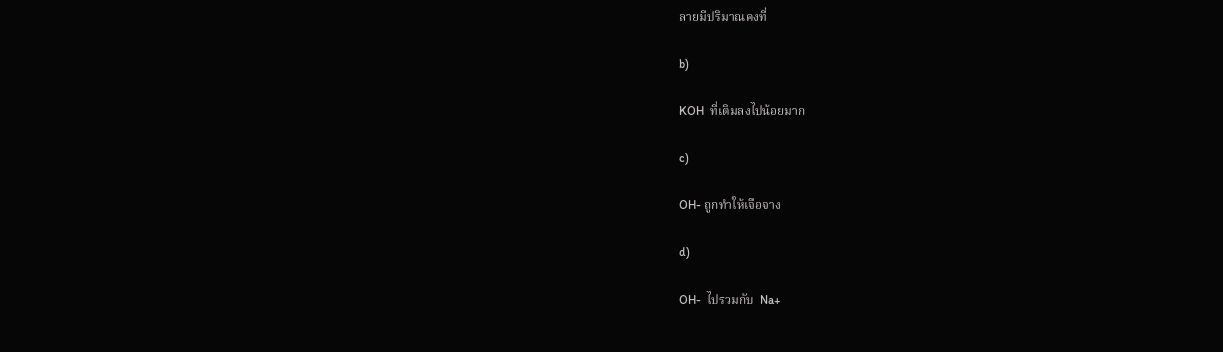ลายมีปริมาณคงที่

b)

KOH  ที่เติมลงไปน้อยมาก

c)

OH- ถูกทำให้เจือจาง

d)

OH-  ไปรวมกับ  Na+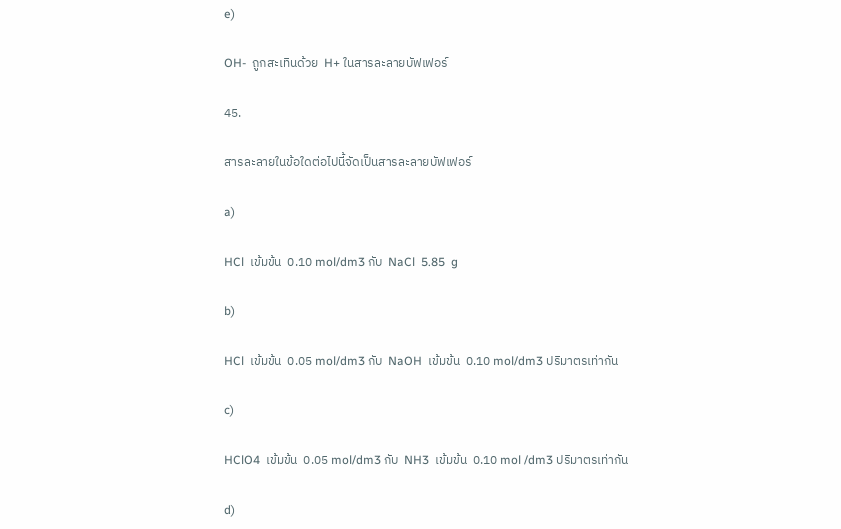e)

OH-  ถูกสะเทินด้วย  H+ ในสารละลายบัฟเฟอร์

45.

สารละลายในข้อใดต่อไปนี้จัดเป็นสารละลายบัฟเฟอร์

a)

HCl  เข้มข้น  0.10 mol/dm3 กับ  NaCl  5.85  g

b)

HCl  เข้มข้น  0.05 mol/dm3 กับ  NaOH  เข้มข้น  0.10 mol/dm3 ปริมาตรเท่ากัน

c)

HClO4  เข้มข้น  0.05 mol/dm3 กับ  NH3  เข้มข้น  0.10 mol /dm3 ปริมาตรเท่ากัน

d)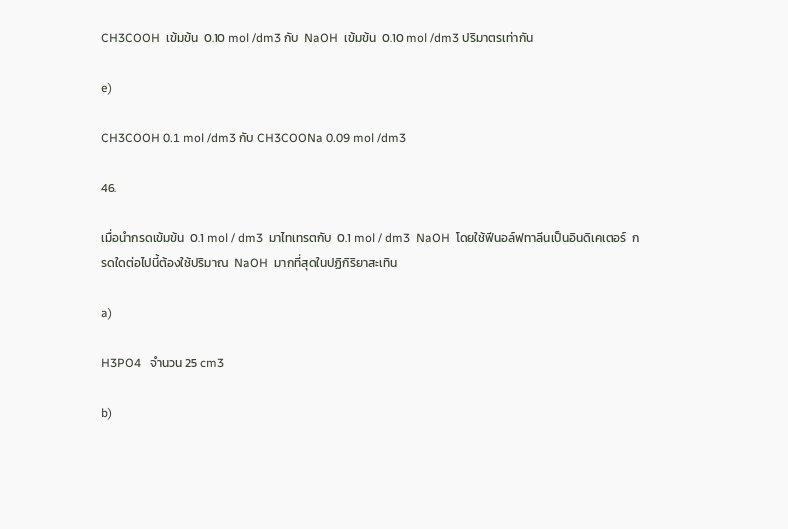CH3COOH  เข้มข้น  0.10 mol /dm3 กับ  NaOH  เข้มข้น  0.10 mol /dm3 ปริมาตรเท่ากัน

e)

CH3COOH 0.1 mol /dm3 กับ CH3COONa 0.09 mol /dm3

46.

เมื่อนำกรดเข้มข้น  0.1 mol / dm3  มาไทเทรตกับ  0.1 mol / dm3  NaOH  โดยใช้ฟีนอล์ฟทาลีนเป็นอินดิเคเตอร์  กรดใดต่อไปนี้ต้องใช้ปริมาณ  NaOH  มากที่สุดในปฏิกิริยาสะเทิน

a)

H3PO4   จำนวน 25 cm3

b)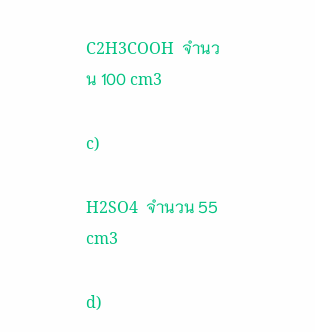C2H3COOH  จำนวน 100 cm3

c)

H2SO4  จำนวน 55 cm3

d)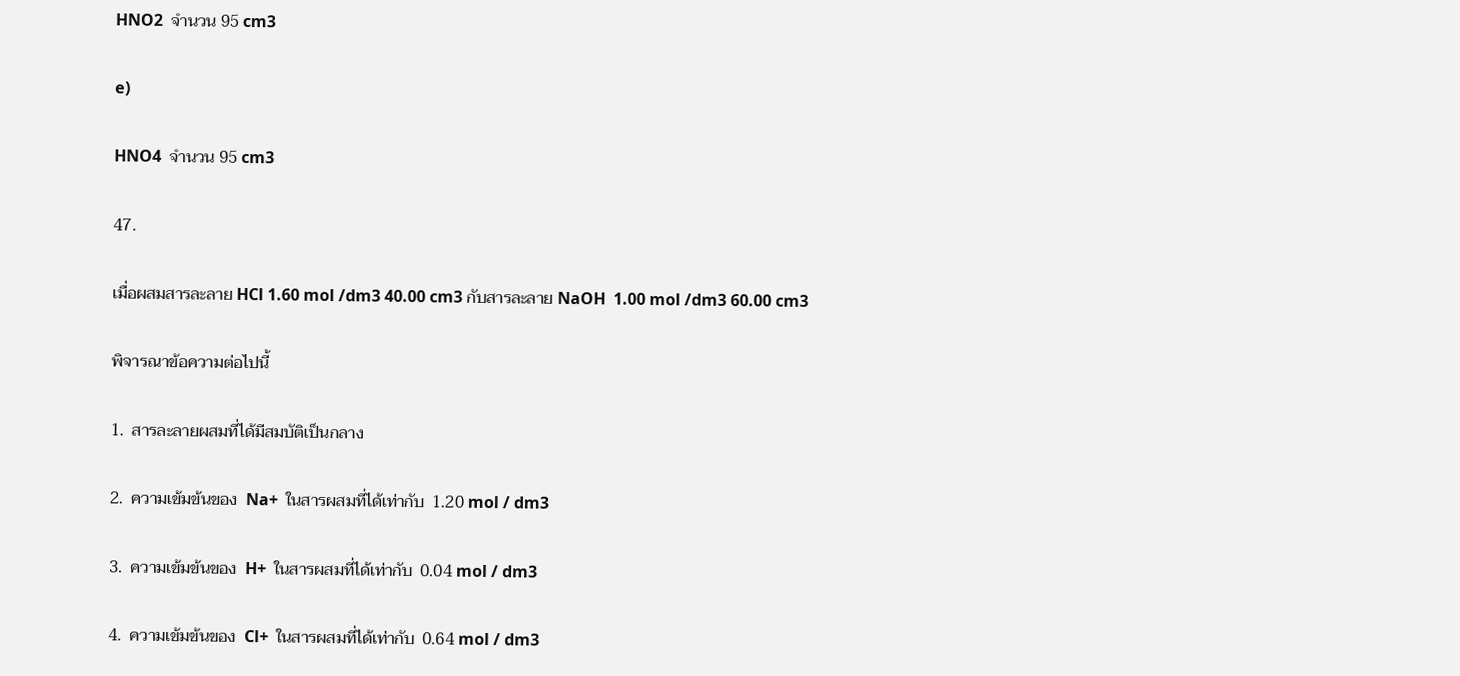HNO2  จำนวน 95 cm3

e)

HNO4  จำนวน 95 cm3

47.

เมื่อผสมสารละลาย HCl 1.60 mol /dm3 40.00 cm3 กับสารละลาย NaOH  1.00 mol /dm3 60.00 cm3

พิจารณาข้อความต่อไปนี้

1.  สารละลายผสมที่ได้มีสมบัติเป็นกลาง

2.  ความเข้มข้นของ  Na+  ในสารผสมที่ได้เท่ากับ  1.20 mol / dm3

3.  ความเข้มข้นของ  H+  ในสารผสมที่ได้เท่ากับ  0.04 mol / dm3

4.  ความเข้มข้นของ  Cl+  ในสารผสมที่ได้เท่ากับ  0.64 mol / dm3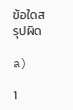ข้อใดสรุปผิด

a)

1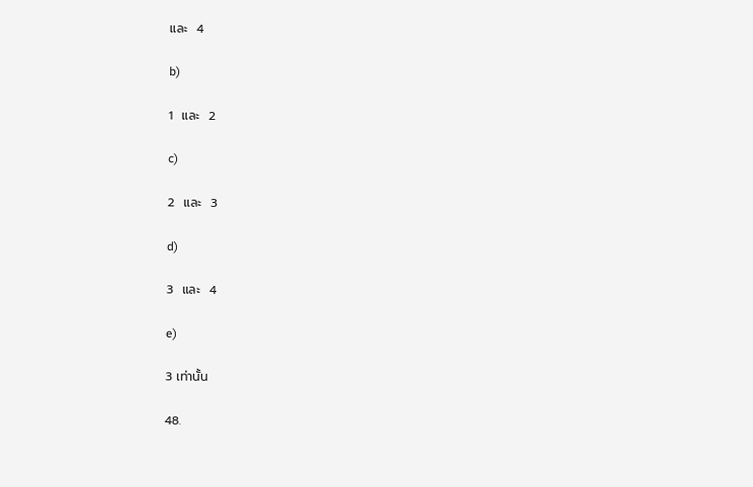และ  4

b)

1  และ  2

c)

2  และ  3

d)

3  และ  4

e)

3 เท่านั้น

48.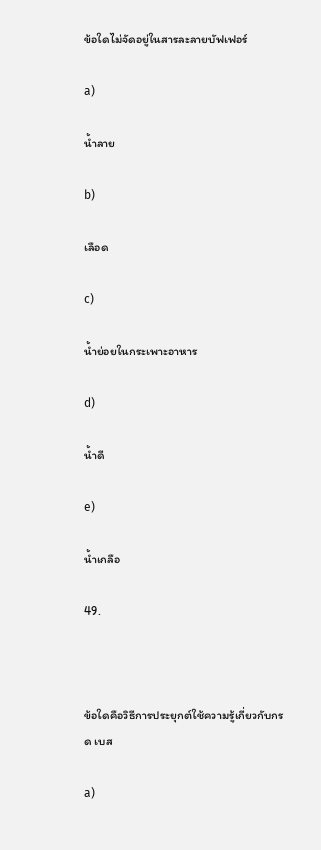ข้อใดไม่จัดอยู่ในสารละลายบัฟเฟอร์

a)

น้ำลาย

b)

เลือด

c)

น้ำย่อยในกระเพาะอาหาร

d)

น้ำดี

e)

น้ำเกลือ

49.



ข้อใดคือวิธีการประยุกต์ใช้ความรู้เกี่ยวกับกรด เบส

a)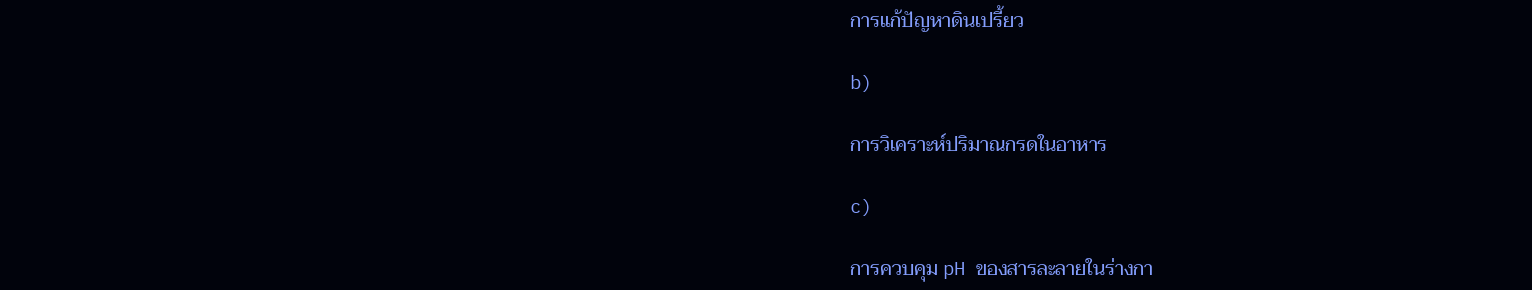การแก้ปัญหาดินเปรี้ยว

b)

การวิเคราะห์ปริมาณกรดในอาหาร

c)

การควบคุม pH ของสารละลายในร่างกา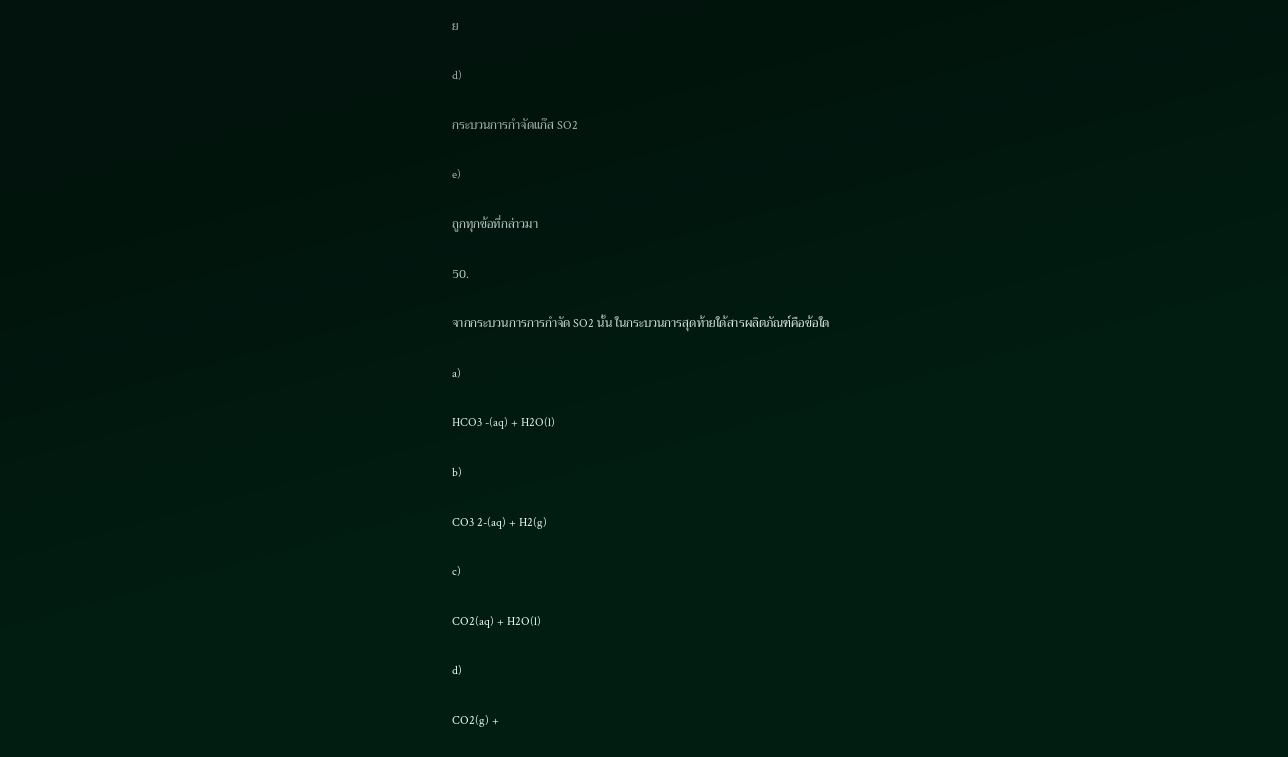ย

d)

กระบวนการกำจัดแก๊ส SO2

e)

ถูกทุกข้อที่กล่าวมา

50.

จากกระบวนการการกำจัด SO2 นั้น ในกระบวนการสุดท้ายใด้สารผลิตภัณฑ์คือข้อใด

a)

HCO3 -(aq) + H2O(l)

b)

CO3 2-(aq) + H2(g)

c)

CO2(aq) + H2O(l)

d)

CO2(g) +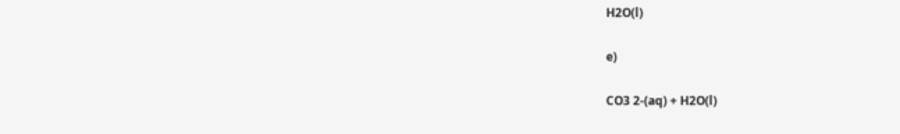H2O(l)

e)

CO3 2-(aq) + H2O(l)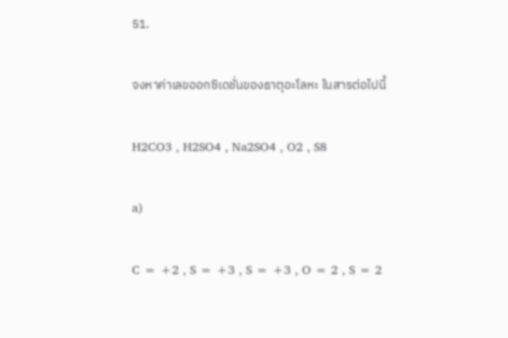51.

จงหาค่าเลขออกซิเดชั่นของธาตุอะโลหะ ในสารต่อไปนี้

H2CO3 , H2SO4 , Na2SO4 , O2 , S8

a)

C = +2 , S = +3 , S = +3 , O = 2 , S = 2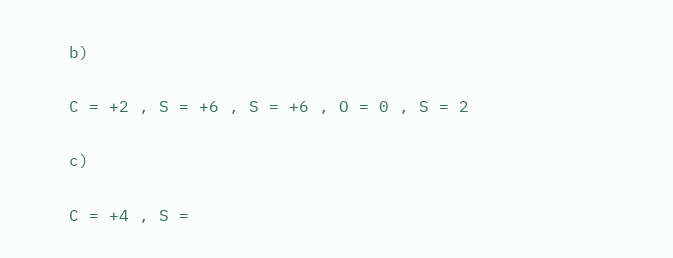b)

C = +2 , S = +6 , S = +6 , O = 0 , S = 2

c)

C = +4 , S =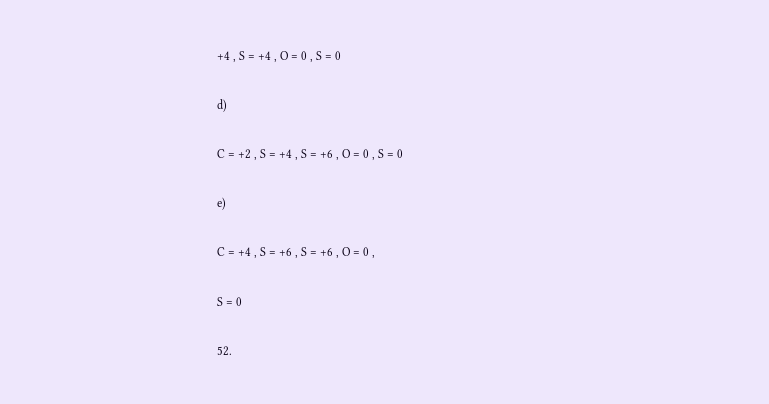+4 , S = +4 , O = 0 , S = 0

d)

C = +2 , S = +4 , S = +6 , O = 0 , S = 0

e)

C = +4 , S = +6 , S = +6 , O = 0 ,

S = 0

52.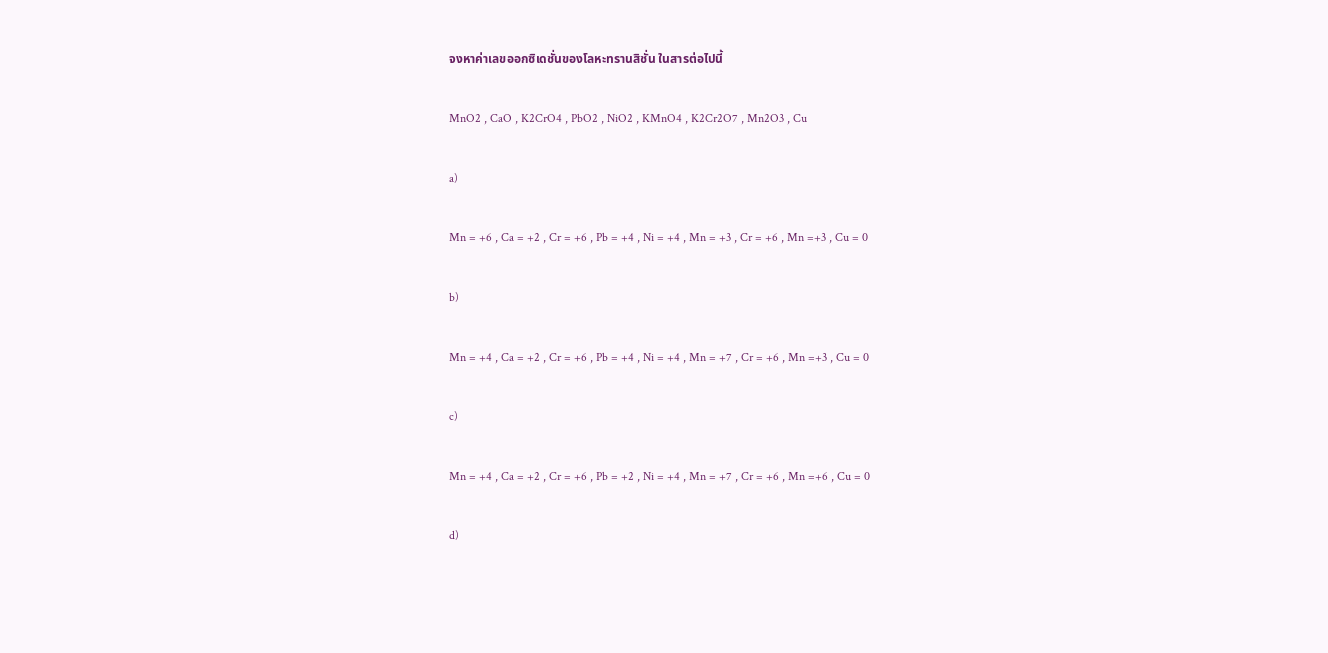จงหาค่าเลขออกซิเดชั่นของโลหะทรานสิชั่น ในสารต่อไปนี้

MnO2 , CaO , K2CrO4 , PbO2 , NiO2 , KMnO4 , K2Cr2O7 , Mn2O3 , Cu

a)

Mn = +6 , Ca = +2 , Cr = +6 , Pb = +4 , Ni = +4 , Mn = +3 , Cr = +6 , Mn =+3 , Cu = 0

b)

Mn = +4 , Ca = +2 , Cr = +6 , Pb = +4 , Ni = +4 , Mn = +7 , Cr = +6 , Mn =+3 , Cu = 0

c)

Mn = +4 , Ca = +2 , Cr = +6 , Pb = +2 , Ni = +4 , Mn = +7 , Cr = +6 , Mn =+6 , Cu = 0

d)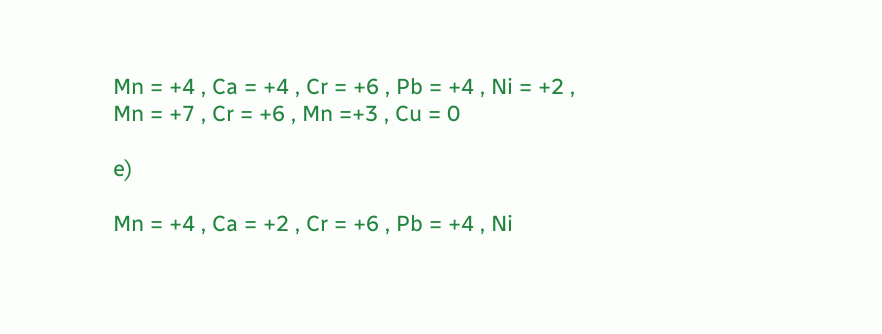Mn = +4 , Ca = +4 , Cr = +6 , Pb = +4 , Ni = +2 , Mn = +7 , Cr = +6 , Mn =+3 , Cu = 0

e)

Mn = +4 , Ca = +2 , Cr = +6 , Pb = +4 , Ni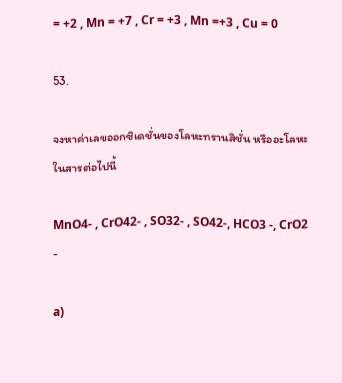= +2 , Mn = +7 , Cr = +3 , Mn =+3 , Cu = 0

53.

จงหาค่าเลขออกซิเดชั่นของโลหะทรานสิชั่น หรืออะโลหะ ในสารต่อไปนี้

MnO4- , CrO42- , SO32- , SO42-, HCO3 -, CrO2 -

a)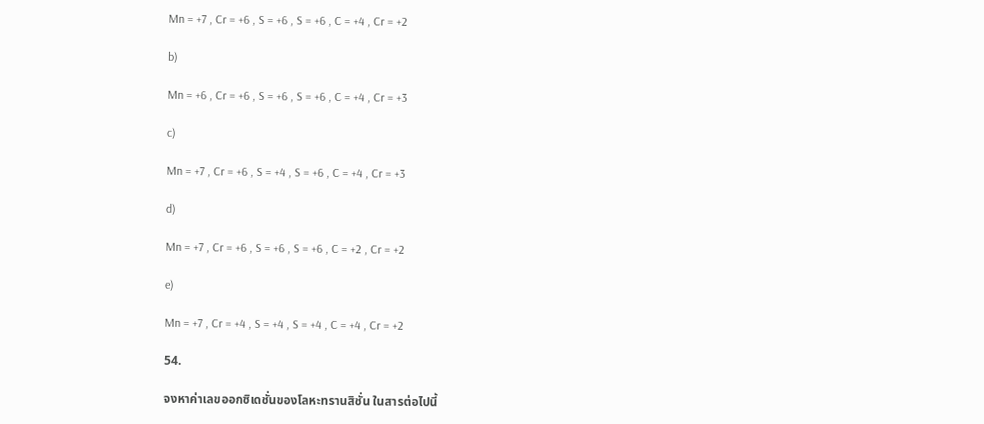Mn = +7 , Cr = +6 , S = +6 , S = +6 , C = +4 , Cr = +2

b)

Mn = +6 , Cr = +6 , S = +6 , S = +6 , C = +4 , Cr = +3

c)

Mn = +7 , Cr = +6 , S = +4 , S = +6 , C = +4 , Cr = +3

d)

Mn = +7 , Cr = +6 , S = +6 , S = +6 , C = +2 , Cr = +2

e)

Mn = +7 , Cr = +4 , S = +4 , S = +4 , C = +4 , Cr = +2

54.

จงหาค่าเลขออกซิเดชั่นของโลหะทรานสิชั่น ในสารต่อไปนี้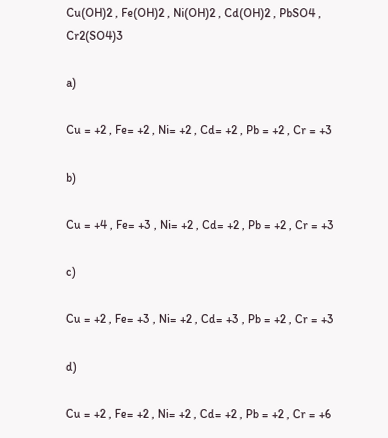Cu(OH)2 , Fe(OH)2 , Ni(OH)2 , Cd(OH)2 , PbSO4 , Cr2(SO4)3

a)

Cu = +2 , Fe= +2 , Ni= +2 , Cd= +2 , Pb = +2 , Cr = +3

b)

Cu = +4 , Fe= +3 , Ni= +2 , Cd= +2 , Pb = +2 , Cr = +3

c)

Cu = +2 , Fe= +3 , Ni= +2 , Cd= +3 , Pb = +2 , Cr = +3

d)

Cu = +2 , Fe= +2 , Ni= +2 , Cd= +2 , Pb = +2 , Cr = +6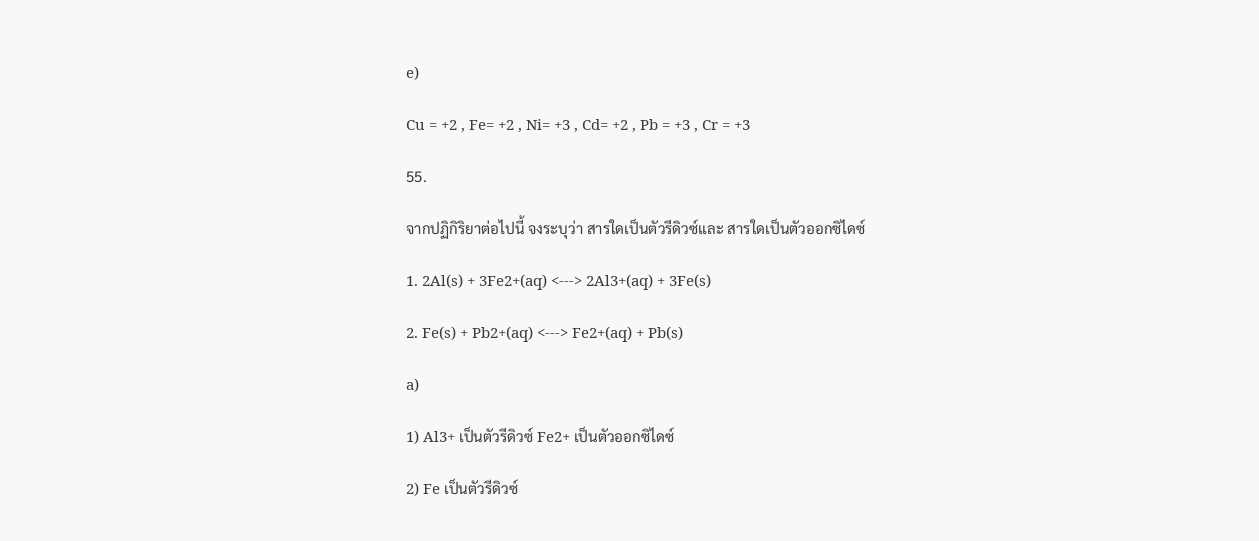e)

Cu = +2 , Fe= +2 , Ni= +3 , Cd= +2 , Pb = +3 , Cr = +3

55.

จากปฏิกิริยาต่อไปนี้ จงระบุว่า สารใดเป็นตัวรีดิวซ์และ สารใดเป็นตัวออกซิไดซ์

1. 2Al(s) + 3Fe2+(aq) <---> 2Al3+(aq) + 3Fe(s)

2. Fe(s) + Pb2+(aq) <---> Fe2+(aq) + Pb(s)

a)

1) Al3+ เป็นตัวรีดิวซ์ Fe2+ เป็นตัวออกซิไดซ์

2) Fe เป็นตัวรีดิวซ์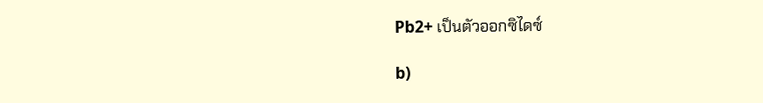Pb2+ เป็นตัวออกซิไดซ์

b)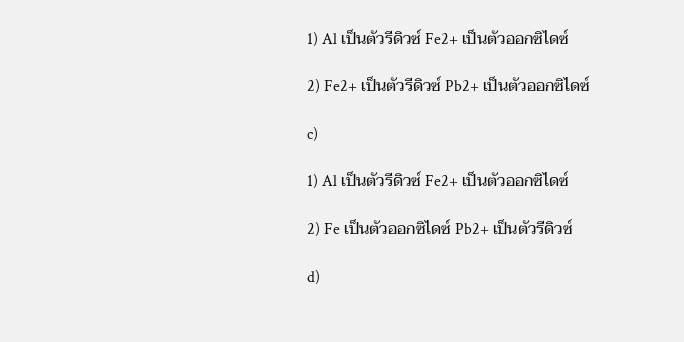1) Al เป็นตัวรีดิวซ์ Fe2+ เป็นตัวออกซิไดซ์

2) Fe2+ เป็นตัวรีดิวซ์ Pb2+ เป็นตัวออกซิไดซ์

c)

1) Al เป็นตัวรีดิวซ์ Fe2+ เป็นตัวออกซิไดซ์

2) Fe เป็นตัวออกซิไดซ์ Pb2+ เป็นตัวรีดิวซ์

d)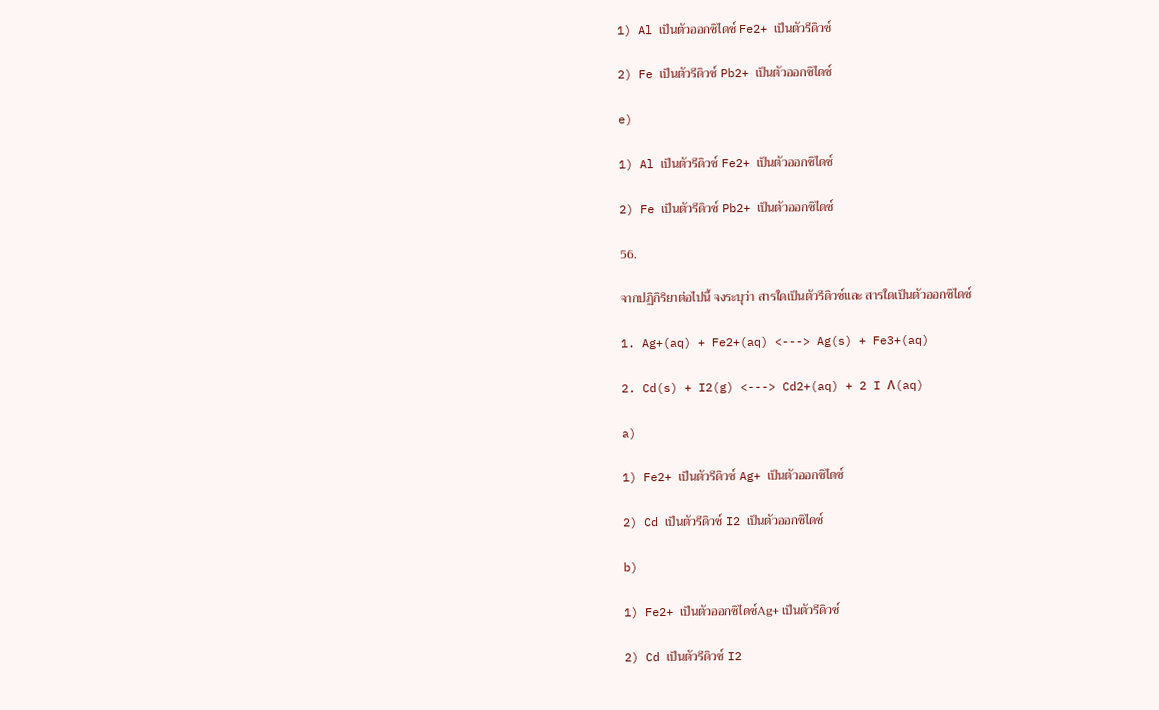1) Al เป็นตัวออกซิไดซ์ Fe2+ เป็นตัวรีดิวซ์

2) Fe เป็นตัวรีดิวซ์ Pb2+ เป็นตัวออกซิไดซ์

e)

1) Al เป็นตัวรีดิวซ์ Fe2+ เป็นตัวออกซิไดซ์

2) Fe เป็นตัวรีดิวซ์ Pb2+ เป็นตัวออกซิไดซ์

56.

จากปฏิกิริยาต่อไปนี้ จงระบุว่า สารใดเป็นตัวรีดิวซ์และ สารใดเป็นตัวออกซิไดซ์

1. Ag+(aq) + Fe2+(aq) <---> Ag(s) + Fe3+(aq)

2. Cd(s) + I2(g) <---> Cd2+(aq) + 2 I Λ(aq)

a)

1) Fe2+ เป็นตัวรีดิวซ์ Ag+ เป็นตัวออกซิไดซ์

2) Cd เป็นตัวรีดิวซ์ I2 เป็นตัวออกซิไดซ์

b)

1) Fe2+ เป็นตัวออกซิไดซ์Ag+ เป็นตัวรีดิวซ์

2) Cd เป็นตัวรีดิวซ์ I2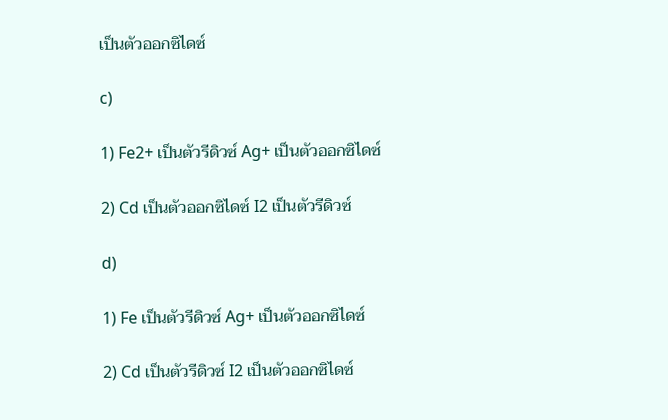เป็นตัวออกซิไดซ์

c)

1) Fe2+ เป็นตัวรีดิวซ์ Ag+ เป็นตัวออกซิไดซ์

2) Cd เป็นตัวออกซิไดซ์ I2 เป็นตัวรีดิวซ์

d)

1) Fe เป็นตัวรีดิวซ์ Ag+ เป็นตัวออกซิไดซ์

2) Cd เป็นตัวรีดิวซ์ I2 เป็นตัวออกซิไดซ์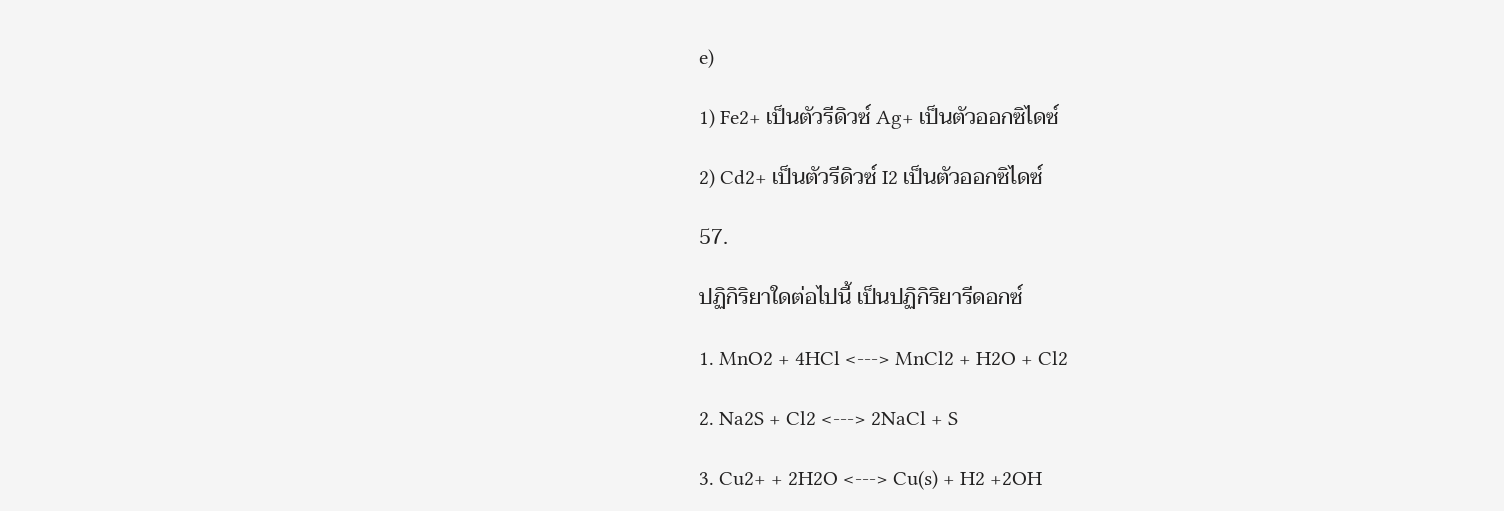e)

1) Fe2+ เป็นตัวรีดิวซ์ Ag+ เป็นตัวออกซิไดซ์

2) Cd2+ เป็นตัวรีดิวซ์ I2 เป็นตัวออกซิไดซ์

57.

ปฏิกิริยาใดต่อไปนี้ เป็นปฏิกิริยารีดอกซ์

1. MnO2 + 4HCl <---> MnCl2 + H2O + Cl2

2. Na2S + Cl2 <---> 2NaCl + S

3. Cu2+ + 2H2O <---> Cu(s) + H2 +2OH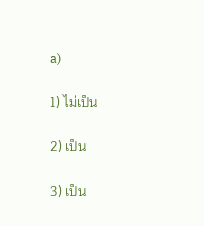a)

1) ไม่เป็น

2) เป็น

3) เป็น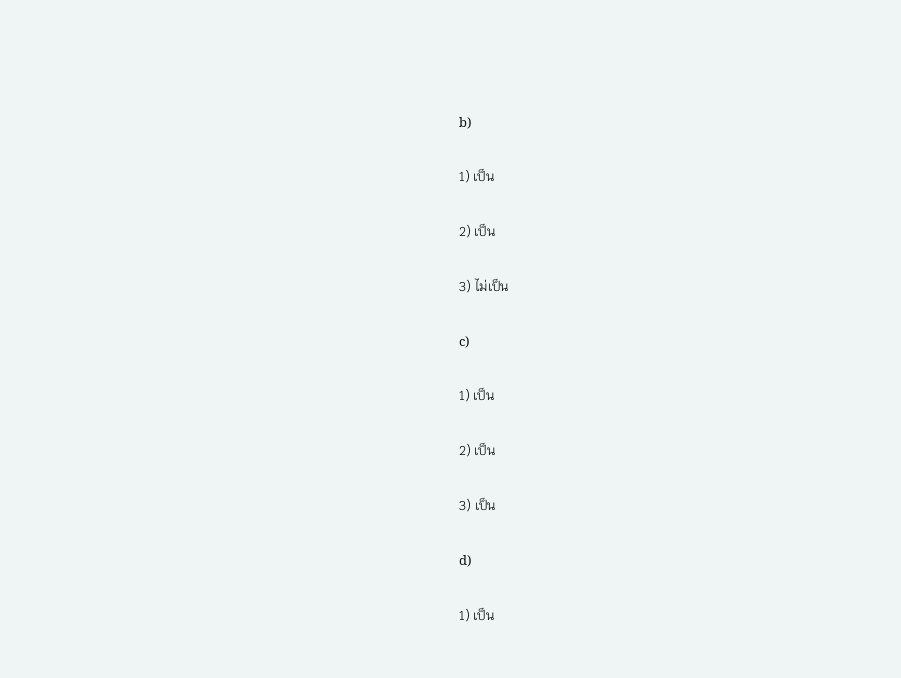b)

1) เป็น

2) เป็น

3) ไม่เป็น

c)

1) เป็น

2) เป็น

3) เป็น

d)

1) เป็น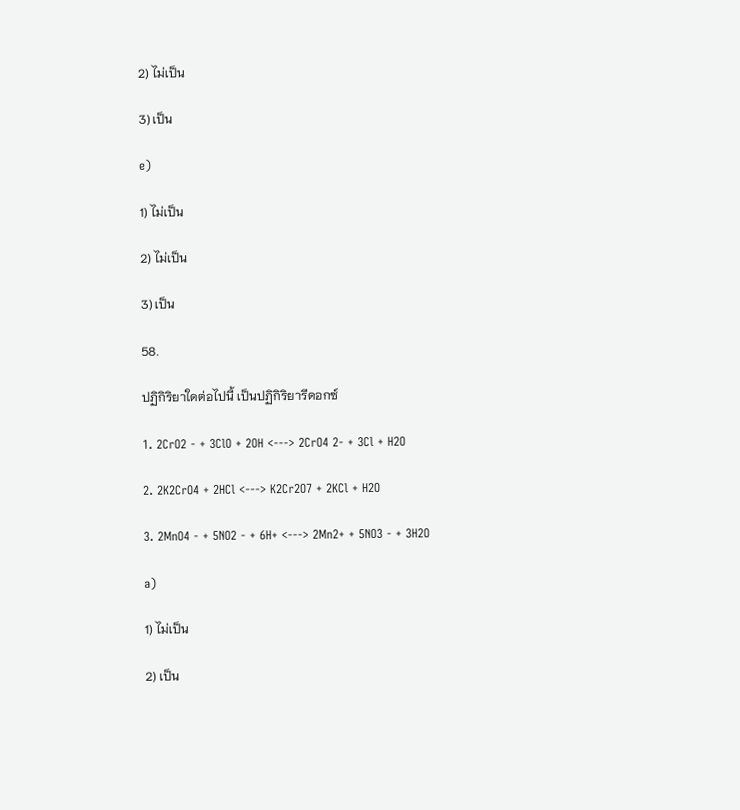2) ไม่เป็น

3) เป็น

e)

1) ไม่เป็น

2) ไม่เป็น

3) เป็น

58.

ปฏิกิริยาใดต่อไปนี้ เป็นปฏิกิริยารีดอกซ์

1. 2CrO2 - + 3ClO + 2OH <---> 2CrO4 2- + 3Cl + H2O

2. 2K2CrO4 + 2HCl <---> K2Cr2O7 + 2KCl + H2O

3. 2MnO4 - + 5NO2 - + 6H+ <---> 2Mn2+ + 5NO3 - + 3H2O

a)

1) ไม่เป็น

2) เป็น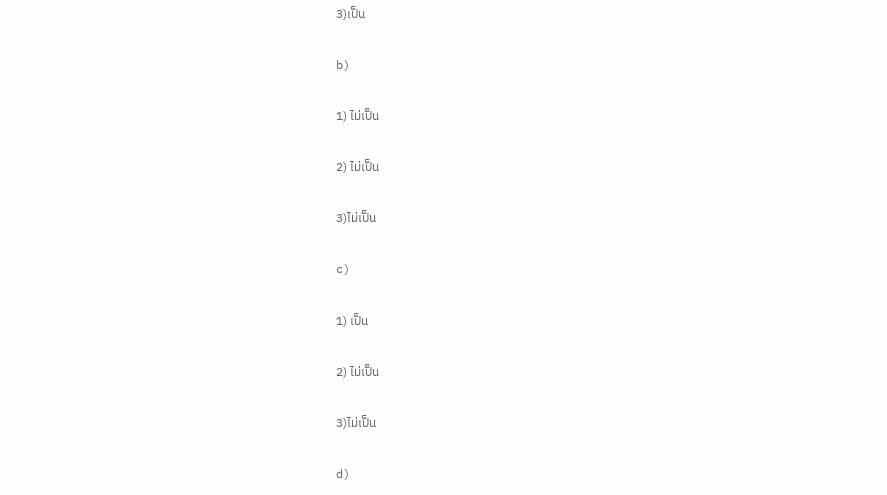3)เป็น

b)

1) ไม่เป็น

2) ไม่เป็น

3)ไม่เป็น

c)

1) เป็น

2) ไม่เป็น

3)ไม่เป็น

d)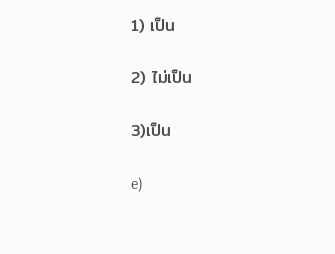1) เป็น

2) ไม่เป็น

3)เป็น

e)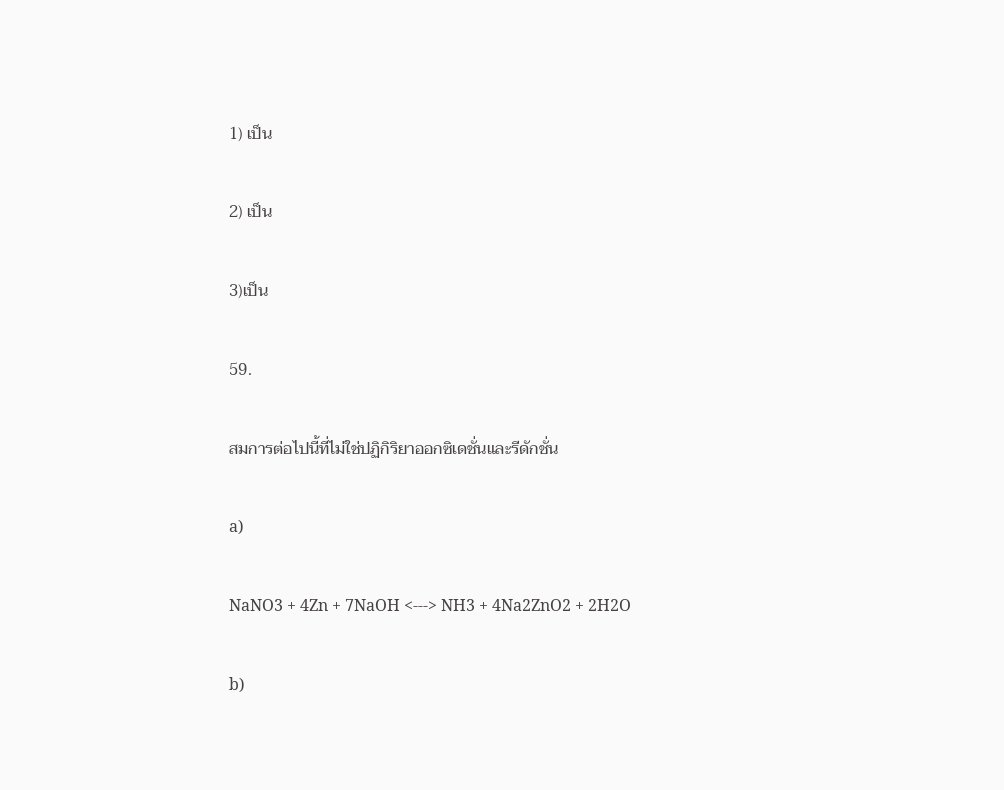1) เป็น

2) เป็น

3)เป็น

59.

สมการต่อไปนี้ที่ไม่ใช่ปฏิกิริยาออกซิเดชั่นและรีดักชั่น

a)

NaNO3 + 4Zn + 7NaOH <---> NH3 + 4Na2ZnO2 + 2H2O

b)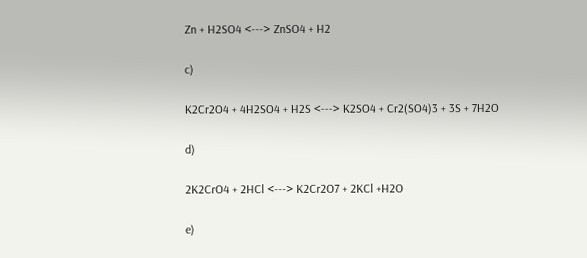Zn + H2SO4 <---> ZnSO4 + H2

c)

K2Cr2O4 + 4H2SO4 + H2S <---> K2SO4 + Cr2(SO4)3 + 3S + 7H2O

d)

2K2CrO4 + 2HCl <---> K2Cr2O7 + 2KCl +H2O

e)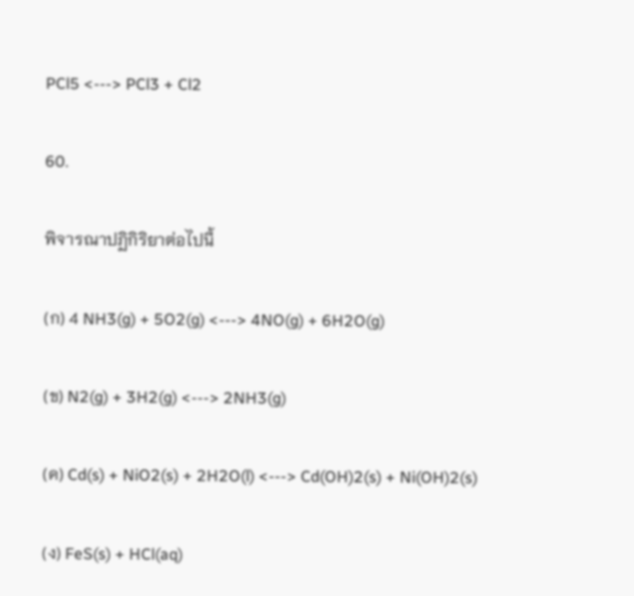PCl5 <---> PCl3 + Cl2

60.

พิจารณาปฏิกิริยาต่อไปนี้

(ก) 4 NH3(g) + 5O2(g) <---> 4NO(g) + 6H2O(g)

(ข) N2(g) + 3H2(g) <---> 2NH3(g)

(ค) Cd(s) + NiO2(s) + 2H2O(l) <---> Cd(OH)2(s) + Ni(OH)2(s)

(ง) FeS(s) + HCl(aq)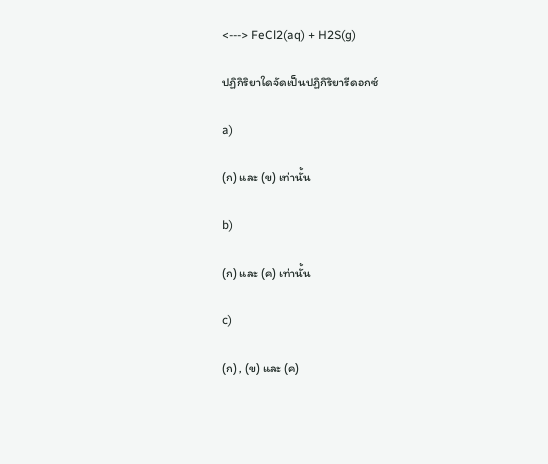<---> FeCl2(aq) + H2S(g)

ปฏิกิริยาใดจัดเป็นปฏิกิริยารีดอกซ์

a)

(ก) และ (ข) เท่านั้น

b)

(ก) และ (ค) เท่านั้น

c)

(ก) , (ข) และ (ค)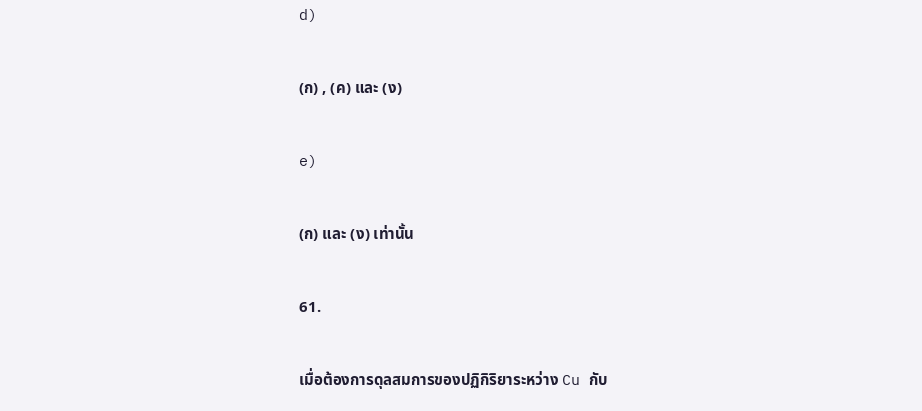d)

(ก) , (ค) และ (ง)

e)

(ก) และ (ง) เท่านั้น

61.

เมื่อต้องการดุลสมการของปฏิกิริยาระหว่าง Cu กับ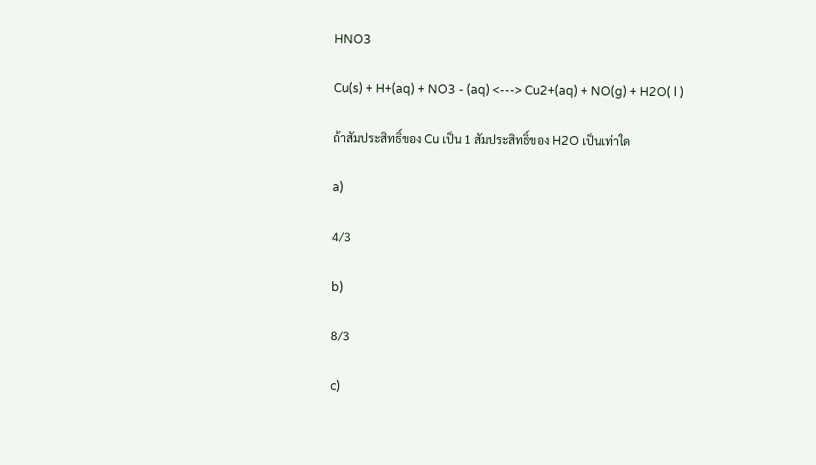HNO3

Cu(s) + H+(aq) + NO3 - (aq) <---> Cu2+(aq) + NO(g) + H2O( l )

ถ้าสัมประสิทธิ์ของ Cu เป็น 1 สัมประสิทธิ์ของ H2O เป็นเท่าใด

a)

4/3

b)

8/3

c)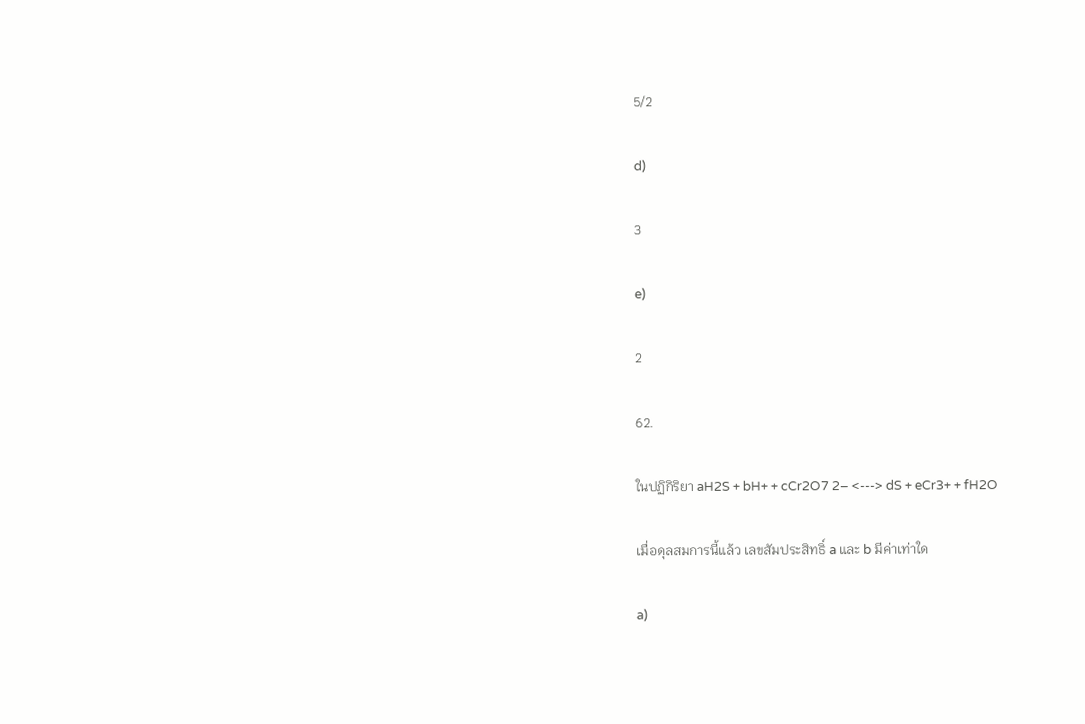5/2

d)

3

e)

2

62.

ในปฏิกิริยา aH2S + bH+ + cCr2O7 2– <---> dS + eCr3+ + fH2O

เมื่อดุลสมการนี้แล้ว เลขสัมประสิทธิ์ a และ b มีค่าเท่าใด

a)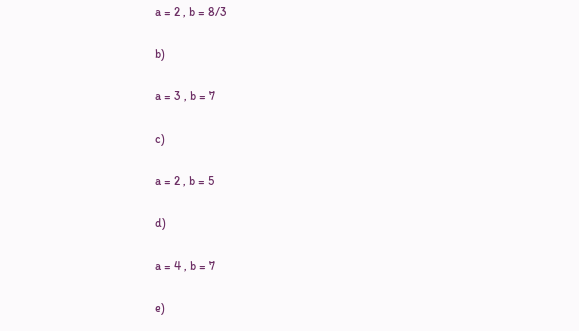a = 2 , b = 8/3

b)

a = 3 , b = 7

c)

a = 2 , b = 5

d)

a = 4 , b = 7

e)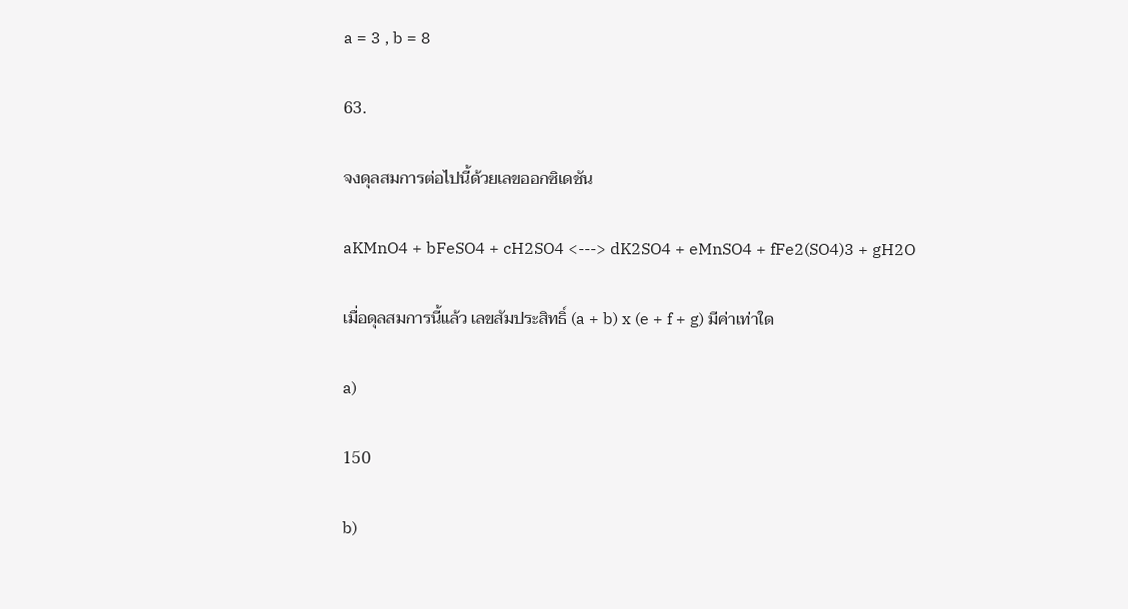a = 3 , b = 8

63.

จงดุลสมการต่อไปนี้ด้วยเลขออกซิเดชัน

aKMnO4 + bFeSO4 + cH2SO4 <---> dK2SO4 + eMnSO4 + fFe2(SO4)3 + gH2O

เมื่อดุลสมการนี้แล้ว เลขสัมประสิทธิ์ (a + b) x (e + f + g) มีค่าเท่าใด

a)

150

b)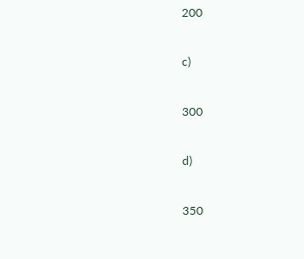200

c)

300

d)

350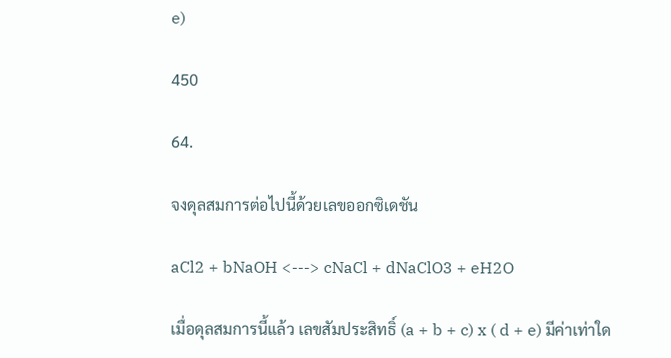e)

450

64.

จงดุลสมการต่อไปนี้ด้วยเลขออกซิเดชัน

aCl2 + bNaOH <---> cNaCl + dNaClO3 + eH2O

เมื่อดุลสมการนี้แล้ว เลขสัมประสิทธิ์ (a + b + c) x ( d + e) มีค่าเท่าใด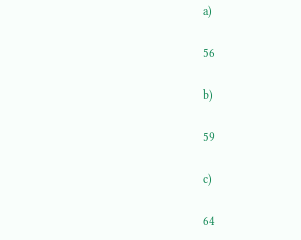a)

56

b)

59

c)

64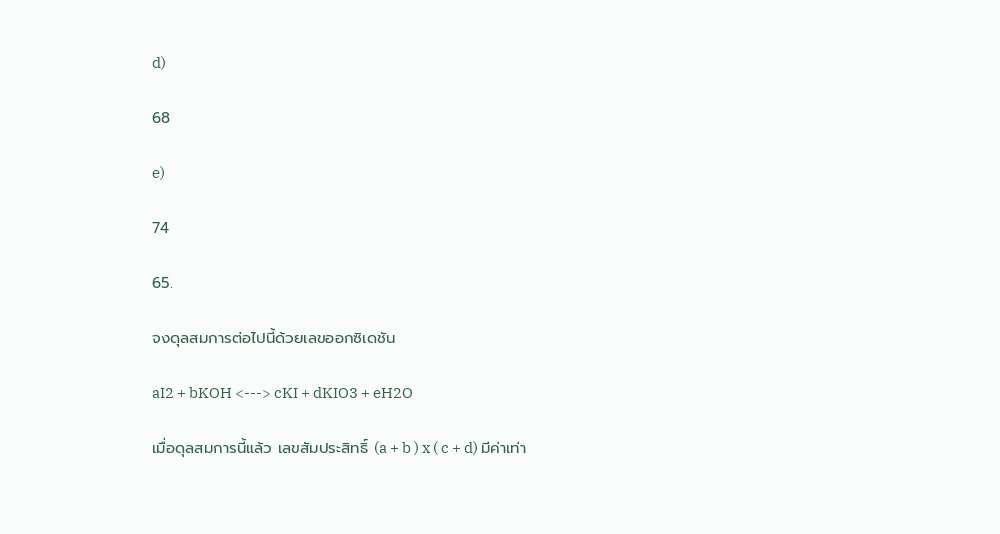d)

68

e)

74

65.

จงดุลสมการต่อไปนี้ด้วยเลขออกซิเดชัน

aI2 + bKOH <---> cKI + dKIO3 + eH2O

เมื่อดุลสมการนี้แล้ว เลขสัมประสิทธิ์ (a + b ) x ( c + d) มีค่าเท่า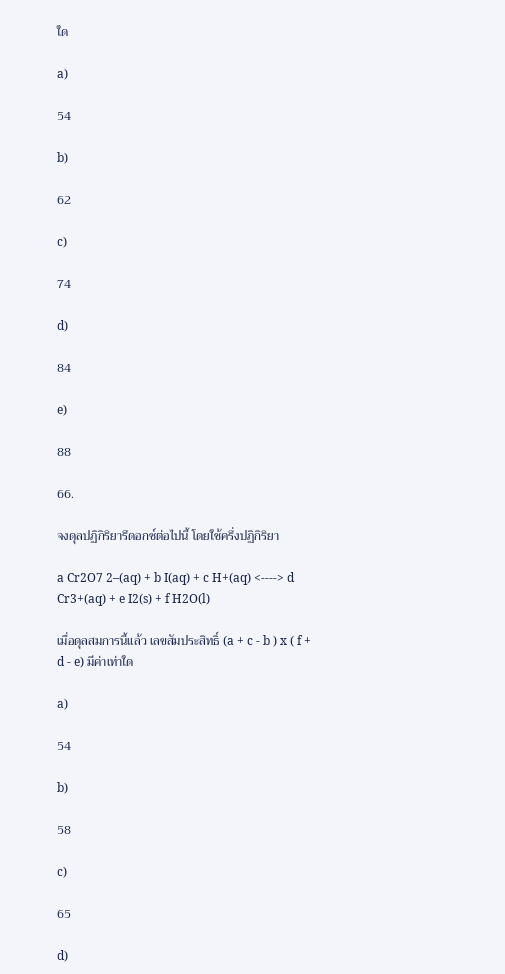ใด

a)

54

b)

62

c)

74

d)

84

e)

88

66.

จงดุลปฏิกิริยารีดอกซ์ต่อไปนี้ โดยใช้ครึ่งปฏิกิริยา

a Cr2O7 2–(aq) + b I(aq) + c H+(aq) <----> d Cr3+(aq) + e I2(s) + f H2O(l)

เมื่อดุลสมการนี้แล้ว เลขสัมประสิทธิ์ (a + c - b ) x ( f + d - e) มีค่าเท่าใด

a)

54

b)

58

c)

65

d)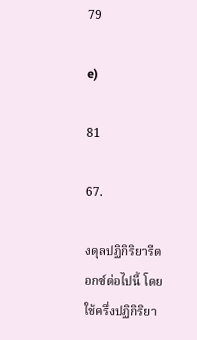79

e)

81

67.

งดุลปฏิกิริยารีดอกซ์ต่อไปนี้ โดยใช้ครึ่งปฏิกิริยา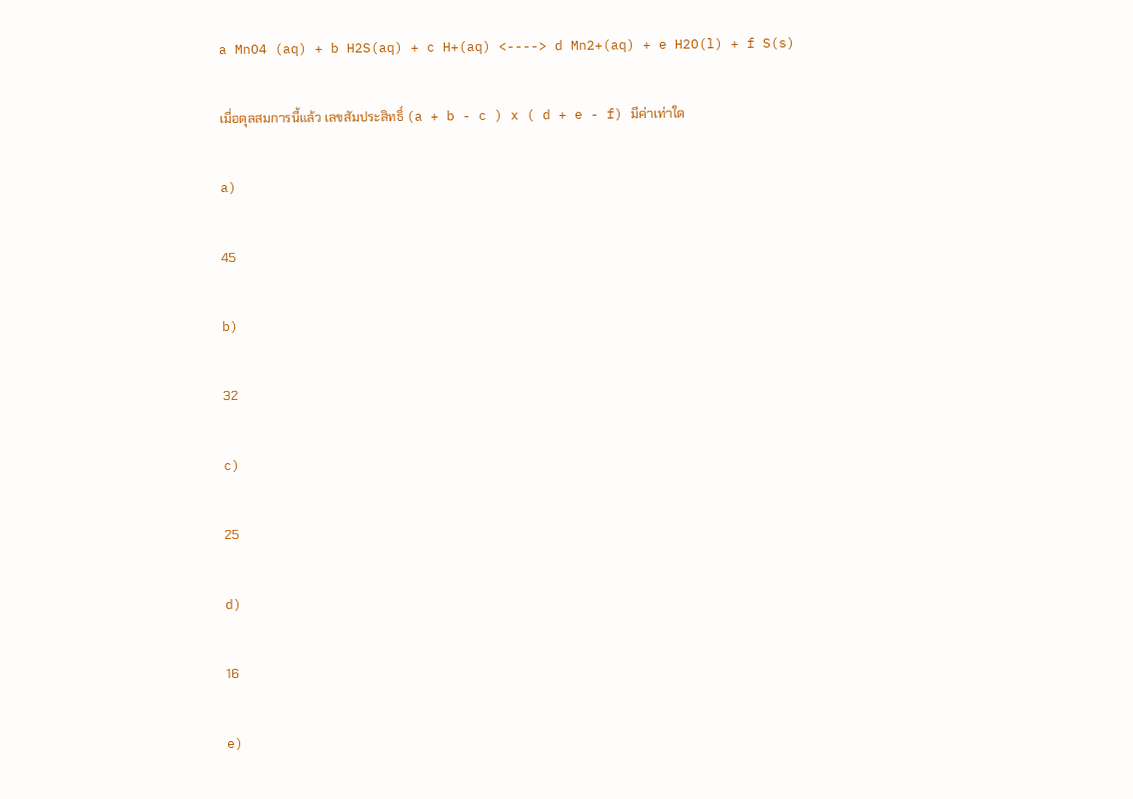a MnO4 (aq) + b H2S(aq) + c H+(aq) <----> d Mn2+(aq) + e H2O(l) + f S(s)

เมื่อดุลสมการนี้แล้ว เลขสัมประสิทธิ์ (a + b - c ) x ( d + e - f) มีค่าเท่าใด

a)

45

b)

32

c)

25

d)

16

e)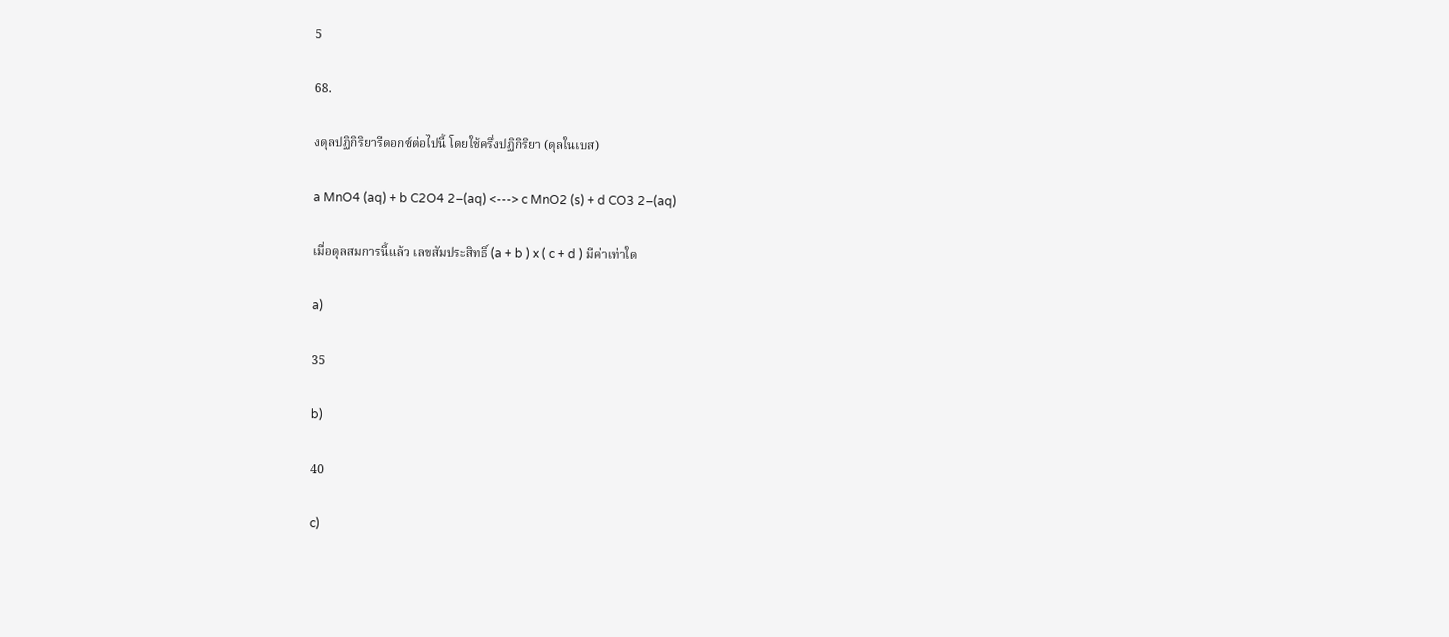5

68.

งดุลปฏิกิริยารีดอกซ์ต่อไปนี้ โดยใช้ครึ่งปฏิกิริยา (ดุลในเบส)

a MnO4 (aq) + b C2O4 2–(aq) <---> c MnO2 (s) + d CO3 2–(aq)

เมื่อดุลสมการนี้แล้ว เลขสัมประสิทธิ์ (a + b ) x ( c + d ) มีค่าเท่าใด

a)

35

b)

40

c)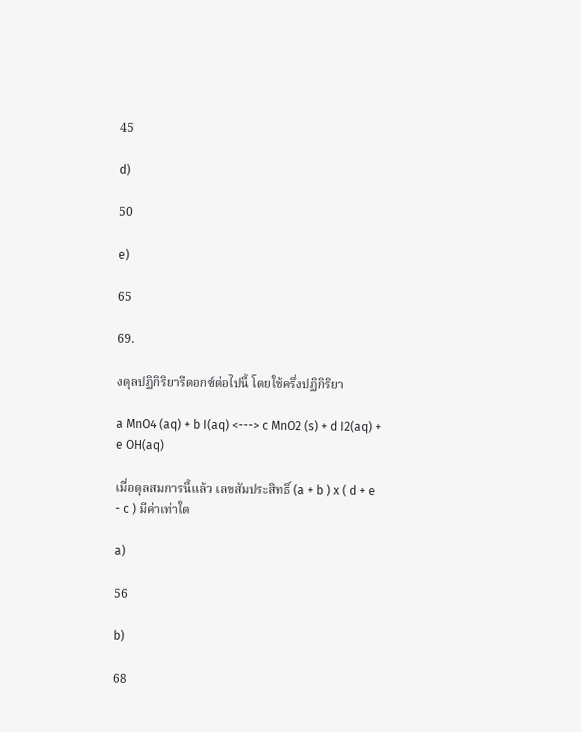45

d)

50

e)

65

69.

งดุลปฏิกิริยารีดอกซ์ต่อไปนี้ โดยใช้ครึ่งปฏิกิริยา

a MnO4 (aq) + b I(aq) <---> c MnO2 (s) + d I2(aq) + e OH(aq)

เมื่อดุลสมการนี้แล้ว เลขสัมประสิทธิ์ (a + b ) x ( d + e - c ) มีค่าเท่าใด

a)

56

b)

68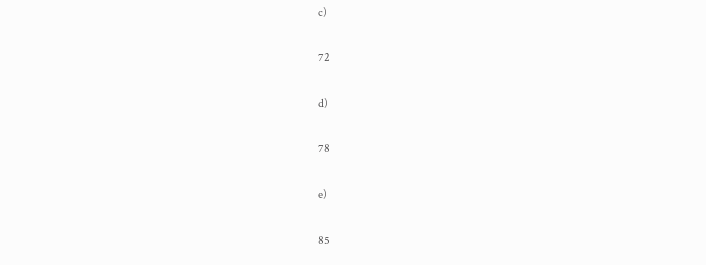c)

72

d)

78

e)

85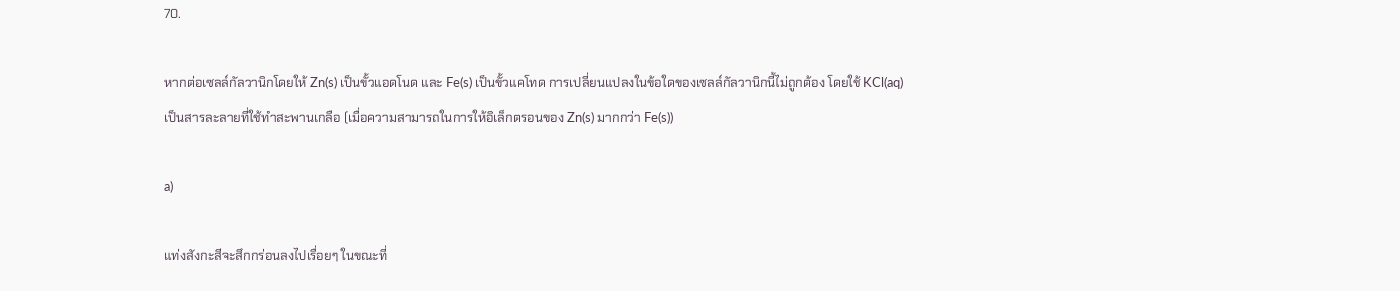70.

หากต่อเซลล์กัลวานิกโดยให้ Zn(s) เป็นขั้วแอดโนด และ Fe(s) เป็นขั้วแคโทด การเปลี่ยนแปลงในข้อใดของเซลล์กัลวานิกนี้ไม่ถูกต้อง โดยใช้ KCl(aq) เป็นสารละลายที่ใช้ทำสะพานเกลือ (เมื่อความสามารถในการให้อิเล็กตรอนของ Zn(s) มากกว่า Fe(s))

a)

แท่งสังกะสีจะสึกกร่อนลงไปเรื่อยๆ ในขณะที่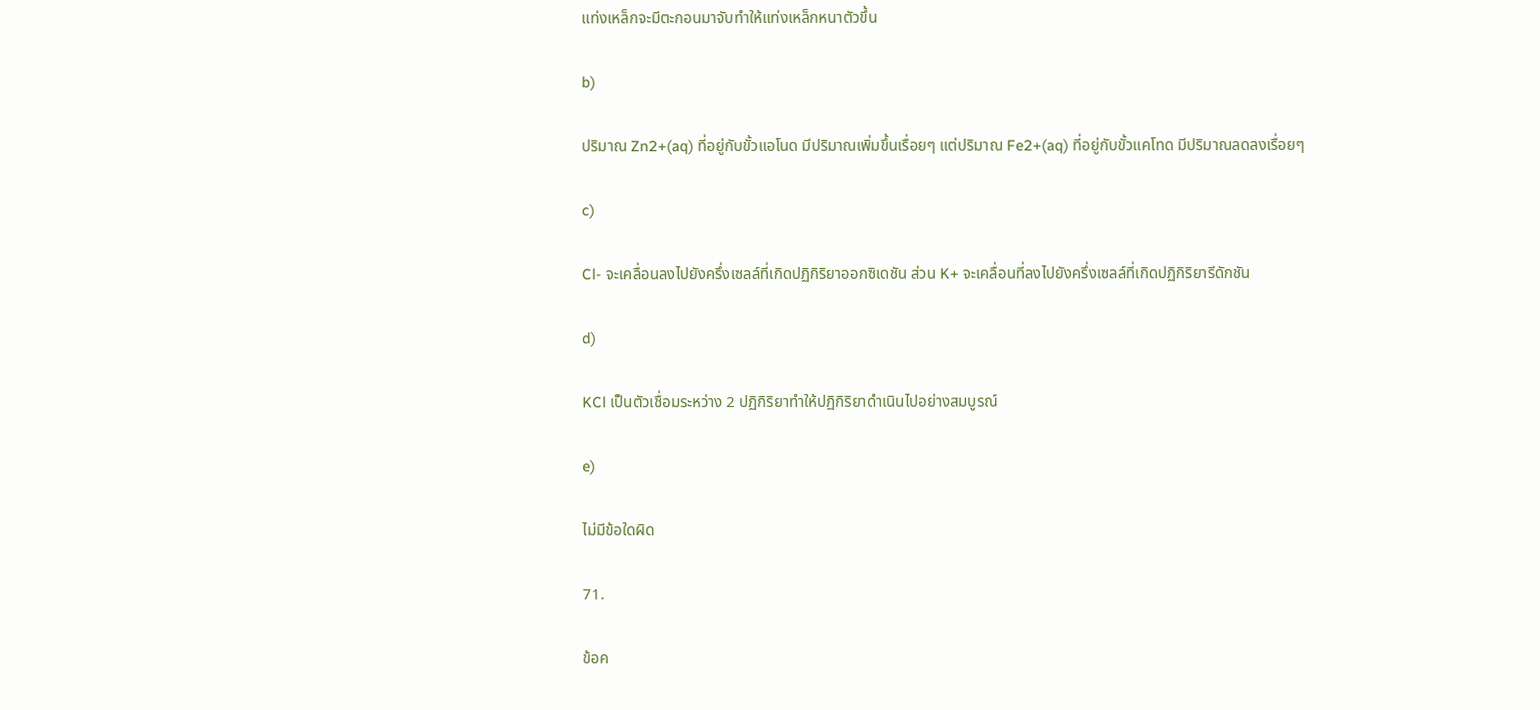แท่งเหล็กจะมีตะกอนมาจับทำให้แท่งเหล็กหนาตัวขึ้น

b)

ปริมาณ Zn2+(aq) ที่อยู่กับขั้วแอโนด มีปริมาณเพิ่มขึ้นเรื่อยๆ แต่ปริมาณ Fe2+(aq) ที่อยู่กับขั้วแคโทด มีปริมาณลดลงเรื่อยๆ

c)

Cl- จะเคลื่อนลงไปยังครึ่งเซลล์ที่เกิดปฏิกิริยาออกซิเดชัน ส่วน K+ จะเคลื่อนที่ลงไปยังครึ่งเซลล์ที่เกิดปฏิกิริยารีดักชัน

d)

KCl เป็นตัวเชื่อมระหว่าง 2 ปฏิกิริยาทำให้ปฏิกิริยาดำเนินไปอย่างสมบูรณ์

e)

ไม่มีข้อใดผิด

71.

ข้อค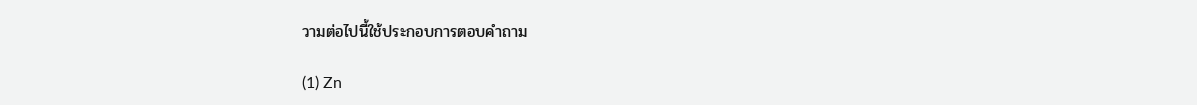วามต่อไปนี้ใช้ประกอบการตอบคําถาม

(1) Zn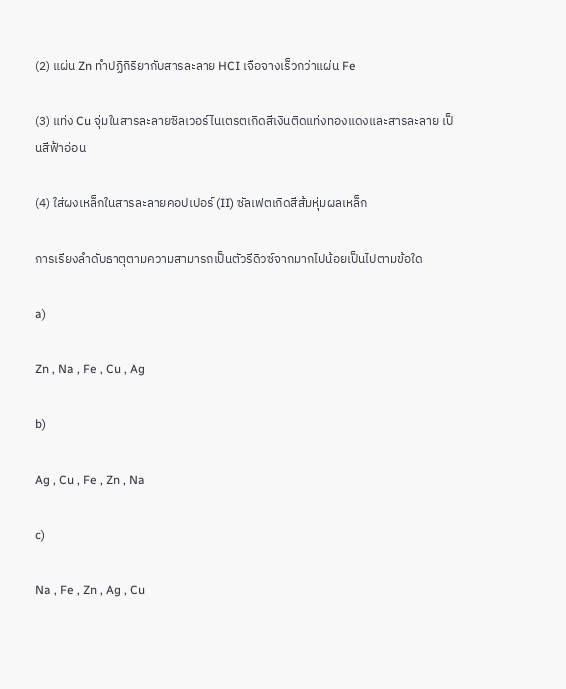(2) แผ่น Zn ทําปฏิกิริยากับสารละลาย HCI เจือจางเร็วกว่าแผ่น Fe

(3) แท่ง Cu จุ่มในสารละลายซิลเวอร์ไนเตรตเกิดสีเงินติดแท่งทองแดงและสารละลาย เป็นสีฟ้าอ่อน

(4) ใส่ผงเหล็กในสารละลายคอปเปอร์ (II) ซัลเฟตเกิดสีส้มหุ่มผลเหล็ก

การเรียงลําดับธาตุตามความสามารถเป็นตัวรีดิวซ์จากมากไปน้อยเป็นไปตามข้อใด

a)

Zn , Na , Fe , Cu , Ag

b)

Ag , Cu , Fe , Zn , Na

c)

Na , Fe , Zn , Ag , Cu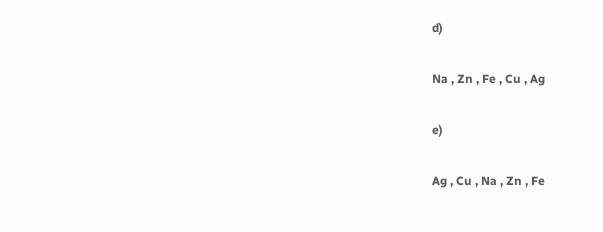d)

Na , Zn , Fe , Cu , Ag

e)

Ag , Cu , Na , Zn , Fe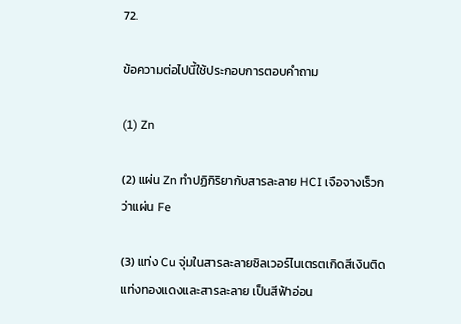72.

ข้อความต่อไปนี้ใช้ประกอบการตอบคําถาม

(1) Zn

(2) แผ่น Zn ทําปฏิกิริยากับสารละลาย HCI เจือจางเร็วกว่าแผ่น Fe

(3) แท่ง Cu จุ่มในสารละลายซิลเวอร์ไนเตรตเกิดสีเงินติดแท่งทองแดงและสารละลาย เป็นสีฟ้าอ่อน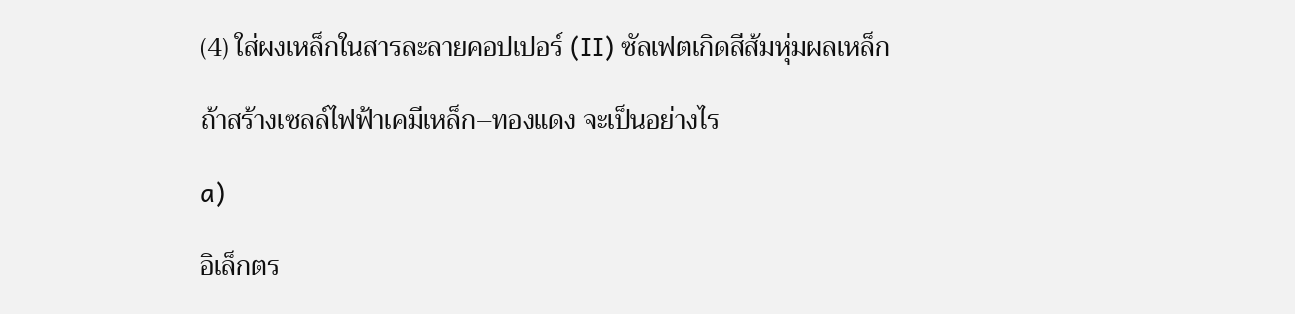(4) ใส่ผงเหล็กในสารละลายคอปเปอร์ (II) ซัลเฟตเกิดสีส้มหุ่มผลเหล็ก

ถ้าสร้างเซลล์ไฟฟ้าเคมีเหล็ก–ทองแดง จะเป็นอย่างไร

a)

อิเล็กตร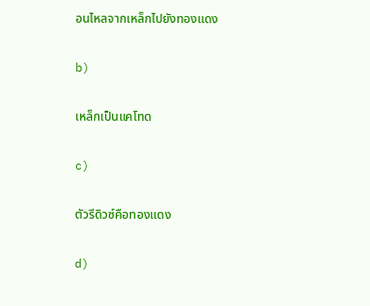อนไหลจากเหล็กไปยังทองแดง

b)

เหล็กเป็นแคโทด

c)

ตัวรีดิวซ์คือทองแดง

d)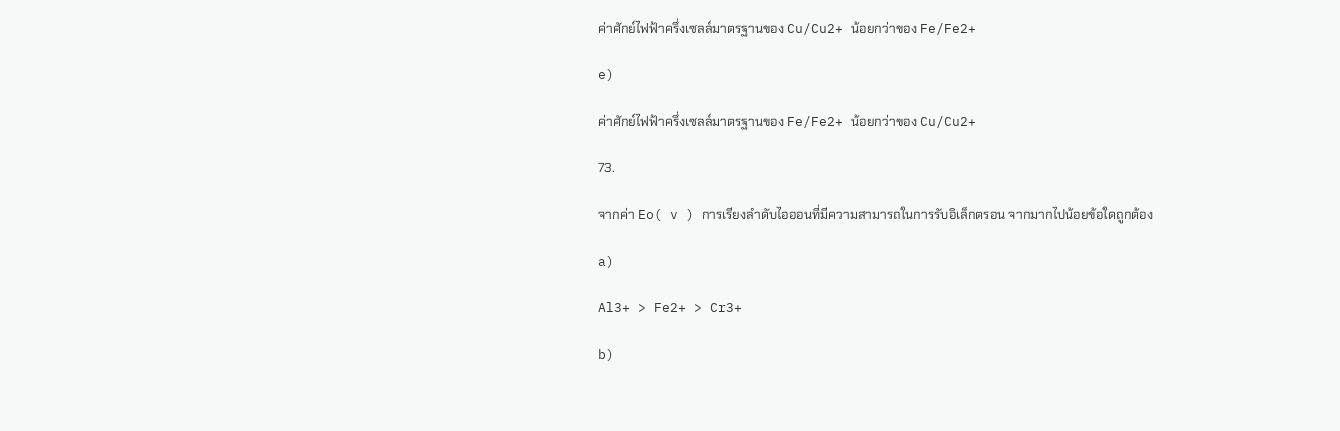ค่าศักย์ไฟฟ้าครึ่งเซลล์มาตรฐานของ Cu/Cu2+ น้อยกว่าของ Fe/Fe2+

e)

ค่าศักย์ไฟฟ้าครึ่งเซลล์มาตรฐานของ Fe/Fe2+ น้อยกว่าของ Cu/Cu2+

73.

จากค่า Eo( v ) การเรียงลําดับไอออนที่มีความสามารถในการรับอิเล็กตรอน จากมากไปน้อยข้อใดถูกต้อง

a)

Al3+ > Fe2+ > Cr3+

b)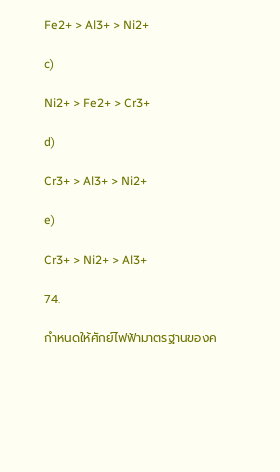Fe2+ > Al3+ > Ni2+

c)

Ni2+ > Fe2+ > Cr3+

d)

Cr3+ > Al3+ > Ni2+

e)

Cr3+ > Ni2+ > Al3+

74.

กําหนดให้ศักย์ไฟฟ้ามาตรฐานของค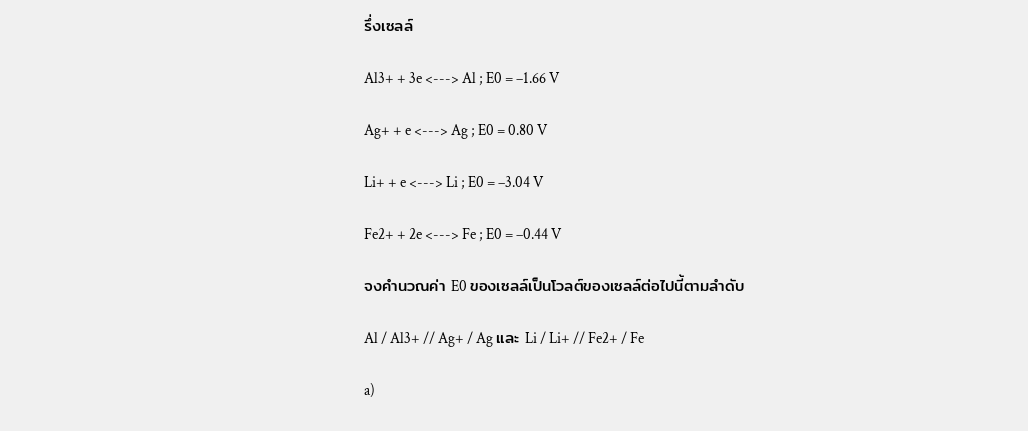รึ่งเซลล์

Al3+ + 3e <---> Al ; E0 = –1.66 V

Ag+ + e <---> Ag ; E0 = 0.80 V

Li+ + e <---> Li ; E0 = –3.04 V

Fe2+ + 2e <---> Fe ; E0 = –0.44 V

จงคํานวณค่า E0 ของเซลล์เป็นโวลต์ของเซลล์ต่อไปนี้ตามลําดับ

Al / Al3+ // Ag+ / Ag และ Li / Li+ // Fe2+ / Fe

a)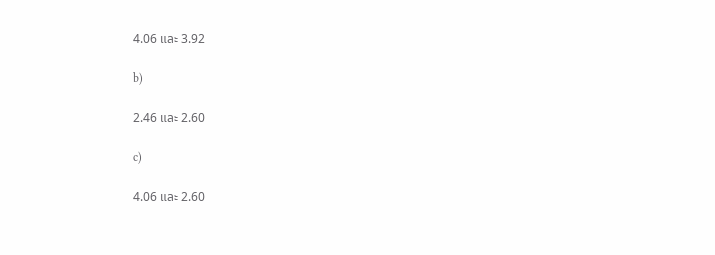4.06 และ 3.92

b)

2.46 และ 2.60

c)

4.06 และ 2.60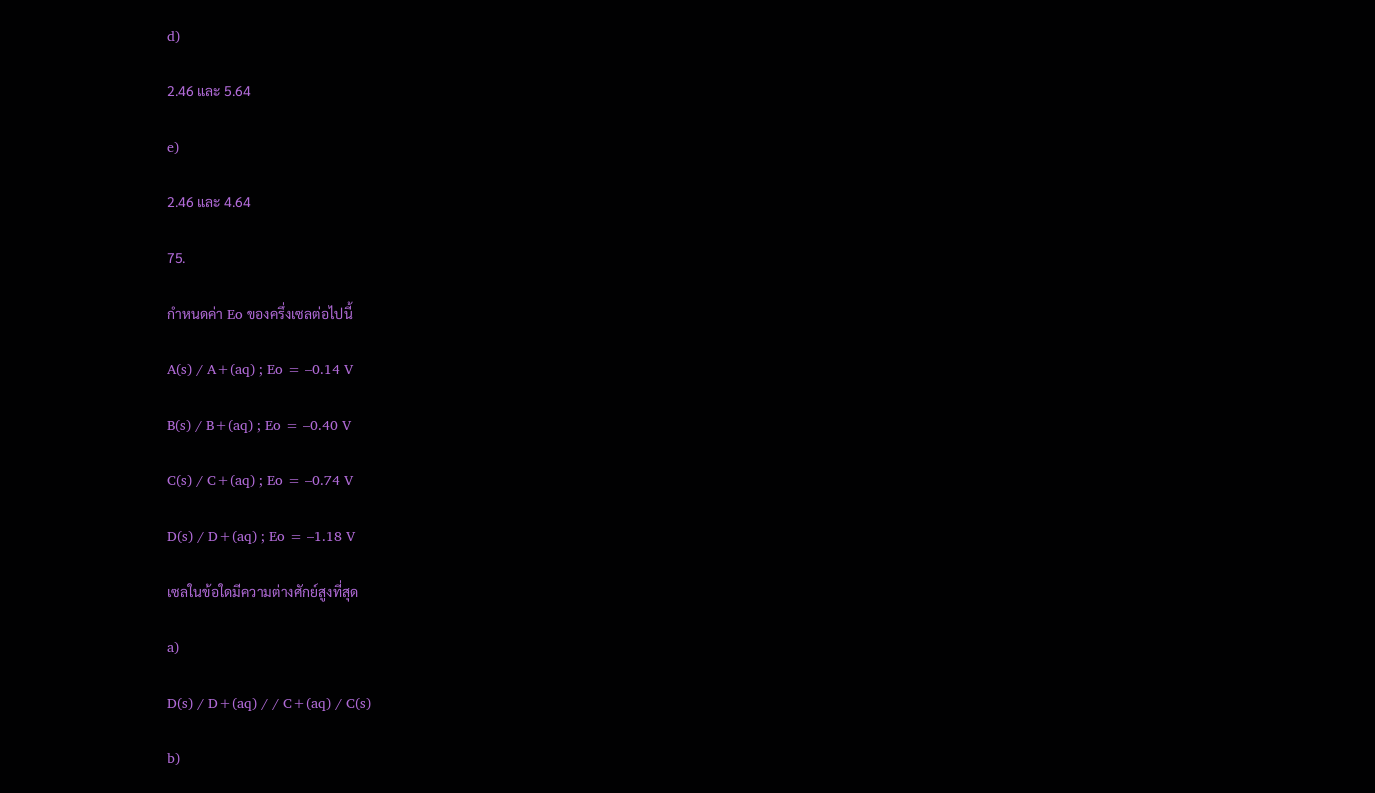d)

2.46 และ 5.64

e)

2.46 และ 4.64

75.

กําหนดค่า Eo ของครึ่งเซลต่อไปนี้

A(s) / A+(aq) ; Eo = –0.14 V

B(s) / B+(aq) ; Eo = –0.40 V

C(s) / C+(aq) ; Eo = –0.74 V

D(s) / D+(aq) ; Eo = –1.18 V

เซลในข้อใดมีความต่างศักย์สูงที่สุด

a)

D(s) / D+(aq) / / C+(aq) / C(s)

b)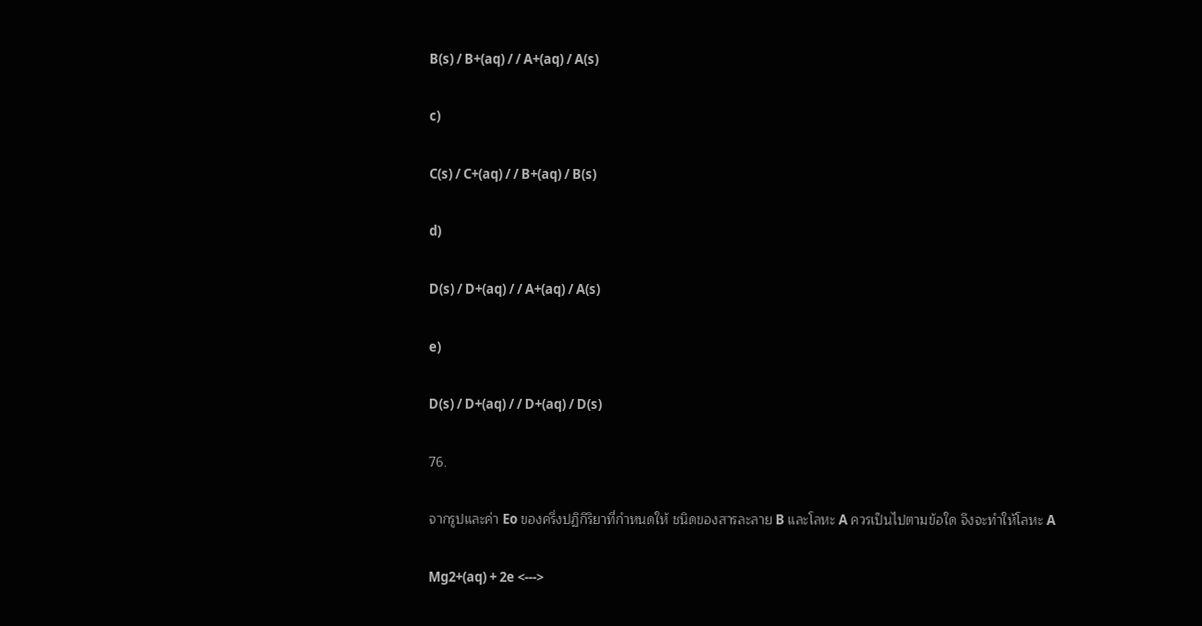B(s) / B+(aq) / / A+(aq) / A(s)

c)

C(s) / C+(aq) / / B+(aq) / B(s)

d)

D(s) / D+(aq) / / A+(aq) / A(s)

e)

D(s) / D+(aq) / / D+(aq) / D(s)

76.

จากรูปและค่า Eo ของครึ่งปฏิกิริยาที่กําหนดให้ ชนิดของสารละลาย B และโลหะ A ควรเป็นไปตามข้อใด จึงจะทําให้โลหะ A

Mg2+(aq) + 2e <--->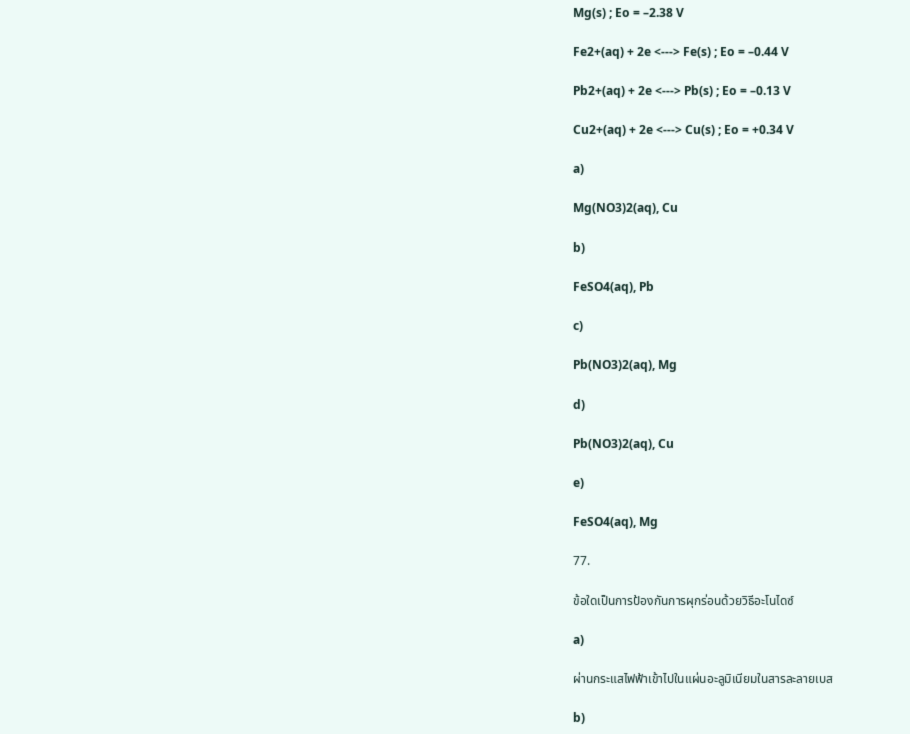Mg(s) ; Eo = –2.38 V

Fe2+(aq) + 2e <---> Fe(s) ; Eo = –0.44 V

Pb2+(aq) + 2e <---> Pb(s) ; Eo = –0.13 V

Cu2+(aq) + 2e <---> Cu(s) ; Eo = +0.34 V

a)

Mg(NO3)2(aq), Cu

b)

FeSO4(aq), Pb

c)

Pb(NO3)2(aq), Mg

d)

Pb(NO3)2(aq), Cu

e)

FeSO4(aq), Mg

77.

ข้อใดเป็นการป้องกันการผุกร่อนด้วยวิธีอะโนไดซ์

a)

ผ่านกระแสไฟฟ้าเข้าไปในแผ่นอะลูมิเนียมในสารละลายเบส

b)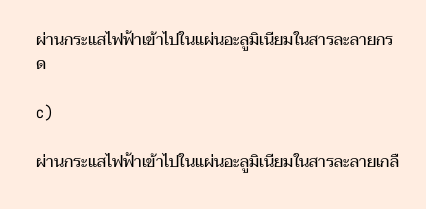ผ่านกระแสไฟฟ้าเข้าไปในแผ่นอะลูมิเนียมในสารละลายกรด

c)

ผ่านกระแสไฟฟ้าเข้าไปในแผ่นอะลูมิเนียมในสารละลายเกลื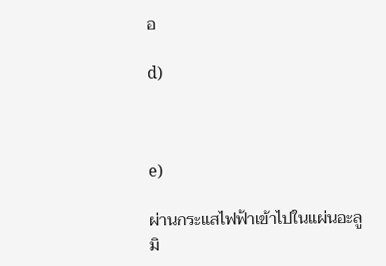อ

d)



e)

ผ่านกระแสไฟฟ้าเข้าไปในแผ่นอะลูมิ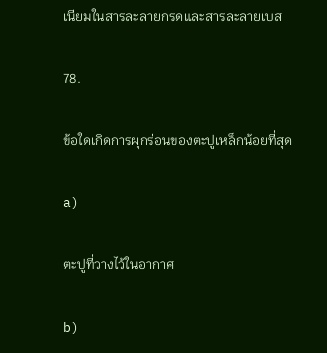เนียมในสารละลายกรดและสารละลายเบส

78.

ข้อใดเกิดการผุกร่อนของตะปูเหล็กน้อยที่สุด

a)

ตะปูที่วางไว้ในอากาศ

b)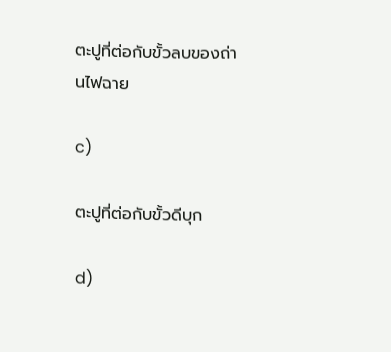ตะปูที่ต่อกับขั้วลบของถ่านไฟฉาย

c)

ตะปูที่ต่อกับขั้วดีบุก

d)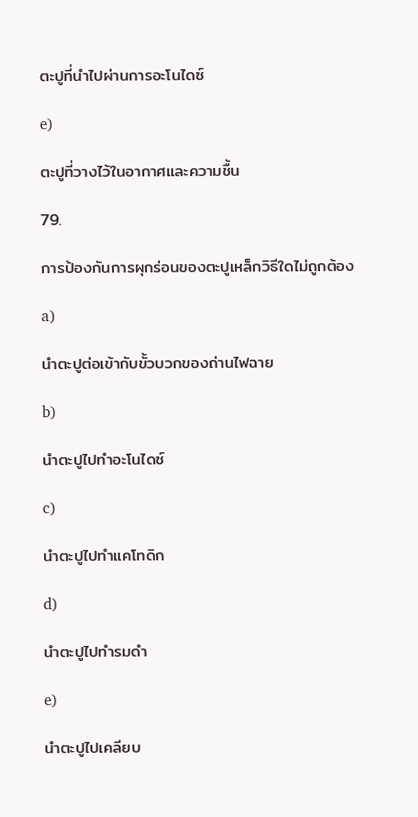ตะปูที่นําไปผ่านการอะโนไดซ์

e)

ตะปูที่วางไว้ในอากาศและความชื้น

79.

การป้องกันการผุกร่อนของตะปูเหล็กวิธีใดไม่ถูกต้อง

a)

นําตะปูต่อเข้ากับขั้วบวกของถ่านไฟฉาย

b)

นําตะปูไปทําอะโนไดซ์

c)

นําตะปูไปทําแคโทดิก

d)

นําตะปูไปทํารมดํา

e)

นำตะปูไปเคลียบ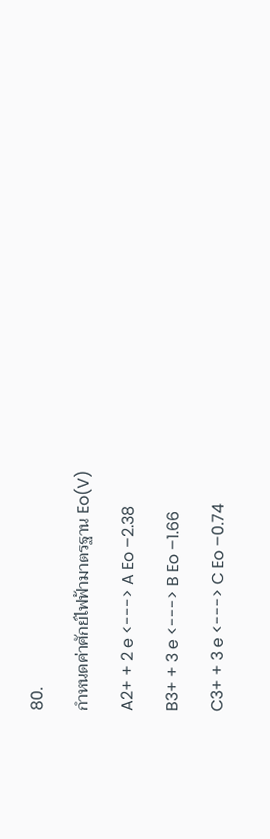80.

กำหนดค่าศักย์ไฟฟ้ามาตรฐาน Eo(V)

A2+ + 2 e <---> A Eo –2.38

B3+ + 3 e <---> B Eo –1.66

C3+ + 3 e <---> C Eo –0.74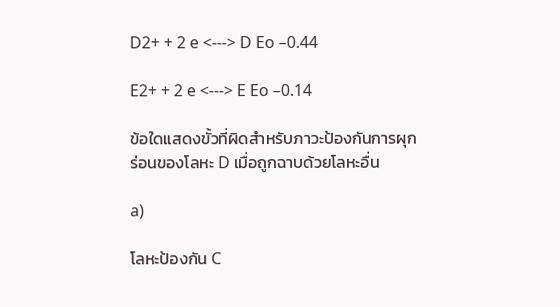D2+ + 2 e <---> D Eo –0.44

E2+ + 2 e <---> E Eo –0.14

ข้อใดแสดงขั้วที่ผิดสําหรับภาวะป้องกันการผุกร่อนของโลหะ D เมื่อถูกฉาบด้วยโลหะอื่น

a)

โลหะป้องกัน C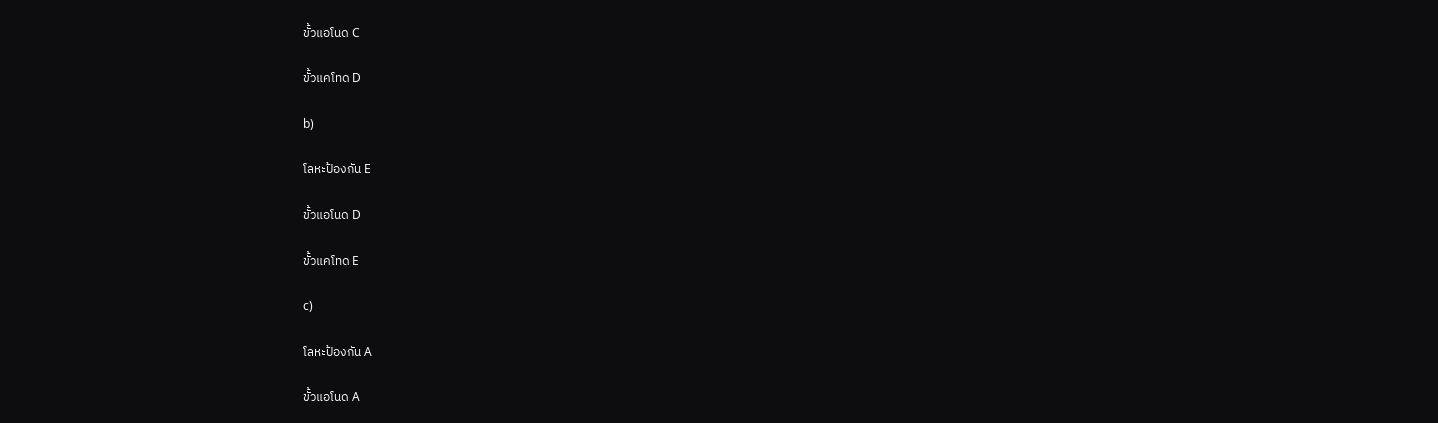ขั้วแอโนด C

ขั้วแคโทด D

b)

โลหะป้องกัน E

ขั้วแอโนด D

ขั้วแคโทด E

c)

โลหะป้องกัน A

ขั้วแอโนด A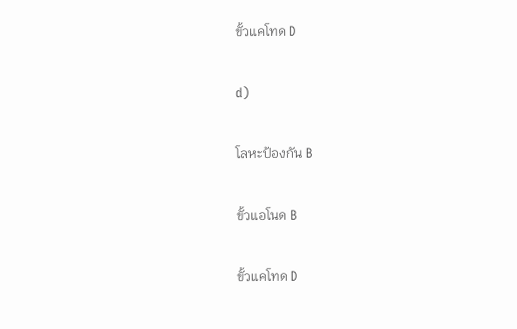ขั้วแคโทด D

d)

โลหะป้องกัน B

ขั้วแอโนด B

ขั้วแคโทด D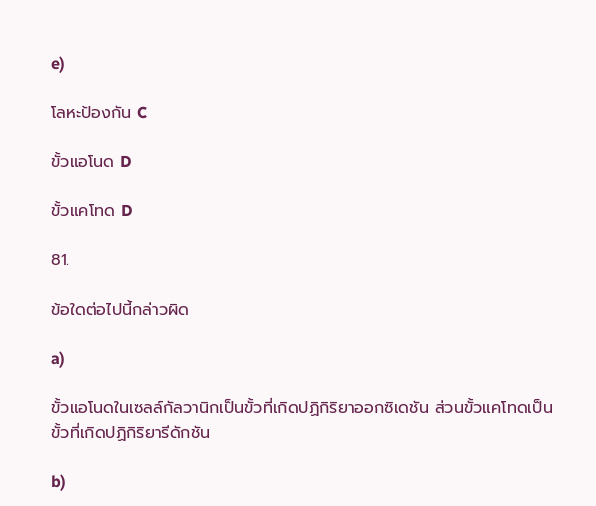e)

โลหะป้องกัน C

ขั้วแอโนด D

ขั้วแคโทด D

81.

ข้อใดต่อไปนี้กล่าวผิด

a)

ขั้วแอโนดในเซลล์กัลวานิกเป็นขั้วที่เกิดปฏิกิริยาออกซิเดชัน ส่วนขั้วแคโทดเป็นขั้วที่เกิดปฏิกิริยารีดักชัน

b)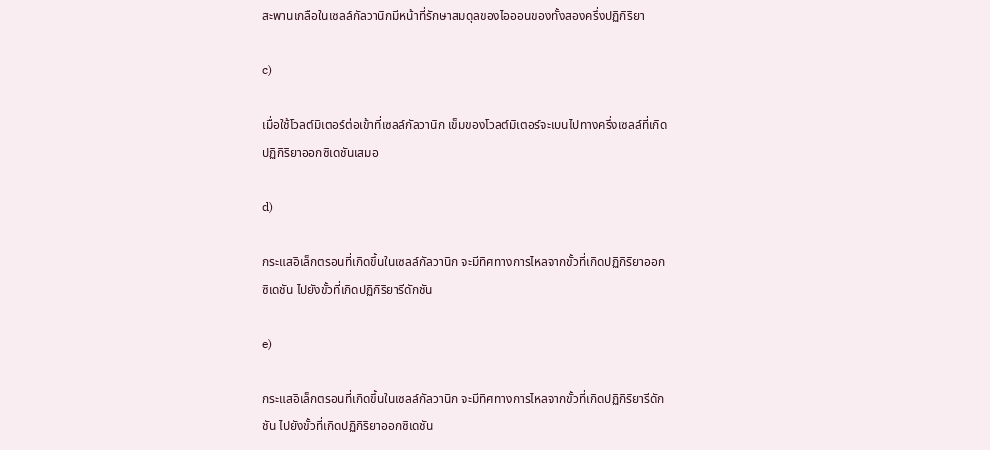สะพานเกลือในเซลล์กัลวานิกมีหน้าที่รักษาสมดุลของไอออนของทั้งสองครึ่งปฏิกิริยา

c)

เมื่อใช้โวลต์มิเตอร์ต่อเข้าที่เซลล์กัลวานิก เข็มของโวลต์มิเตอร์จะเบนไปทางครึ่งเซลล์ที่เกิดปฏิกิริยาออกซิเดชันเสมอ

d)

กระแสอิเล็กตรอนที่เกิดขึ้นในเซลล์กัลวานิก จะมีทิศทางการไหลจากขั้วที่เกิดปฏิกิริยาออกซิเดชัน ไปยังขั้วที่เกิดปฏิกิริยารีดักชัน

e)

กระแสอิเล็กตรอนที่เกิดขึ้นในเซลล์กัลวานิก จะมีทิศทางการไหลจากขั้วที่เกิดปฏิกิริยารีดักชัน ไปยังขั้วที่เกิดปฏิกิริยาออกซิเดชัน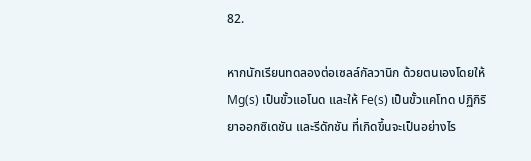82.

หากนักเรียนทดลองต่อเซลล์กัลวานิก ด้วยตนเองโดยให้ Mg(s) เป็นขั้วแอโนด และให้ Fe(s) เป็นขั้วแคโทด ปฏิกิริยาออกซิเดชัน และรีดักชัน ที่เกิดขึ้นจะเป็นอย่างไร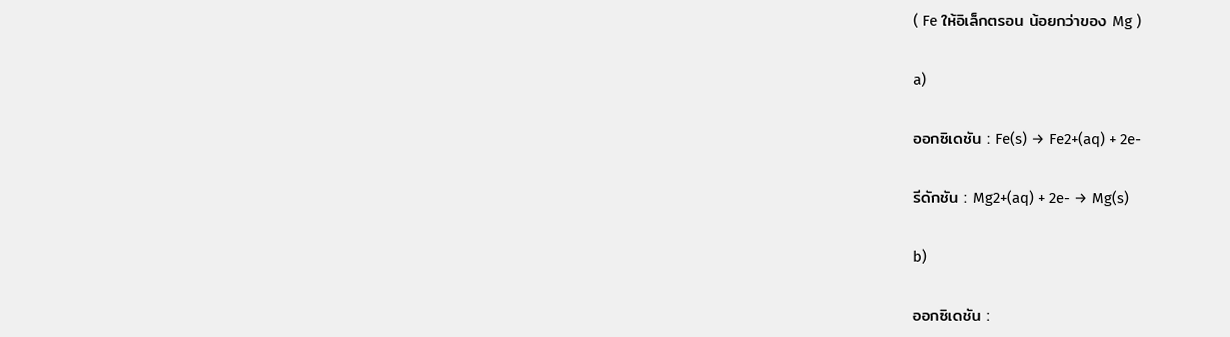( Fe ให้อิเล็กตรอน น้อยกว่าของ Mg )

a)

ออกซิเดชัน : Fe(s) → Fe2+(aq) + 2e-

รีดักชัน : Mg2+(aq) + 2e- → Mg(s)

b)

ออกซิเดชัน :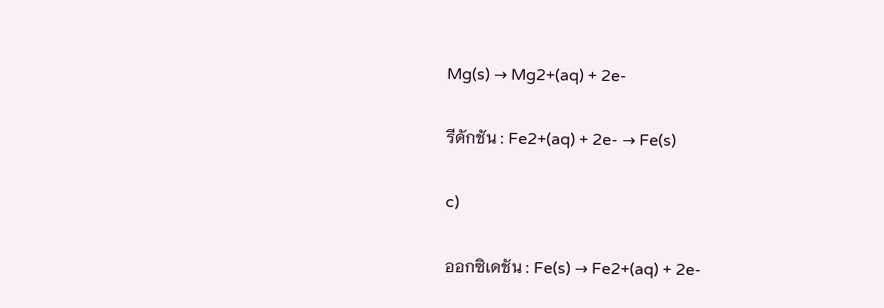Mg(s) → Mg2+(aq) + 2e-

รีดักชัน : Fe2+(aq) + 2e- → Fe(s)

c)

ออกซิเดชัน : Fe(s) → Fe2+(aq) + 2e-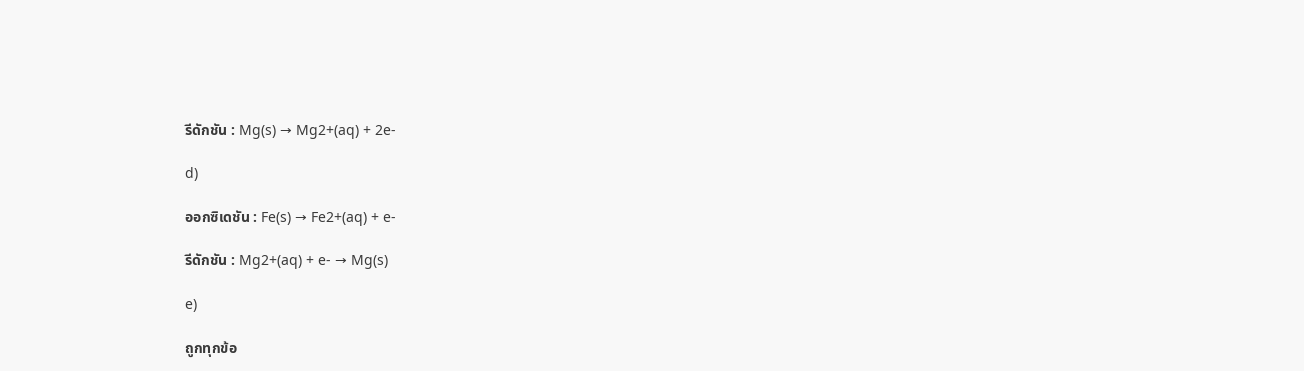รีดักชัน : Mg(s) → Mg2+(aq) + 2e-

d)

ออกซิเดชัน : Fe(s) → Fe2+(aq) + e-

รีดักชัน : Mg2+(aq) + e- → Mg(s)

e)

ถูกทุกข้อ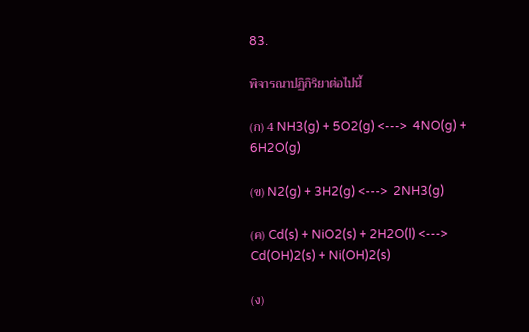83.

พิจารณาปฏิกิริยาต่อไปนี้

(ก) 4 NH3(g) + 5O2(g) <--->  4NO(g) + 6H2O(g)

(ข) N2(g) + 3H2(g) <--->  2NH3(g)

(ค) Cd(s) + NiO2(s) + 2H2O(l) <--->  Cd(OH)2(s) + Ni(OH)2(s)

(ง)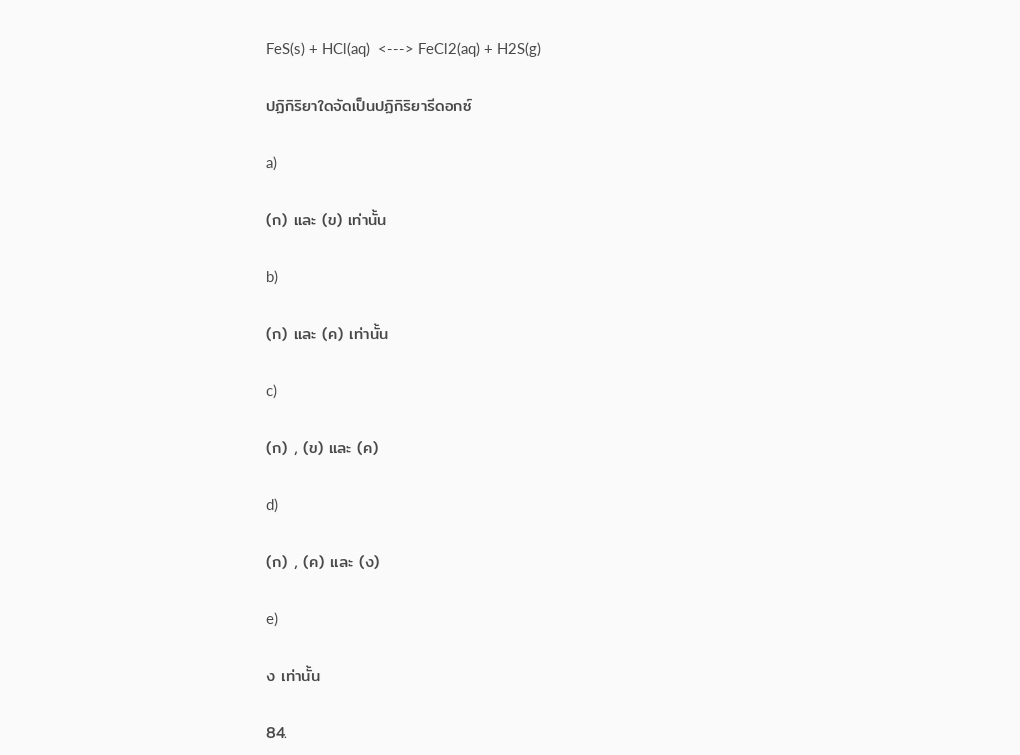FeS(s) + HCl(aq)  <---> FeCl2(aq) + H2S(g)

ปฏิกิริยาใดจัดเป็นปฏิกิริยารีดอกซ์

a)

(ก) และ (ข) เท่านั้น

b)

(ก) และ (ค) เท่านั้น

c)

(ก) , (ข) และ (ค)

d)

(ก) , (ค) และ (ง)

e)

ง เท่านั้น

84.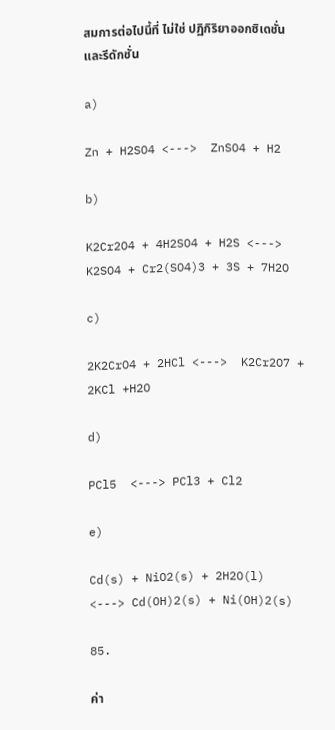สมการต่อไปนี้ที่ ไม่ใช่ ปฏิกิริยาออกซิเดชั่นและรีดักชั่น

a)

Zn + H2SO4 <--->  ZnSO4 + H2

b)

K2Cr2O4 + 4H2SO4 + H2S <--->  K2SO4 + Cr2(SO4)3 + 3S + 7H2O

c)

2K2CrO4 + 2HCl <--->  K2Cr2O7 + 2KCl +H2O

d)

PCl5  <---> PCl3 + Cl2

e)

Cd(s) + NiO2(s) + 2H2O(l)  <---> Cd(OH)2(s) + Ni(OH)2(s)

85.

ค่า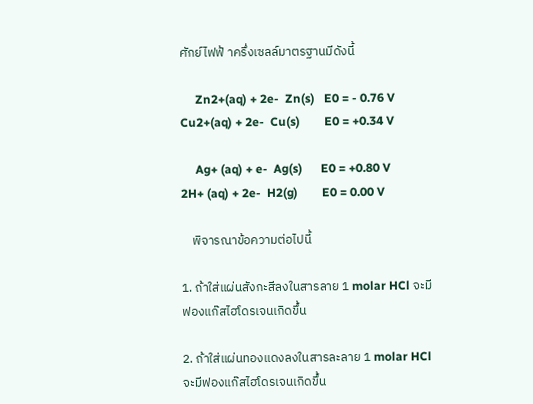ศักย์ไฟฟ้ าครึ่งเซลล์มาตรฐานมีดังนี้

     Zn2+(aq) + 2e-  Zn(s)   E0 = - 0.76 V             Cu2+(aq) + 2e-  Cu(s)        E0 = +0.34 V

     Ag+ (aq) + e-  Ag(s)      E0 = +0.80 V             2H+ (aq) + 2e-  H2(g)        E0 = 0.00 V

    พิจารณาข้อความต่อไปนี้

1. ถ้าใส่แผ่นสังกะสีลงในสารลาย 1 molar HCl จะมีฟองแก๊สไฮโดรเจนเกิดขึ้น

2. ถ้าใส่แผ่นทองแดงลงในสารละลาย 1 molar HCl จะมีฟองแก๊สไฮโดรเจนเกิดขึ้น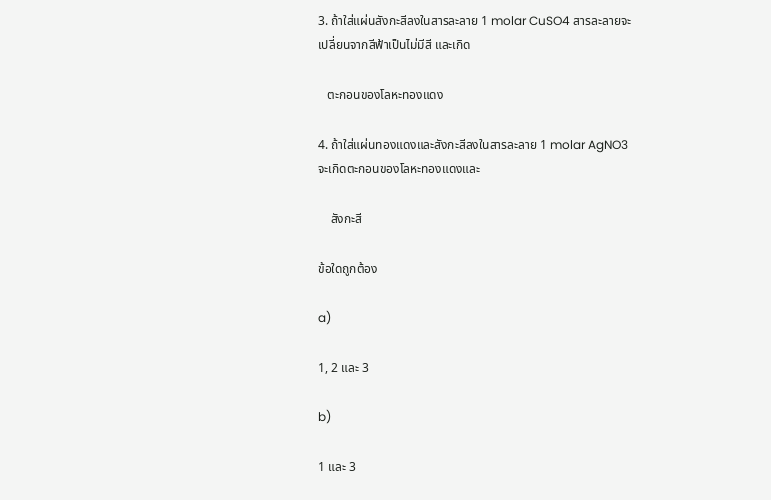3. ถ้าใส่แผ่นสังกะสีลงในสารละลาย 1 molar CuSO4 สารละลายจะเปลี่ยนจากสีฟ้าเป็นไม่มีสี และเกิด

   ตะกอนของโลหะทองแดง

4. ถ้าใส่แผ่นทองแดงและสังกะสีลงในสารละลาย 1 molar AgNO3 จะเกิดตะกอนของโลหะทองแดงและ

    สังกะสี

ข้อใดถูกต้อง

a)

1, 2 และ 3

b)

1 และ 3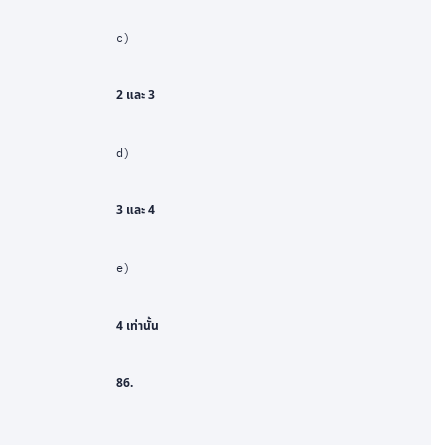c)

2 และ 3

d)

3 และ 4

e)

4 เท่านั้น

86.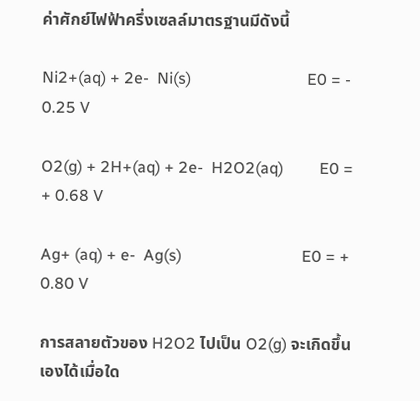ค่าศักย์ไฟฟ้าครึ่งเซลล์มาตรฐานมีดังนี้

Ni2+(aq) + 2e-  Ni(s)                             E0 = - 0.25 V

O2(g) + 2H+(aq) + 2e-  H2O2(aq)         E0 = + 0.68 V

Ag+ (aq) + e-  Ag(s)                              E0 = + 0.80 V

การสลายตัวของ H2O2 ไปเป็น O2(g) จะเกิดขึ้นเองได้เมื่อใด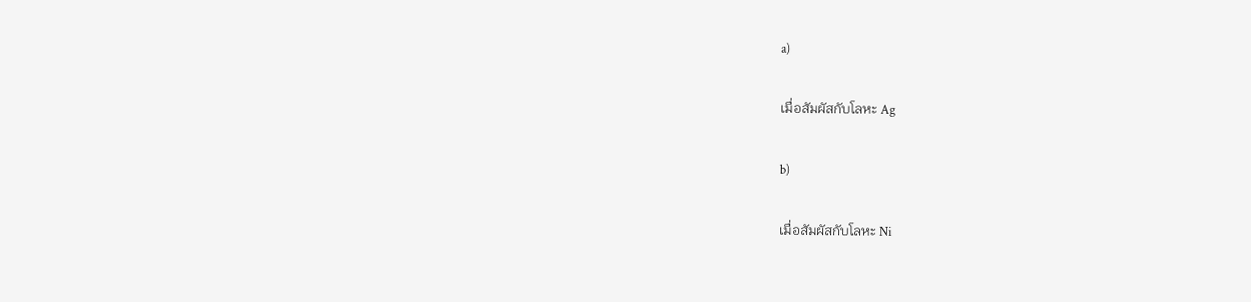a)

เมื่อสัมผัสกับโลหะ Ag

b)

เมื่อสัมผัสกับโลหะ Ni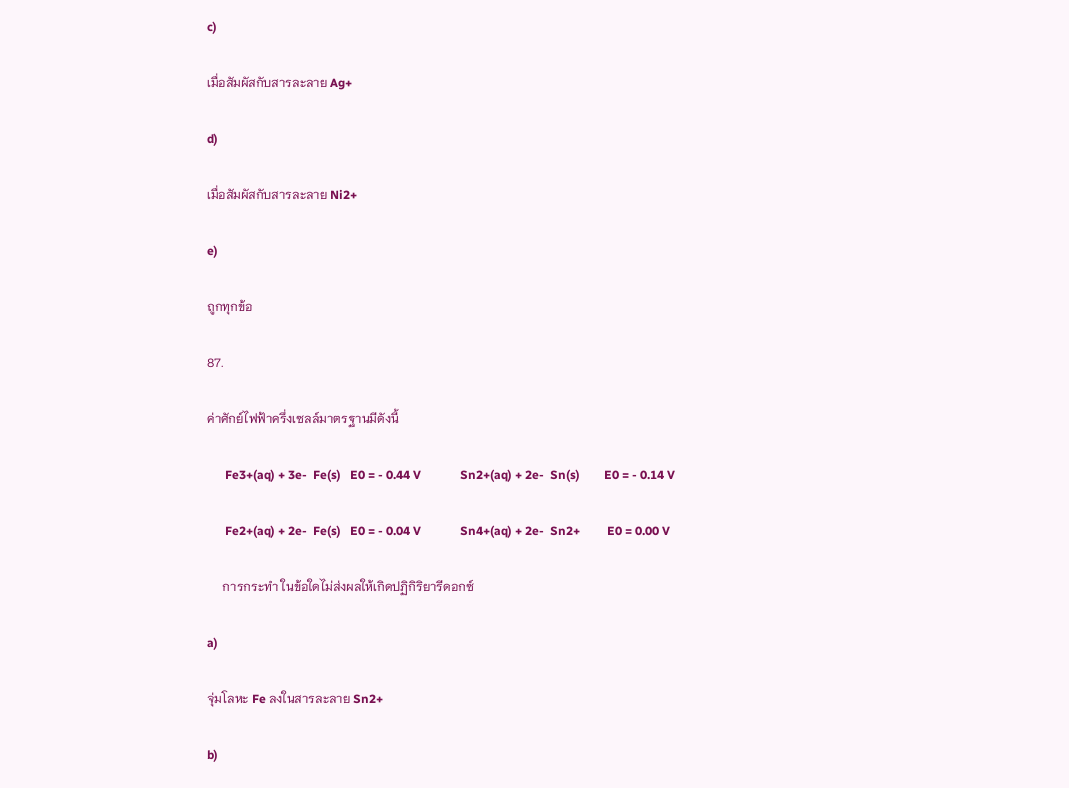c)

เมื่อสัมผัสกับสารละลาย Ag+

d)

เมื่อสัมผัสกับสารละลาย Ni2+

e)

ถูกทุกข้อ

87.

ค่าศักย์ไฟฟ้าครึ่งเซลล์มาตรฐานมีดังนี้

      Fe3+(aq) + 3e-  Fe(s)   E0 = - 0.44 V             Sn2+(aq) + 2e-  Sn(s)        E0 = - 0.14 V

      Fe2+(aq) + 2e-  Fe(s)   E0 = - 0.04 V             Sn4+(aq) + 2e-  Sn2+         E0 = 0.00 V

     การกระทำ ในข้อใดไม่ส่งผลให้เกิดปฏิกิริยารีดอกซ์

a)

จุ่มโลหะ Fe ลงในสารละลาย Sn2+

b)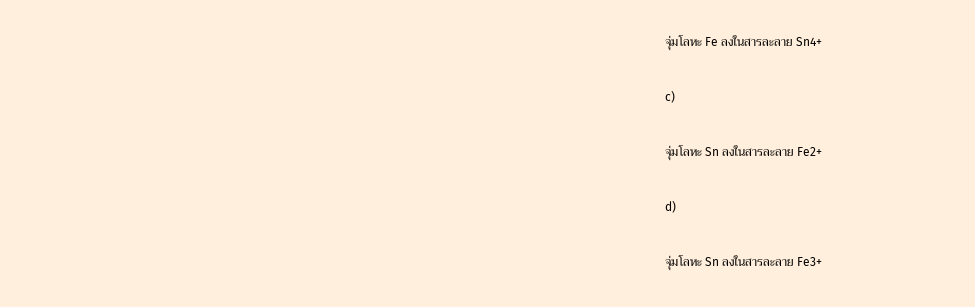จุ่มโลหะ Fe ลงในสารละลาย Sn4+

c)

จุ่มโลหะ Sn ลงในสารละลาย Fe2+

d)

จุ่มโลหะ Sn ลงในสารละลาย Fe3+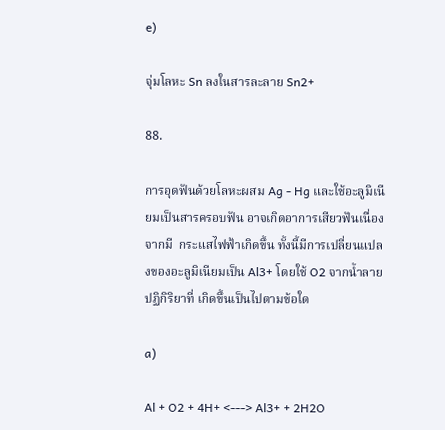e)

จุ่มโลหะ Sn ลงในสารละลาย Sn2+

88.

การอุดฟันด้วยโลหะผสม Ag - Hg และใช้อะลูมิเนียมเป็นสารครอบฟัน อาจเกิดอาการเสียวฟันเนื่องจากมี  กระแสไฟฟ้าเกิดขึ้น ทั้งนี้มีการเปลี่ยนแปลงของอะลูมิเนียมเป็น Al3+ โดยใช้ O2 จากน้ำลาย ปฏิกิริยาที่ เกิดขึ้นเป็นไปตามข้อใด

a)

Al + O2 + 4H+ <---> Al3+ + 2H2O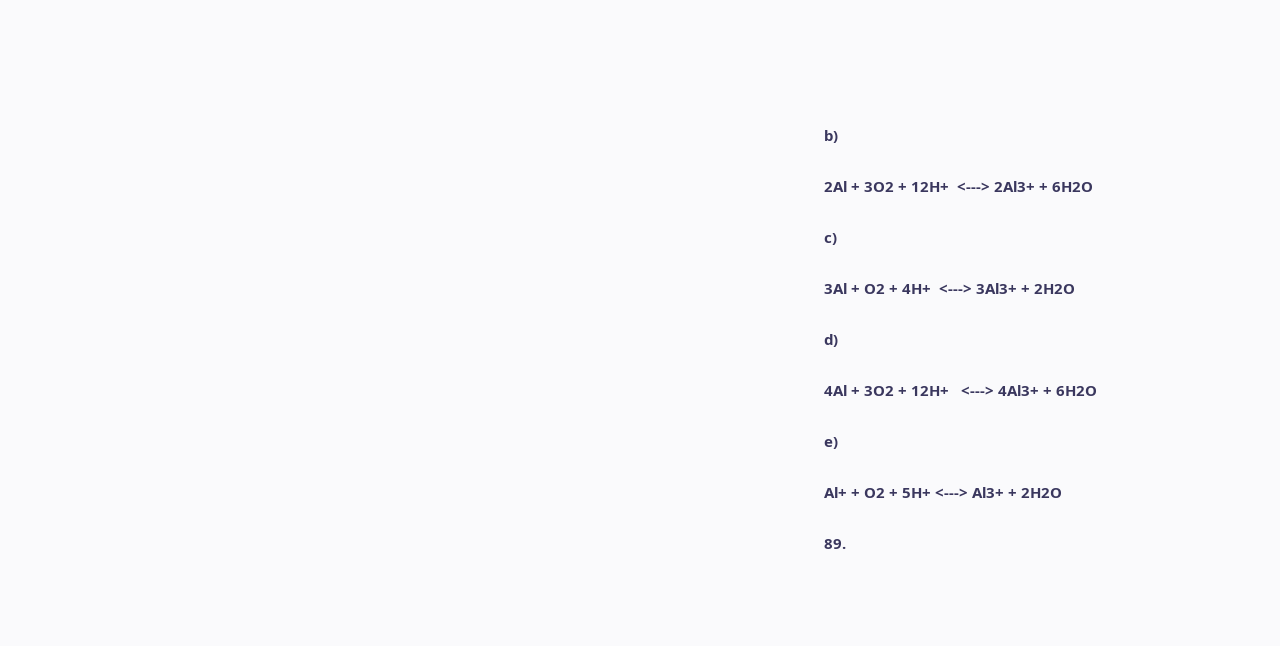b)

2Al + 3O2 + 12H+  <---> 2Al3+ + 6H2O

c)

3Al + O2 + 4H+  <---> 3Al3+ + 2H2O

d)

4Al + 3O2 + 12H+   <---> 4Al3+ + 6H2O

e)

Al+ + O2 + 5H+ <---> Al3+ + 2H2O

89.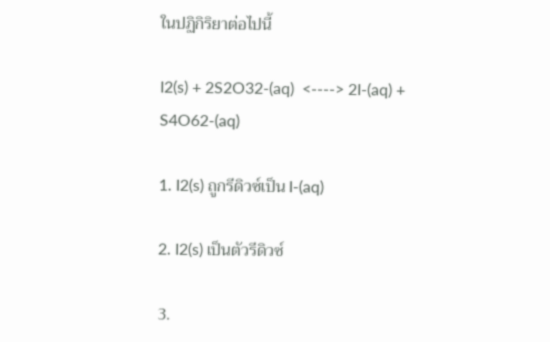ในปฏิกิริยาต่อไปนี้

I2(s) + 2S2O32-(aq)  <----> 2I-(aq) + S4O62-(aq)

1. I2(s) ถูกรีดิวซ์เป็น I-(aq)

2. I2(s) เป็นตัวรีดิวซ์

3.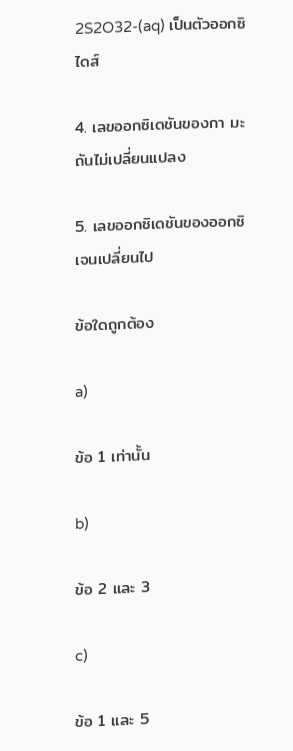2S2O32-(aq) เป็นตัวออกซิไดส์

4. เลขออกซิเดชันของกา มะถันไม่เปลี่ยนแปลง

5. เลขออกซิเดชันของออกซิเจนเปลี่ยนไป

ข้อใดถูกต้อง

a)

ข้อ 1 เท่านั้น

b)

ข้อ 2 และ 3

c)

ข้อ 1 และ 5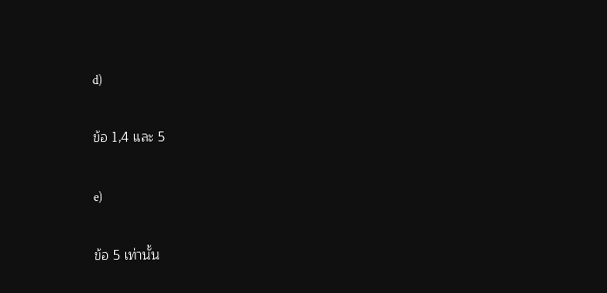d)

ข้อ 1,4 และ 5

e)

ข้อ 5 เท่านั้น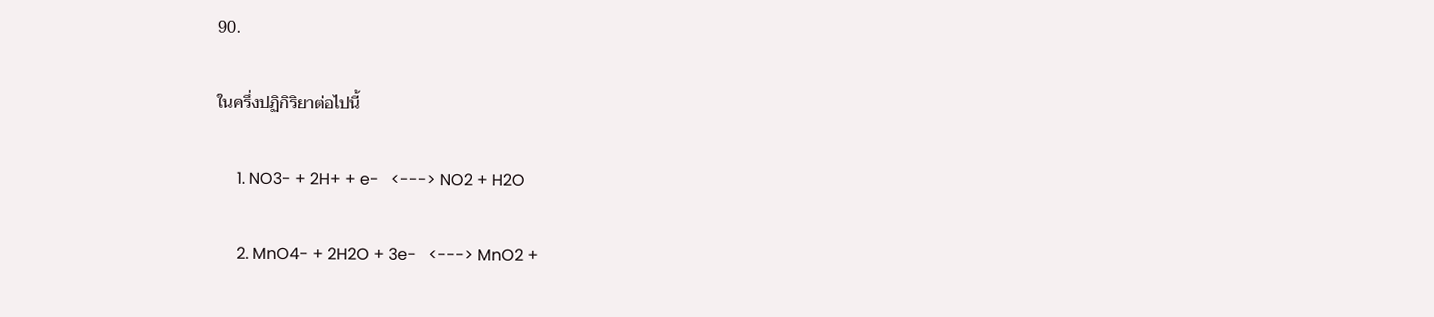90.

ในครึ่งปฏิกิริยาต่อไปนี้

     1. NO3- + 2H+ + e-   <---> NO2 + H2O

     2. MnO4- + 2H2O + 3e-   <---> MnO2 +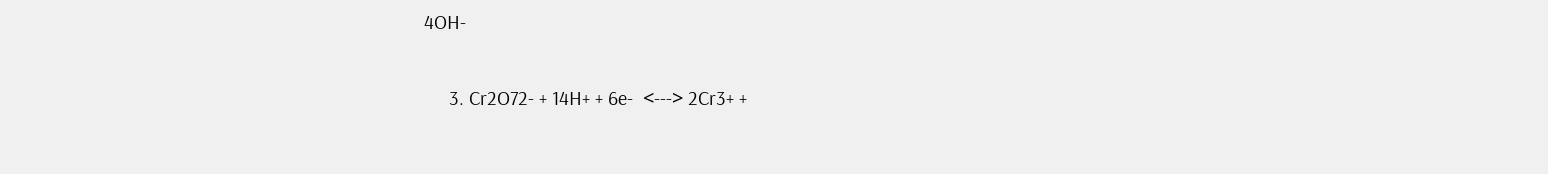4OH-

     3. Cr2O72- + 14H+ + 6e-  <---> 2Cr3+ +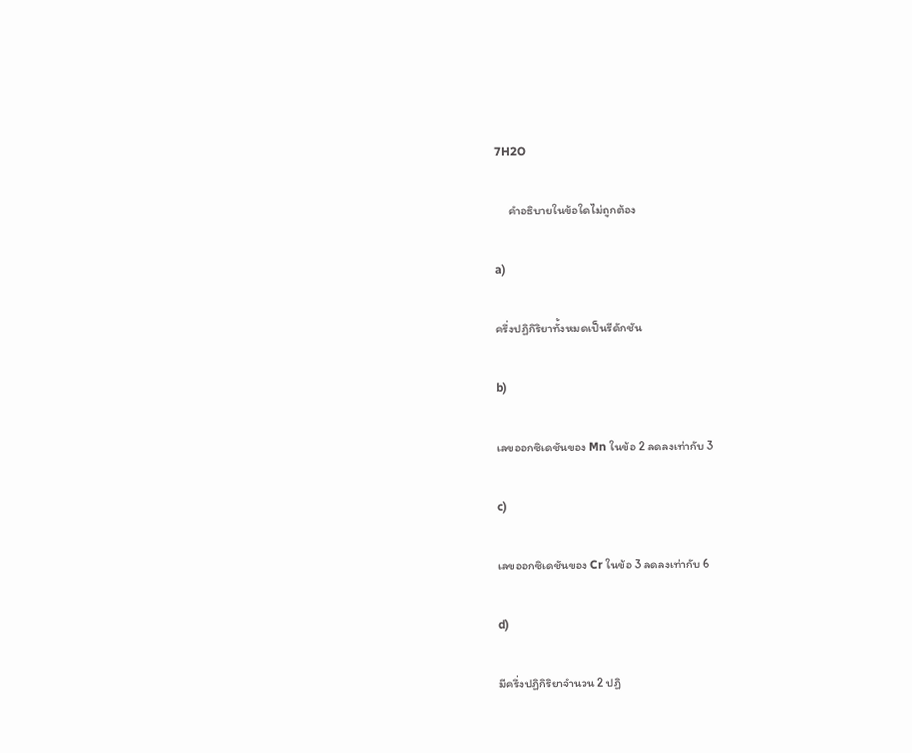7H2O

     คำอธิบายในข้อใดไม่ถูกต้อง

a)

ครึ่งปฏิกิริยาทั้งหมดเป็นรีดักชัน

b)

เลขออกซิเดชันของ Mn ในข้อ 2 ลดลงเท่ากับ 3

c)

เลขออกซิเดชันของ Cr ในข้อ 3 ลดลงเท่ากับ 6

d)

มีครึ่งปฏิกิริยาจำนวน 2 ปฏิ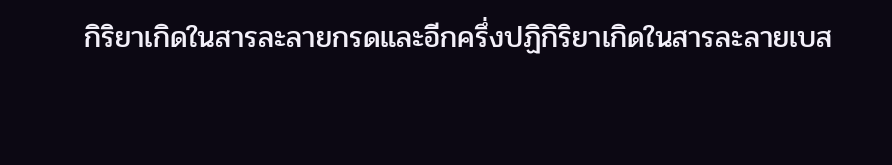กิริยาเกิดในสารละลายกรดและอีกครึ่งปฏิกิริยาเกิดในสารละลายเบส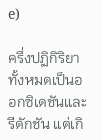e)

ครึ่งปฏิกิริยาทั้งหมดเป็นออกซิเดชันและรีดักชัน แต่เกิ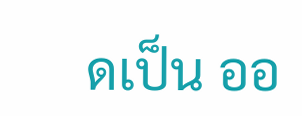ดเป็น ออ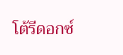โต้รีดอกซ์